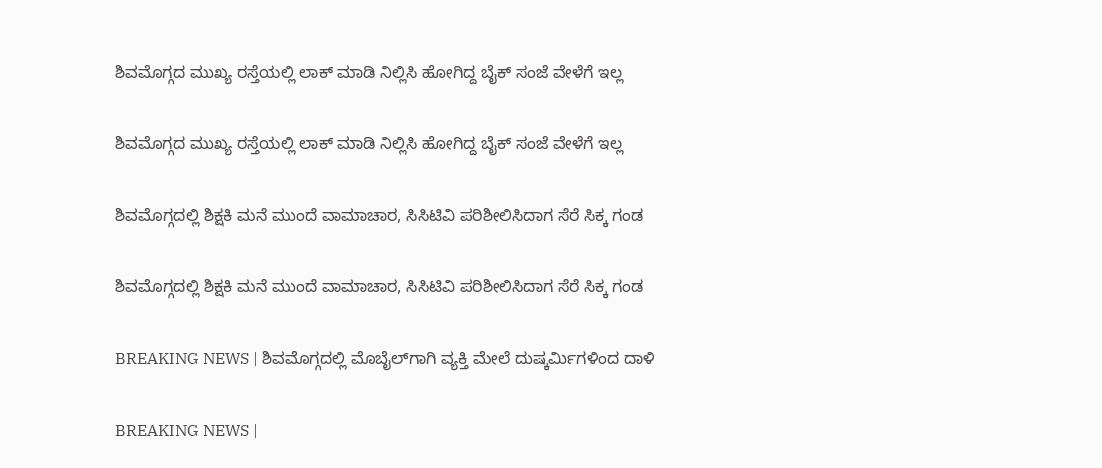ಶಿವಮೊಗ್ಗದ ಮುಖ್ಯ ರಸ್ತೆಯಲ್ಲಿ ಲಾಕ್ ಮಾಡಿ ನಿಲ್ಲಿಸಿ ಹೋಗಿದ್ದ ಬೈಕ್ ಸಂಜೆ ವೇಳೆಗೆ ಇಲ್ಲ

ಶಿವಮೊಗ್ಗದ ಮುಖ್ಯ ರಸ್ತೆಯಲ್ಲಿ ಲಾಕ್ ಮಾಡಿ ನಿಲ್ಲಿಸಿ ಹೋಗಿದ್ದ ಬೈಕ್ ಸಂಜೆ ವೇಳೆಗೆ ಇಲ್ಲ

ಶಿವಮೊಗ್ಗದಲ್ಲಿ ಶಿಕ್ಷಕಿ ಮನೆ ಮುಂದೆ ವಾಮಾಚಾರ, ಸಿಸಿಟಿವಿ ಪರಿಶೀಲಿಸಿದಾಗ ಸೆರೆ ಸಿಕ್ಕ ಗಂಡ

ಶಿವಮೊಗ್ಗದಲ್ಲಿ ಶಿಕ್ಷಕಿ ಮನೆ ಮುಂದೆ ವಾಮಾಚಾರ, ಸಿಸಿಟಿವಿ ಪರಿಶೀಲಿಸಿದಾಗ ಸೆರೆ ಸಿಕ್ಕ ಗಂಡ

BREAKING NEWS | ಶಿವಮೊಗ್ಗದಲ್ಲಿ ಮೊಬೈಲ್‌ಗಾಗಿ ವ್ಯಕ್ತಿ ಮೇಲೆ ದುಷ್ಕರ್ಮಿಗಳಿಂದ ದಾಳಿ

BREAKING NEWS |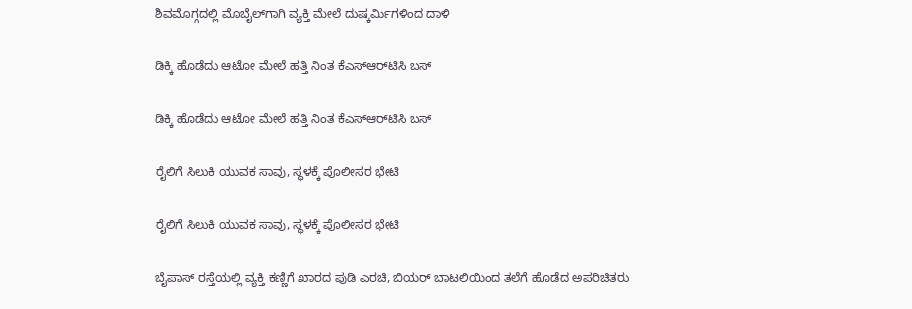ಶಿವಮೊಗ್ಗದಲ್ಲಿ ಮೊಬೈಲ್‌ಗಾಗಿ ವ್ಯಕ್ತಿ ಮೇಲೆ ದುಷ್ಕರ್ಮಿಗಳಿಂದ ದಾಳಿ

ಡಿಕ್ಕಿ ಹೊಡೆದು ಆಟೋ ಮೇಲೆ ಹತ್ತಿ ನಿಂತ ಕೆಎಸ್‌ಆರ್‌ಟಿಸಿ ಬಸ್

ಡಿಕ್ಕಿ ಹೊಡೆದು ಆಟೋ ಮೇಲೆ ಹತ್ತಿ ನಿಂತ ಕೆಎಸ್‌ಆರ್‌ಟಿಸಿ ಬಸ್

ರೈಲಿಗೆ ಸಿಲುಕಿ ಯುವಕ ಸಾವು, ಸ್ಥಳಕ್ಕೆ ಪೊಲೀಸರ ಭೇಟಿ

ರೈಲಿಗೆ ಸಿಲುಕಿ ಯುವಕ ಸಾವು, ಸ್ಥಳಕ್ಕೆ ಪೊಲೀಸರ ಭೇಟಿ

ಬೈಪಾಸ್ ರಸ್ತೆಯಲ್ಲಿ ವ್ಯಕ್ತಿ ಕಣ್ಣಿಗೆ ಖಾರದ ಪುಡಿ ಎರಚಿ, ಬಿಯರ್ ಬಾಟಲಿಯಿಂದ ತಲೆಗೆ ಹೊಡೆದ ಅಪರಿಚಿತರು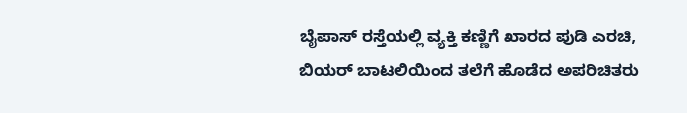ಬೈಪಾಸ್ ರಸ್ತೆಯಲ್ಲಿ ವ್ಯಕ್ತಿ ಕಣ್ಣಿಗೆ ಖಾರದ ಪುಡಿ ಎರಚಿ, ಬಿಯರ್ ಬಾಟಲಿಯಿಂದ ತಲೆಗೆ ಹೊಡೆದ ಅಪರಿಚಿತರು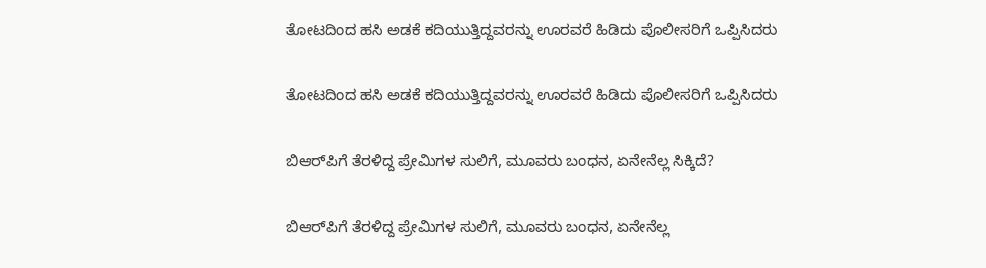ತೋಟದಿಂದ ಹಸಿ ಅಡಕೆ ಕದಿಯುತ್ತಿದ್ದವರನ್ನು ಊರವರೆ ಹಿಡಿದು ಪೊಲೀಸರಿಗೆ ಒಪ್ಪಿಸಿದರು

ತೋಟದಿಂದ ಹಸಿ ಅಡಕೆ ಕದಿಯುತ್ತಿದ್ದವರನ್ನು ಊರವರೆ ಹಿಡಿದು ಪೊಲೀಸರಿಗೆ ಒಪ್ಪಿಸಿದರು

ಬಿಆರ್‌ಪಿಗೆ ತೆರಳಿದ್ದ ಪ್ರೇಮಿಗಳ ಸುಲಿಗೆ, ಮೂವರು ಬಂಧನ, ಏನೇನೆಲ್ಲ ಸಿಕ್ಕಿದೆ?

ಬಿಆರ್‌ಪಿಗೆ ತೆರಳಿದ್ದ ಪ್ರೇಮಿಗಳ ಸುಲಿಗೆ, ಮೂವರು ಬಂಧನ, ಏನೇನೆಲ್ಲ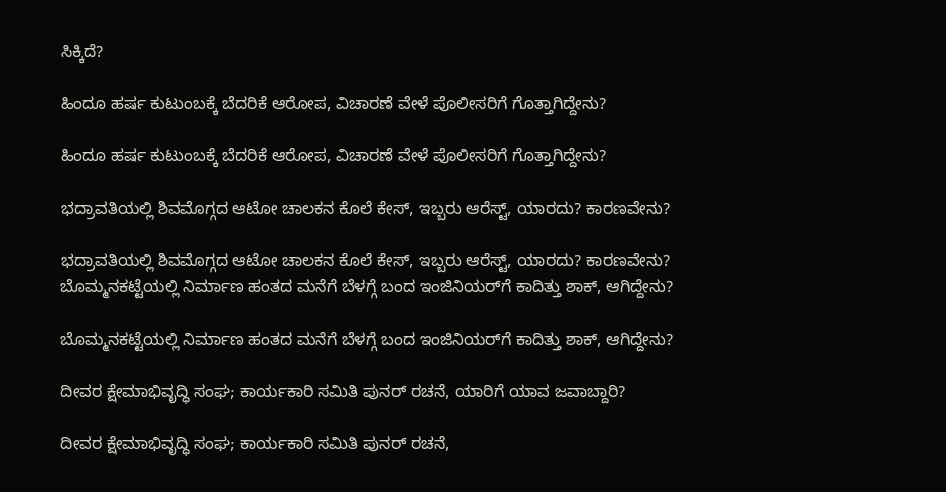ಸಿಕ್ಕಿದೆ?

ಹಿಂದೂ ಹರ್ಷ ಕುಟುಂಬಕ್ಕೆ ಬೆದರಿಕೆ ಆರೋಪ, ವಿಚಾರಣೆ ವೇಳೆ ಪೊಲೀಸರಿಗೆ ಗೊತ್ತಾಗಿದ್ದೇನು?

ಹಿಂದೂ ಹರ್ಷ ಕುಟುಂಬಕ್ಕೆ ಬೆದರಿಕೆ ಆರೋಪ, ವಿಚಾರಣೆ ವೇಳೆ ಪೊಲೀಸರಿಗೆ ಗೊತ್ತಾಗಿದ್ದೇನು?

ಭದ್ರಾವತಿಯಲ್ಲಿ ಶಿವಮೊಗ್ಗದ ಆಟೋ ಚಾಲಕನ ಕೊಲೆ ಕೇಸ್, ಇಬ್ಬರು ಆರೆಸ್ಟ್, ಯಾರದು? ಕಾರಣವೇನು?

ಭದ್ರಾವತಿಯಲ್ಲಿ ಶಿವಮೊಗ್ಗದ ಆಟೋ ಚಾಲಕನ ಕೊಲೆ ಕೇಸ್, ಇಬ್ಬರು ಆರೆಸ್ಟ್, ಯಾರದು? ಕಾರಣವೇನು?
ಬೊಮ್ಮನಕಟ್ಟೆಯಲ್ಲಿ ನಿರ್ಮಾಣ ಹಂತದ ಮನೆಗೆ ಬೆಳಗ್ಗೆ ಬಂದ ಇಂಜಿನಿಯರ್‌ಗೆ ಕಾದಿತ್ತು ಶಾಕ್‌, ಆಗಿದ್ದೇನು?

ಬೊಮ್ಮನಕಟ್ಟೆಯಲ್ಲಿ ನಿರ್ಮಾಣ ಹಂತದ ಮನೆಗೆ ಬೆಳಗ್ಗೆ ಬಂದ ಇಂಜಿನಿಯರ್‌ಗೆ ಕಾದಿತ್ತು ಶಾಕ್‌, ಆಗಿದ್ದೇನು?

ದೀವರ ಕ್ಷೇಮಾಭಿವೃದ್ಧಿ ಸಂಘ; ಕಾರ್ಯಕಾರಿ ಸಮಿತಿ ಪುನರ್‌ ರಚನೆ, ಯಾರಿಗೆ ಯಾವ ಜವಾಬ್ದಾರಿ?

ದೀವರ ಕ್ಷೇಮಾಭಿವೃದ್ಧಿ ಸಂಘ; ಕಾರ್ಯಕಾರಿ ಸಮಿತಿ ಪುನರ್‌ ರಚನೆ,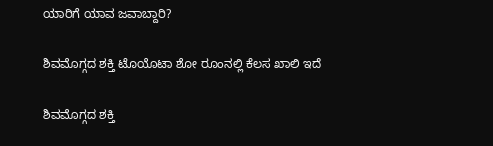ಯಾರಿಗೆ ಯಾವ ಜವಾಬ್ದಾರಿ?

ಶಿವಮೊಗ್ಗದ ಶಕ್ತಿ ಟೊಯೊಟಾ ಶೋ ರೂಂನಲ್ಲಿ ಕೆಲಸ ಖಾಲಿ ಇದೆ

ಶಿವಮೊಗ್ಗದ ಶಕ್ತಿ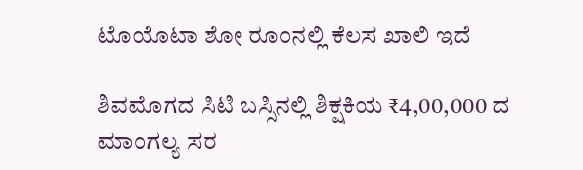ಟೊಯೊಟಾ ಶೋ ರೂಂನಲ್ಲಿ ಕೆಲಸ ಖಾಲಿ ಇದೆ

ಶಿವಮೊಗದ ಸಿಟಿ ಬಸ್ಸಿನಲ್ಲಿ ಶಿಕ್ಷಕಿಯ ₹4,00,000 ದ ಮಾಂಗಲ್ಯ ಸರ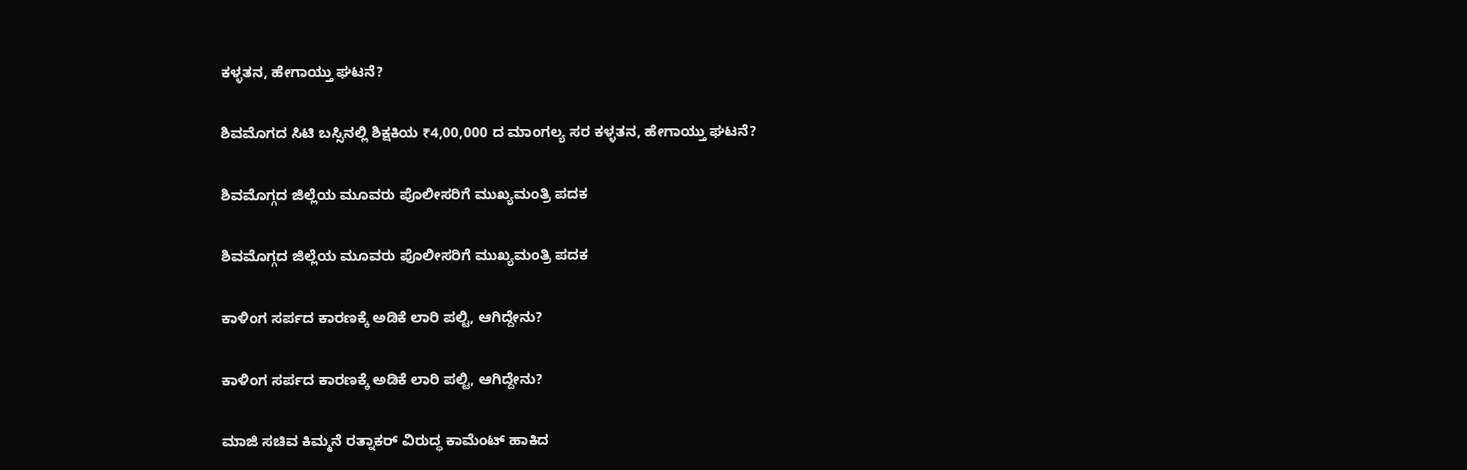ಕಳ್ಳತನ, ಹೇಗಾಯ್ತು ಘಟನೆ?

ಶಿವಮೊಗದ ಸಿಟಿ ಬಸ್ಸಿನಲ್ಲಿ ಶಿಕ್ಷಕಿಯ ₹4,00,000 ದ ಮಾಂಗಲ್ಯ ಸರ ಕಳ್ಳತನ, ಹೇಗಾಯ್ತು ಘಟನೆ?

ಶಿವಮೊಗ್ಗದ ಜಿಲ್ಲೆಯ ಮೂವರು ಪೊಲೀಸರಿಗೆ ಮುಖ್ಯಮಂತ್ರಿ ಪದಕ

ಶಿವಮೊಗ್ಗದ ಜಿಲ್ಲೆಯ ಮೂವರು ಪೊಲೀಸರಿಗೆ ಮುಖ್ಯಮಂತ್ರಿ ಪದಕ

ಕಾಳಿಂಗ ಸರ್ಪದ ಕಾರಣಕ್ಕೆ ಅಡಿಕೆ ಲಾರಿ ಪಲ್ಟಿ, ಆಗಿದ್ದೇನು?

ಕಾಳಿಂಗ ಸರ್ಪದ ಕಾರಣಕ್ಕೆ ಅಡಿಕೆ ಲಾರಿ ಪಲ್ಟಿ, ಆಗಿದ್ದೇನು?

ಮಾಜಿ ಸಚಿವ ಕಿಮ್ಮನೆ ರತ್ನಾಕರ್‌ ವಿರುದ್ಧ ಕಾಮೆಂಟ್‌ ಹಾಕಿದ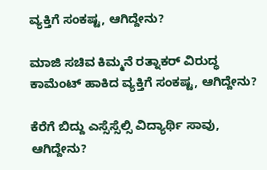ವ್ಯಕ್ತಿಗೆ ಸಂಕಷ್ಟ, ಆಗಿದ್ದೇನು?

ಮಾಜಿ ಸಚಿವ ಕಿಮ್ಮನೆ ರತ್ನಾಕರ್‌ ವಿರುದ್ಧ ಕಾಮೆಂಟ್‌ ಹಾಕಿದ ವ್ಯಕ್ತಿಗೆ ಸಂಕಷ್ಟ, ಆಗಿದ್ದೇನು?

ಕೆರೆಗೆ ಬಿದ್ದು ಎಸ್ಸೆಸ್ಸೆಲ್ಸಿ ವಿದ್ಯಾರ್ಥಿ ಸಾವು, ಆಗಿದ್ದೇನು?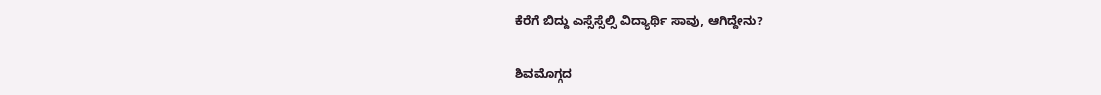ಕೆರೆಗೆ ಬಿದ್ದು ಎಸ್ಸೆಸ್ಸೆಲ್ಸಿ ವಿದ್ಯಾರ್ಥಿ ಸಾವು, ಆಗಿದ್ದೇನು?

ಶಿವಮೊಗ್ಗದ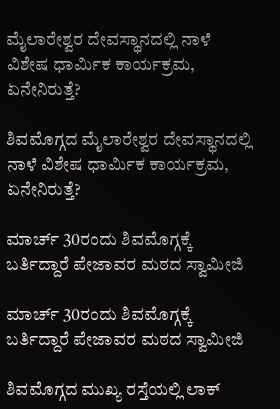ಮೈಲಾರೇಶ್ವರ ದೇವಸ್ಥಾನದಲ್ಲಿ ನಾಳೆ ವಿಶೇಷ ಧಾರ್ಮಿಕ ಕಾರ್ಯಕ್ರಮ, ಏನೇನಿರುತ್ತೆ?

ಶಿವಮೊಗ್ಗದ ಮೈಲಾರೇಶ್ವರ ದೇವಸ್ಥಾನದಲ್ಲಿ ನಾಳೆ ವಿಶೇಷ ಧಾರ್ಮಿಕ ಕಾರ್ಯಕ್ರಮ, ಏನೇನಿರುತ್ತೆ?

ಮಾರ್ಚ್‌ 30ರಂದು ಶಿವಮೊಗ್ಗಕ್ಕೆ ಬರ್ತಿದ್ದಾರೆ ಪೇಜಾವರ ಮಠದ ಸ್ವಾಮೀಜಿ

ಮಾರ್ಚ್‌ 30ರಂದು ಶಿವಮೊಗ್ಗಕ್ಕೆ ಬರ್ತಿದ್ದಾರೆ ಪೇಜಾವರ ಮಠದ ಸ್ವಾಮೀಜಿ

ಶಿವಮೊಗ್ಗದ ಮುಖ್ಯ ರಸ್ತೆಯಲ್ಲಿ ಲಾಕ್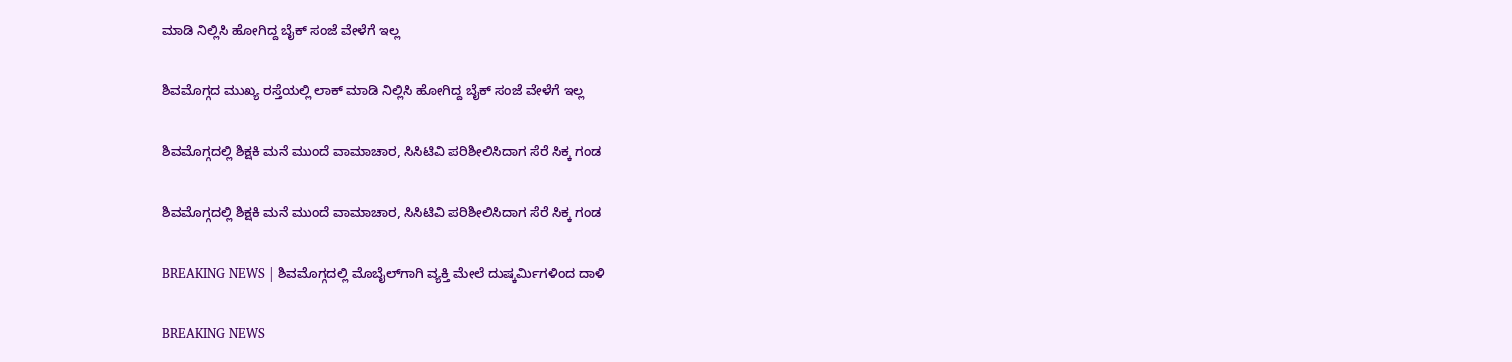ಮಾಡಿ ನಿಲ್ಲಿಸಿ ಹೋಗಿದ್ದ ಬೈಕ್ ಸಂಜೆ ವೇಳೆಗೆ ಇಲ್ಲ

ಶಿವಮೊಗ್ಗದ ಮುಖ್ಯ ರಸ್ತೆಯಲ್ಲಿ ಲಾಕ್ ಮಾಡಿ ನಿಲ್ಲಿಸಿ ಹೋಗಿದ್ದ ಬೈಕ್ ಸಂಜೆ ವೇಳೆಗೆ ಇಲ್ಲ

ಶಿವಮೊಗ್ಗದಲ್ಲಿ ಶಿಕ್ಷಕಿ ಮನೆ ಮುಂದೆ ವಾಮಾಚಾರ, ಸಿಸಿಟಿವಿ ಪರಿಶೀಲಿಸಿದಾಗ ಸೆರೆ ಸಿಕ್ಕ ಗಂಡ

ಶಿವಮೊಗ್ಗದಲ್ಲಿ ಶಿಕ್ಷಕಿ ಮನೆ ಮುಂದೆ ವಾಮಾಚಾರ, ಸಿಸಿಟಿವಿ ಪರಿಶೀಲಿಸಿದಾಗ ಸೆರೆ ಸಿಕ್ಕ ಗಂಡ

BREAKING NEWS | ಶಿವಮೊಗ್ಗದಲ್ಲಿ ಮೊಬೈಲ್‌ಗಾಗಿ ವ್ಯಕ್ತಿ ಮೇಲೆ ದುಷ್ಕರ್ಮಿಗಳಿಂದ ದಾಳಿ

BREAKING NEWS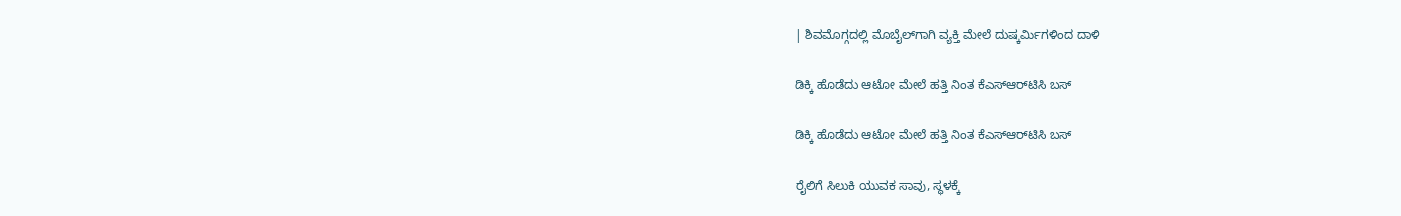| ಶಿವಮೊಗ್ಗದಲ್ಲಿ ಮೊಬೈಲ್‌ಗಾಗಿ ವ್ಯಕ್ತಿ ಮೇಲೆ ದುಷ್ಕರ್ಮಿಗಳಿಂದ ದಾಳಿ

ಡಿಕ್ಕಿ ಹೊಡೆದು ಆಟೋ ಮೇಲೆ ಹತ್ತಿ ನಿಂತ ಕೆಎಸ್‌ಆರ್‌ಟಿಸಿ ಬಸ್

ಡಿಕ್ಕಿ ಹೊಡೆದು ಆಟೋ ಮೇಲೆ ಹತ್ತಿ ನಿಂತ ಕೆಎಸ್‌ಆರ್‌ಟಿಸಿ ಬಸ್

ರೈಲಿಗೆ ಸಿಲುಕಿ ಯುವಕ ಸಾವು, ಸ್ಥಳಕ್ಕೆ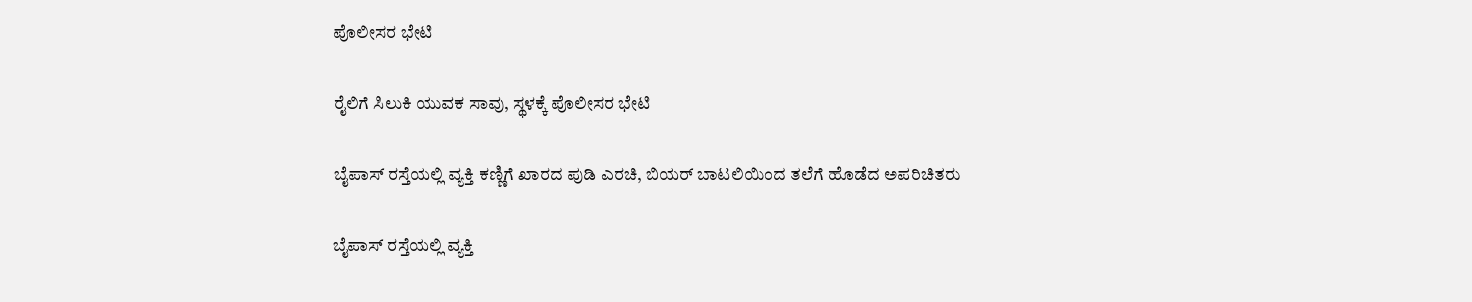ಪೊಲೀಸರ ಭೇಟಿ

ರೈಲಿಗೆ ಸಿಲುಕಿ ಯುವಕ ಸಾವು, ಸ್ಥಳಕ್ಕೆ ಪೊಲೀಸರ ಭೇಟಿ

ಬೈಪಾಸ್ ರಸ್ತೆಯಲ್ಲಿ ವ್ಯಕ್ತಿ ಕಣ್ಣಿಗೆ ಖಾರದ ಪುಡಿ ಎರಚಿ, ಬಿಯರ್ ಬಾಟಲಿಯಿಂದ ತಲೆಗೆ ಹೊಡೆದ ಅಪರಿಚಿತರು

ಬೈಪಾಸ್ ರಸ್ತೆಯಲ್ಲಿ ವ್ಯಕ್ತಿ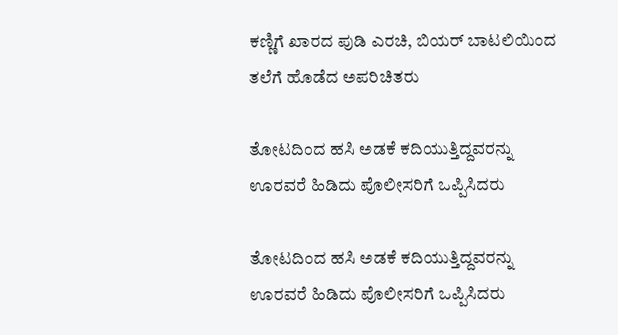ಕಣ್ಣಿಗೆ ಖಾರದ ಪುಡಿ ಎರಚಿ, ಬಿಯರ್ ಬಾಟಲಿಯಿಂದ ತಲೆಗೆ ಹೊಡೆದ ಅಪರಿಚಿತರು

ತೋಟದಿಂದ ಹಸಿ ಅಡಕೆ ಕದಿಯುತ್ತಿದ್ದವರನ್ನು ಊರವರೆ ಹಿಡಿದು ಪೊಲೀಸರಿಗೆ ಒಪ್ಪಿಸಿದರು

ತೋಟದಿಂದ ಹಸಿ ಅಡಕೆ ಕದಿಯುತ್ತಿದ್ದವರನ್ನು ಊರವರೆ ಹಿಡಿದು ಪೊಲೀಸರಿಗೆ ಒಪ್ಪಿಸಿದರು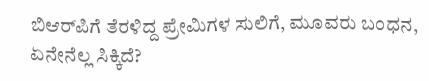ಬಿಆರ್‌ಪಿಗೆ ತೆರಳಿದ್ದ ಪ್ರೇಮಿಗಳ ಸುಲಿಗೆ, ಮೂವರು ಬಂಧನ, ಏನೇನೆಲ್ಲ ಸಿಕ್ಕಿದೆ?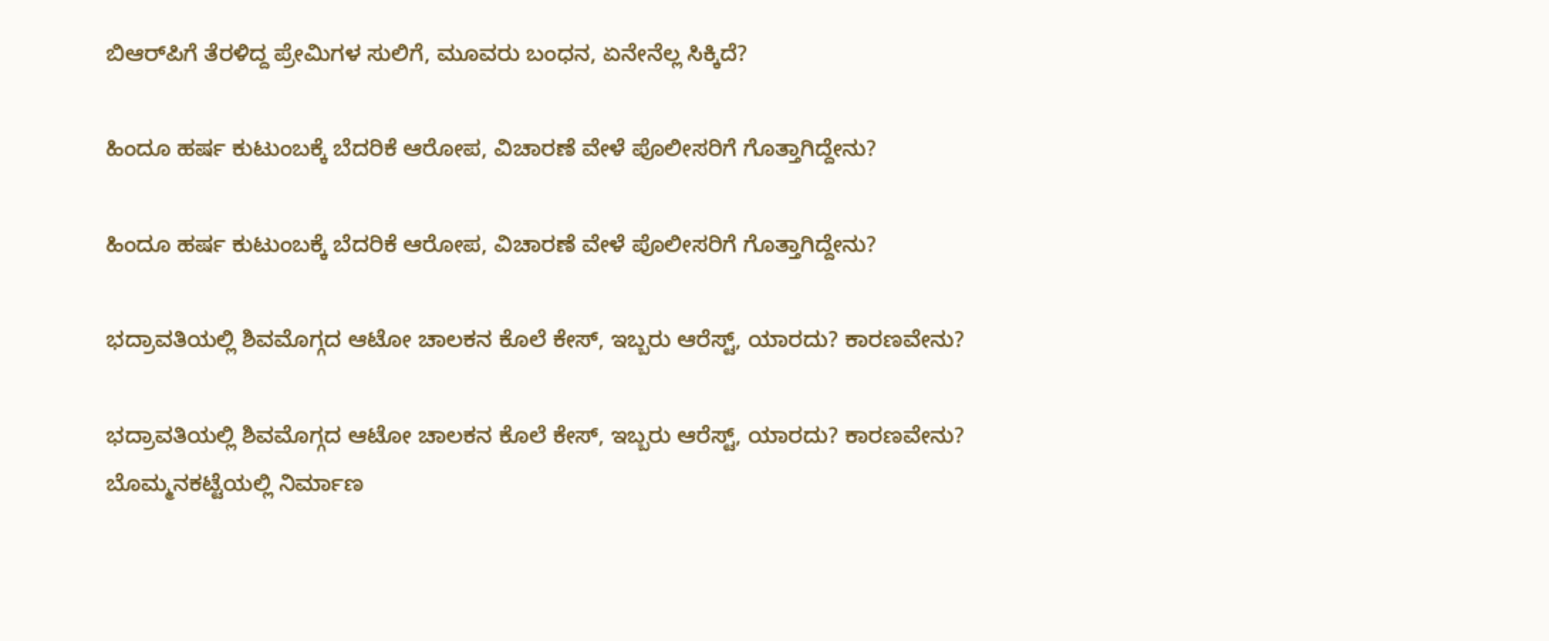ಬಿಆರ್‌ಪಿಗೆ ತೆರಳಿದ್ದ ಪ್ರೇಮಿಗಳ ಸುಲಿಗೆ, ಮೂವರು ಬಂಧನ, ಏನೇನೆಲ್ಲ ಸಿಕ್ಕಿದೆ?

ಹಿಂದೂ ಹರ್ಷ ಕುಟುಂಬಕ್ಕೆ ಬೆದರಿಕೆ ಆರೋಪ, ವಿಚಾರಣೆ ವೇಳೆ ಪೊಲೀಸರಿಗೆ ಗೊತ್ತಾಗಿದ್ದೇನು?

ಹಿಂದೂ ಹರ್ಷ ಕುಟುಂಬಕ್ಕೆ ಬೆದರಿಕೆ ಆರೋಪ, ವಿಚಾರಣೆ ವೇಳೆ ಪೊಲೀಸರಿಗೆ ಗೊತ್ತಾಗಿದ್ದೇನು?

ಭದ್ರಾವತಿಯಲ್ಲಿ ಶಿವಮೊಗ್ಗದ ಆಟೋ ಚಾಲಕನ ಕೊಲೆ ಕೇಸ್, ಇಬ್ಬರು ಆರೆಸ್ಟ್, ಯಾರದು? ಕಾರಣವೇನು?

ಭದ್ರಾವತಿಯಲ್ಲಿ ಶಿವಮೊಗ್ಗದ ಆಟೋ ಚಾಲಕನ ಕೊಲೆ ಕೇಸ್, ಇಬ್ಬರು ಆರೆಸ್ಟ್, ಯಾರದು? ಕಾರಣವೇನು?
ಬೊಮ್ಮನಕಟ್ಟೆಯಲ್ಲಿ ನಿರ್ಮಾಣ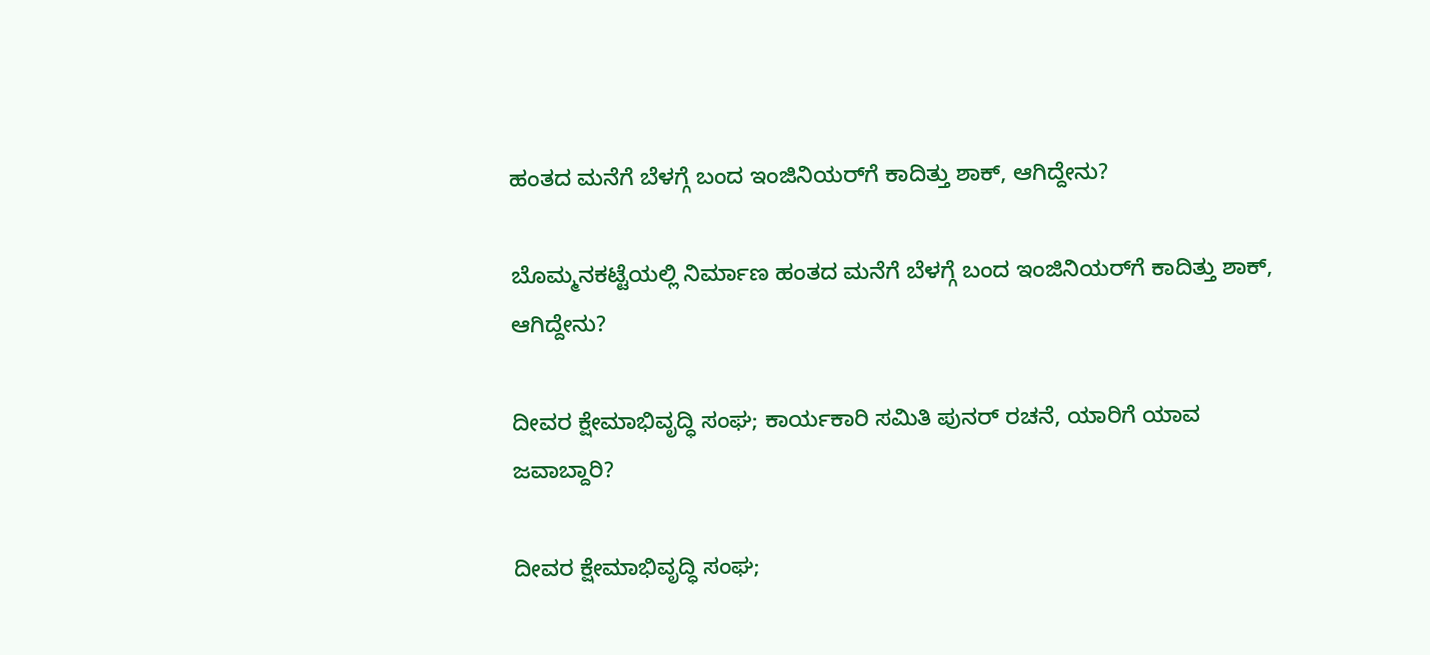ಹಂತದ ಮನೆಗೆ ಬೆಳಗ್ಗೆ ಬಂದ ಇಂಜಿನಿಯರ್‌ಗೆ ಕಾದಿತ್ತು ಶಾಕ್‌, ಆಗಿದ್ದೇನು?

ಬೊಮ್ಮನಕಟ್ಟೆಯಲ್ಲಿ ನಿರ್ಮಾಣ ಹಂತದ ಮನೆಗೆ ಬೆಳಗ್ಗೆ ಬಂದ ಇಂಜಿನಿಯರ್‌ಗೆ ಕಾದಿತ್ತು ಶಾಕ್‌, ಆಗಿದ್ದೇನು?

ದೀವರ ಕ್ಷೇಮಾಭಿವೃದ್ಧಿ ಸಂಘ; ಕಾರ್ಯಕಾರಿ ಸಮಿತಿ ಪುನರ್‌ ರಚನೆ, ಯಾರಿಗೆ ಯಾವ ಜವಾಬ್ದಾರಿ?

ದೀವರ ಕ್ಷೇಮಾಭಿವೃದ್ಧಿ ಸಂಘ;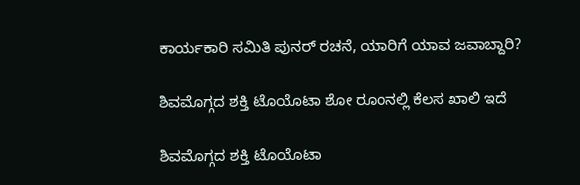ಕಾರ್ಯಕಾರಿ ಸಮಿತಿ ಪುನರ್‌ ರಚನೆ, ಯಾರಿಗೆ ಯಾವ ಜವಾಬ್ದಾರಿ?

ಶಿವಮೊಗ್ಗದ ಶಕ್ತಿ ಟೊಯೊಟಾ ಶೋ ರೂಂನಲ್ಲಿ ಕೆಲಸ ಖಾಲಿ ಇದೆ

ಶಿವಮೊಗ್ಗದ ಶಕ್ತಿ ಟೊಯೊಟಾ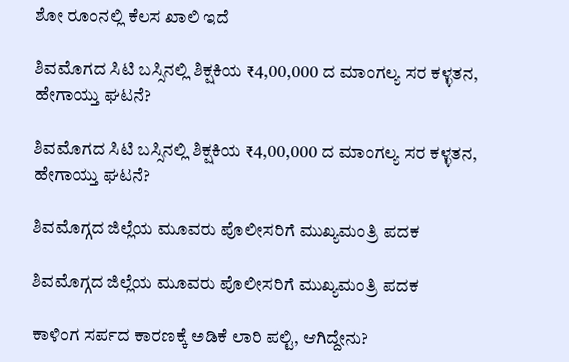ಶೋ ರೂಂನಲ್ಲಿ ಕೆಲಸ ಖಾಲಿ ಇದೆ

ಶಿವಮೊಗದ ಸಿಟಿ ಬಸ್ಸಿನಲ್ಲಿ ಶಿಕ್ಷಕಿಯ ₹4,00,000 ದ ಮಾಂಗಲ್ಯ ಸರ ಕಳ್ಳತನ, ಹೇಗಾಯ್ತು ಘಟನೆ?

ಶಿವಮೊಗದ ಸಿಟಿ ಬಸ್ಸಿನಲ್ಲಿ ಶಿಕ್ಷಕಿಯ ₹4,00,000 ದ ಮಾಂಗಲ್ಯ ಸರ ಕಳ್ಳತನ, ಹೇಗಾಯ್ತು ಘಟನೆ?

ಶಿವಮೊಗ್ಗದ ಜಿಲ್ಲೆಯ ಮೂವರು ಪೊಲೀಸರಿಗೆ ಮುಖ್ಯಮಂತ್ರಿ ಪದಕ

ಶಿವಮೊಗ್ಗದ ಜಿಲ್ಲೆಯ ಮೂವರು ಪೊಲೀಸರಿಗೆ ಮುಖ್ಯಮಂತ್ರಿ ಪದಕ

ಕಾಳಿಂಗ ಸರ್ಪದ ಕಾರಣಕ್ಕೆ ಅಡಿಕೆ ಲಾರಿ ಪಲ್ಟಿ, ಆಗಿದ್ದೇನು?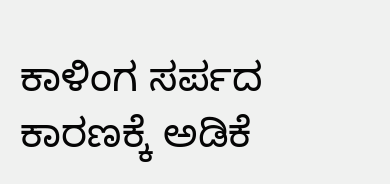ಕಾಳಿಂಗ ಸರ್ಪದ ಕಾರಣಕ್ಕೆ ಅಡಿಕೆ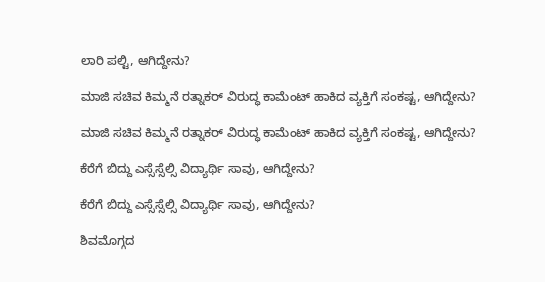ಲಾರಿ ಪಲ್ಟಿ, ಆಗಿದ್ದೇನು?

ಮಾಜಿ ಸಚಿವ ಕಿಮ್ಮನೆ ರತ್ನಾಕರ್‌ ವಿರುದ್ಧ ಕಾಮೆಂಟ್‌ ಹಾಕಿದ ವ್ಯಕ್ತಿಗೆ ಸಂಕಷ್ಟ, ಆಗಿದ್ದೇನು?

ಮಾಜಿ ಸಚಿವ ಕಿಮ್ಮನೆ ರತ್ನಾಕರ್‌ ವಿರುದ್ಧ ಕಾಮೆಂಟ್‌ ಹಾಕಿದ ವ್ಯಕ್ತಿಗೆ ಸಂಕಷ್ಟ, ಆಗಿದ್ದೇನು?

ಕೆರೆಗೆ ಬಿದ್ದು ಎಸ್ಸೆಸ್ಸೆಲ್ಸಿ ವಿದ್ಯಾರ್ಥಿ ಸಾವು, ಆಗಿದ್ದೇನು?

ಕೆರೆಗೆ ಬಿದ್ದು ಎಸ್ಸೆಸ್ಸೆಲ್ಸಿ ವಿದ್ಯಾರ್ಥಿ ಸಾವು, ಆಗಿದ್ದೇನು?

ಶಿವಮೊಗ್ಗದ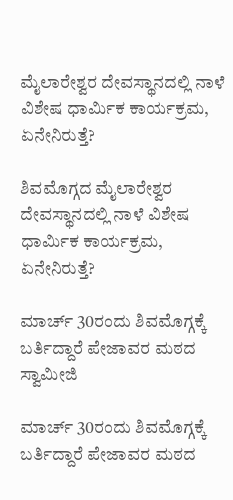ಮೈಲಾರೇಶ್ವರ ದೇವಸ್ಥಾನದಲ್ಲಿ ನಾಳೆ ವಿಶೇಷ ಧಾರ್ಮಿಕ ಕಾರ್ಯಕ್ರಮ, ಏನೇನಿರುತ್ತೆ?

ಶಿವಮೊಗ್ಗದ ಮೈಲಾರೇಶ್ವರ ದೇವಸ್ಥಾನದಲ್ಲಿ ನಾಳೆ ವಿಶೇಷ ಧಾರ್ಮಿಕ ಕಾರ್ಯಕ್ರಮ, ಏನೇನಿರುತ್ತೆ?

ಮಾರ್ಚ್‌ 30ರಂದು ಶಿವಮೊಗ್ಗಕ್ಕೆ ಬರ್ತಿದ್ದಾರೆ ಪೇಜಾವರ ಮಠದ ಸ್ವಾಮೀಜಿ

ಮಾರ್ಚ್‌ 30ರಂದು ಶಿವಮೊಗ್ಗಕ್ಕೆ ಬರ್ತಿದ್ದಾರೆ ಪೇಜಾವರ ಮಠದ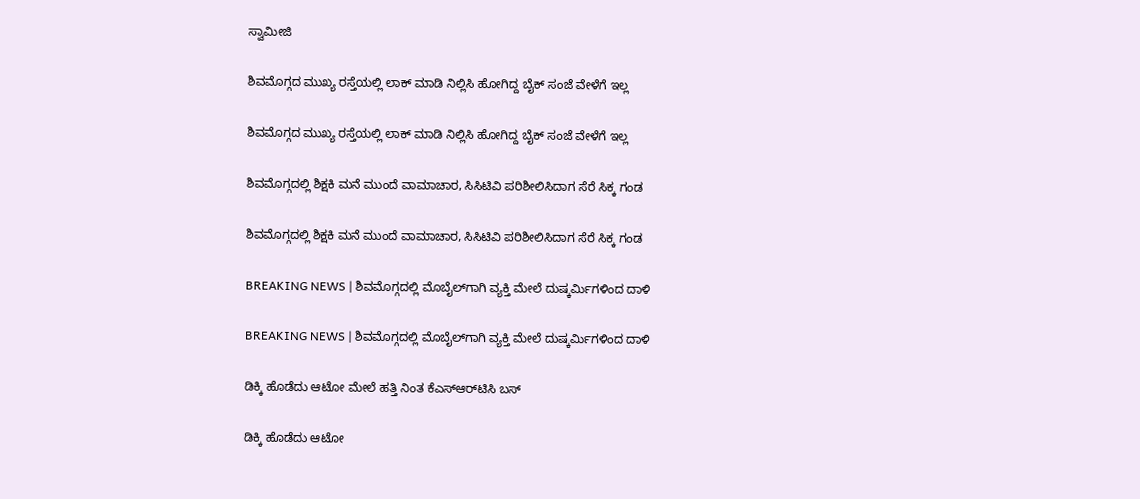ಸ್ವಾಮೀಜಿ

ಶಿವಮೊಗ್ಗದ ಮುಖ್ಯ ರಸ್ತೆಯಲ್ಲಿ ಲಾಕ್ ಮಾಡಿ ನಿಲ್ಲಿಸಿ ಹೋಗಿದ್ದ ಬೈಕ್ ಸಂಜೆ ವೇಳೆಗೆ ಇಲ್ಲ

ಶಿವಮೊಗ್ಗದ ಮುಖ್ಯ ರಸ್ತೆಯಲ್ಲಿ ಲಾಕ್ ಮಾಡಿ ನಿಲ್ಲಿಸಿ ಹೋಗಿದ್ದ ಬೈಕ್ ಸಂಜೆ ವೇಳೆಗೆ ಇಲ್ಲ

ಶಿವಮೊಗ್ಗದಲ್ಲಿ ಶಿಕ್ಷಕಿ ಮನೆ ಮುಂದೆ ವಾಮಾಚಾರ, ಸಿಸಿಟಿವಿ ಪರಿಶೀಲಿಸಿದಾಗ ಸೆರೆ ಸಿಕ್ಕ ಗಂಡ

ಶಿವಮೊಗ್ಗದಲ್ಲಿ ಶಿಕ್ಷಕಿ ಮನೆ ಮುಂದೆ ವಾಮಾಚಾರ, ಸಿಸಿಟಿವಿ ಪರಿಶೀಲಿಸಿದಾಗ ಸೆರೆ ಸಿಕ್ಕ ಗಂಡ

BREAKING NEWS | ಶಿವಮೊಗ್ಗದಲ್ಲಿ ಮೊಬೈಲ್‌ಗಾಗಿ ವ್ಯಕ್ತಿ ಮೇಲೆ ದುಷ್ಕರ್ಮಿಗಳಿಂದ ದಾಳಿ

BREAKING NEWS | ಶಿವಮೊಗ್ಗದಲ್ಲಿ ಮೊಬೈಲ್‌ಗಾಗಿ ವ್ಯಕ್ತಿ ಮೇಲೆ ದುಷ್ಕರ್ಮಿಗಳಿಂದ ದಾಳಿ

ಡಿಕ್ಕಿ ಹೊಡೆದು ಆಟೋ ಮೇಲೆ ಹತ್ತಿ ನಿಂತ ಕೆಎಸ್‌ಆರ್‌ಟಿಸಿ ಬಸ್

ಡಿಕ್ಕಿ ಹೊಡೆದು ಆಟೋ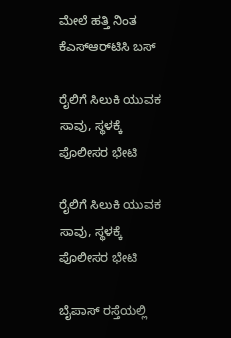ಮೇಲೆ ಹತ್ತಿ ನಿಂತ ಕೆಎಸ್‌ಆರ್‌ಟಿಸಿ ಬಸ್

ರೈಲಿಗೆ ಸಿಲುಕಿ ಯುವಕ ಸಾವು, ಸ್ಥಳಕ್ಕೆ ಪೊಲೀಸರ ಭೇಟಿ

ರೈಲಿಗೆ ಸಿಲುಕಿ ಯುವಕ ಸಾವು, ಸ್ಥಳಕ್ಕೆ ಪೊಲೀಸರ ಭೇಟಿ

ಬೈಪಾಸ್ ರಸ್ತೆಯಲ್ಲಿ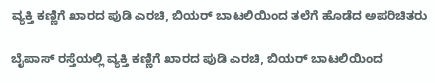ವ್ಯಕ್ತಿ ಕಣ್ಣಿಗೆ ಖಾರದ ಪುಡಿ ಎರಚಿ, ಬಿಯರ್ ಬಾಟಲಿಯಿಂದ ತಲೆಗೆ ಹೊಡೆದ ಅಪರಿಚಿತರು

ಬೈಪಾಸ್ ರಸ್ತೆಯಲ್ಲಿ ವ್ಯಕ್ತಿ ಕಣ್ಣಿಗೆ ಖಾರದ ಪುಡಿ ಎರಚಿ, ಬಿಯರ್ ಬಾಟಲಿಯಿಂದ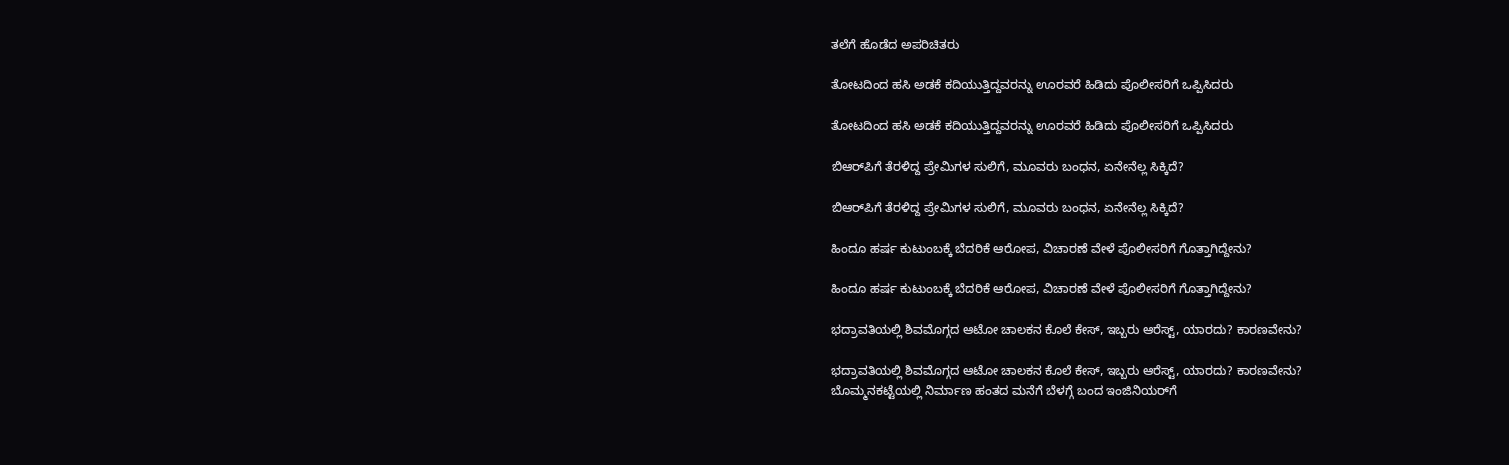ತಲೆಗೆ ಹೊಡೆದ ಅಪರಿಚಿತರು

ತೋಟದಿಂದ ಹಸಿ ಅಡಕೆ ಕದಿಯುತ್ತಿದ್ದವರನ್ನು ಊರವರೆ ಹಿಡಿದು ಪೊಲೀಸರಿಗೆ ಒಪ್ಪಿಸಿದರು

ತೋಟದಿಂದ ಹಸಿ ಅಡಕೆ ಕದಿಯುತ್ತಿದ್ದವರನ್ನು ಊರವರೆ ಹಿಡಿದು ಪೊಲೀಸರಿಗೆ ಒಪ್ಪಿಸಿದರು

ಬಿಆರ್‌ಪಿಗೆ ತೆರಳಿದ್ದ ಪ್ರೇಮಿಗಳ ಸುಲಿಗೆ, ಮೂವರು ಬಂಧನ, ಏನೇನೆಲ್ಲ ಸಿಕ್ಕಿದೆ?

ಬಿಆರ್‌ಪಿಗೆ ತೆರಳಿದ್ದ ಪ್ರೇಮಿಗಳ ಸುಲಿಗೆ, ಮೂವರು ಬಂಧನ, ಏನೇನೆಲ್ಲ ಸಿಕ್ಕಿದೆ?

ಹಿಂದೂ ಹರ್ಷ ಕುಟುಂಬಕ್ಕೆ ಬೆದರಿಕೆ ಆರೋಪ, ವಿಚಾರಣೆ ವೇಳೆ ಪೊಲೀಸರಿಗೆ ಗೊತ್ತಾಗಿದ್ದೇನು?

ಹಿಂದೂ ಹರ್ಷ ಕುಟುಂಬಕ್ಕೆ ಬೆದರಿಕೆ ಆರೋಪ, ವಿಚಾರಣೆ ವೇಳೆ ಪೊಲೀಸರಿಗೆ ಗೊತ್ತಾಗಿದ್ದೇನು?

ಭದ್ರಾವತಿಯಲ್ಲಿ ಶಿವಮೊಗ್ಗದ ಆಟೋ ಚಾಲಕನ ಕೊಲೆ ಕೇಸ್, ಇಬ್ಬರು ಆರೆಸ್ಟ್, ಯಾರದು? ಕಾರಣವೇನು?

ಭದ್ರಾವತಿಯಲ್ಲಿ ಶಿವಮೊಗ್ಗದ ಆಟೋ ಚಾಲಕನ ಕೊಲೆ ಕೇಸ್, ಇಬ್ಬರು ಆರೆಸ್ಟ್, ಯಾರದು? ಕಾರಣವೇನು?
ಬೊಮ್ಮನಕಟ್ಟೆಯಲ್ಲಿ ನಿರ್ಮಾಣ ಹಂತದ ಮನೆಗೆ ಬೆಳಗ್ಗೆ ಬಂದ ಇಂಜಿನಿಯರ್‌ಗೆ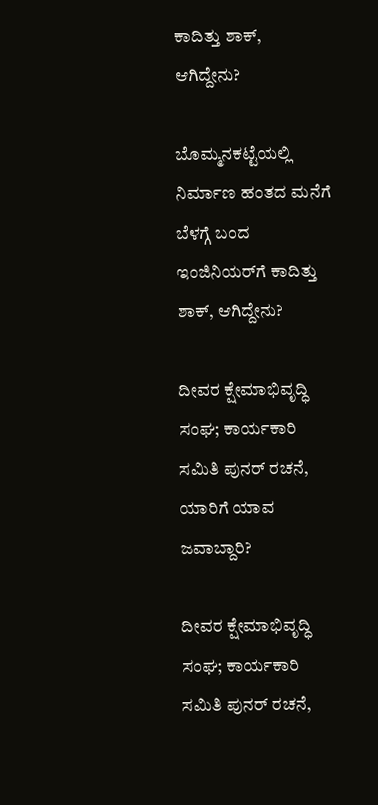ಕಾದಿತ್ತು ಶಾಕ್‌, ಆಗಿದ್ದೇನು?

ಬೊಮ್ಮನಕಟ್ಟೆಯಲ್ಲಿ ನಿರ್ಮಾಣ ಹಂತದ ಮನೆಗೆ ಬೆಳಗ್ಗೆ ಬಂದ ಇಂಜಿನಿಯರ್‌ಗೆ ಕಾದಿತ್ತು ಶಾಕ್‌, ಆಗಿದ್ದೇನು?

ದೀವರ ಕ್ಷೇಮಾಭಿವೃದ್ಧಿ ಸಂಘ; ಕಾರ್ಯಕಾರಿ ಸಮಿತಿ ಪುನರ್‌ ರಚನೆ, ಯಾರಿಗೆ ಯಾವ ಜವಾಬ್ದಾರಿ?

ದೀವರ ಕ್ಷೇಮಾಭಿವೃದ್ಧಿ ಸಂಘ; ಕಾರ್ಯಕಾರಿ ಸಮಿತಿ ಪುನರ್‌ ರಚನೆ,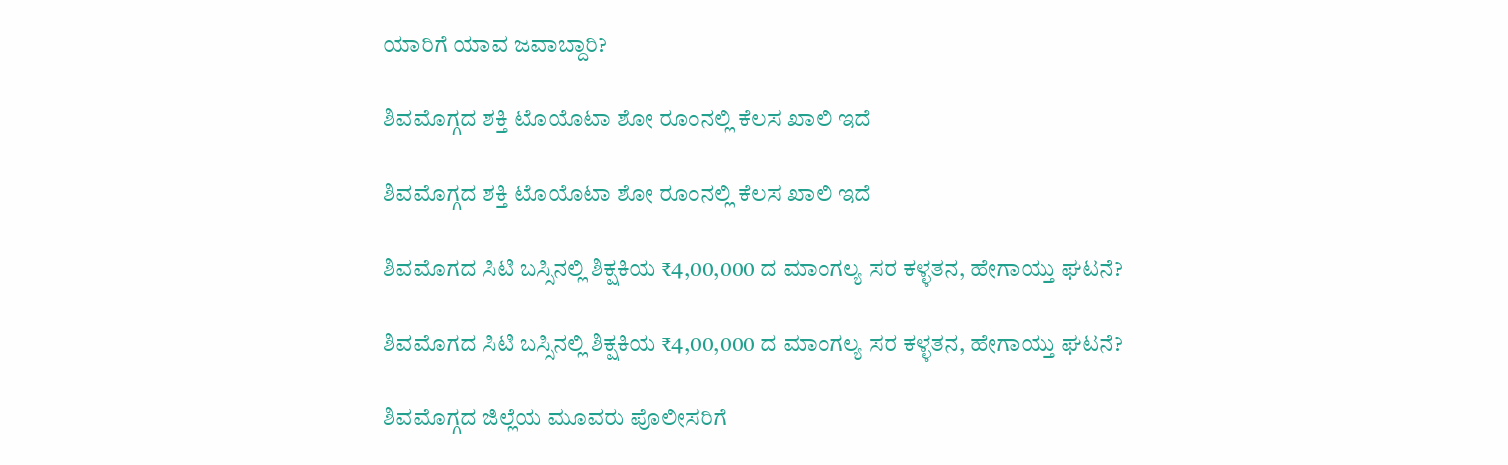ಯಾರಿಗೆ ಯಾವ ಜವಾಬ್ದಾರಿ?

ಶಿವಮೊಗ್ಗದ ಶಕ್ತಿ ಟೊಯೊಟಾ ಶೋ ರೂಂನಲ್ಲಿ ಕೆಲಸ ಖಾಲಿ ಇದೆ

ಶಿವಮೊಗ್ಗದ ಶಕ್ತಿ ಟೊಯೊಟಾ ಶೋ ರೂಂನಲ್ಲಿ ಕೆಲಸ ಖಾಲಿ ಇದೆ

ಶಿವಮೊಗದ ಸಿಟಿ ಬಸ್ಸಿನಲ್ಲಿ ಶಿಕ್ಷಕಿಯ ₹4,00,000 ದ ಮಾಂಗಲ್ಯ ಸರ ಕಳ್ಳತನ, ಹೇಗಾಯ್ತು ಘಟನೆ?

ಶಿವಮೊಗದ ಸಿಟಿ ಬಸ್ಸಿನಲ್ಲಿ ಶಿಕ್ಷಕಿಯ ₹4,00,000 ದ ಮಾಂಗಲ್ಯ ಸರ ಕಳ್ಳತನ, ಹೇಗಾಯ್ತು ಘಟನೆ?

ಶಿವಮೊಗ್ಗದ ಜಿಲ್ಲೆಯ ಮೂವರು ಪೊಲೀಸರಿಗೆ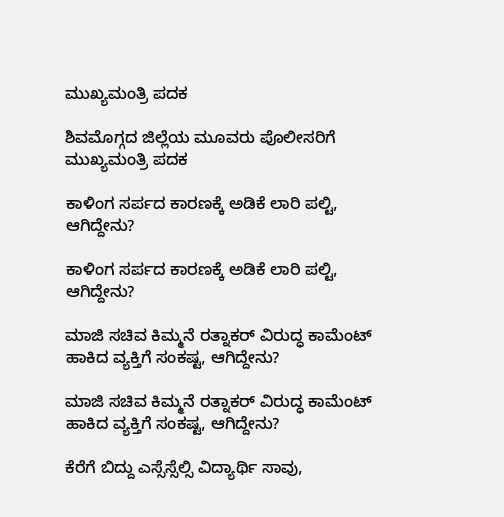ಮುಖ್ಯಮಂತ್ರಿ ಪದಕ

ಶಿವಮೊಗ್ಗದ ಜಿಲ್ಲೆಯ ಮೂವರು ಪೊಲೀಸರಿಗೆ ಮುಖ್ಯಮಂತ್ರಿ ಪದಕ

ಕಾಳಿಂಗ ಸರ್ಪದ ಕಾರಣಕ್ಕೆ ಅಡಿಕೆ ಲಾರಿ ಪಲ್ಟಿ, ಆಗಿದ್ದೇನು?

ಕಾಳಿಂಗ ಸರ್ಪದ ಕಾರಣಕ್ಕೆ ಅಡಿಕೆ ಲಾರಿ ಪಲ್ಟಿ, ಆಗಿದ್ದೇನು?

ಮಾಜಿ ಸಚಿವ ಕಿಮ್ಮನೆ ರತ್ನಾಕರ್‌ ವಿರುದ್ಧ ಕಾಮೆಂಟ್‌ ಹಾಕಿದ ವ್ಯಕ್ತಿಗೆ ಸಂಕಷ್ಟ, ಆಗಿದ್ದೇನು?

ಮಾಜಿ ಸಚಿವ ಕಿಮ್ಮನೆ ರತ್ನಾಕರ್‌ ವಿರುದ್ಧ ಕಾಮೆಂಟ್‌ ಹಾಕಿದ ವ್ಯಕ್ತಿಗೆ ಸಂಕಷ್ಟ, ಆಗಿದ್ದೇನು?

ಕೆರೆಗೆ ಬಿದ್ದು ಎಸ್ಸೆಸ್ಸೆಲ್ಸಿ ವಿದ್ಯಾರ್ಥಿ ಸಾವು,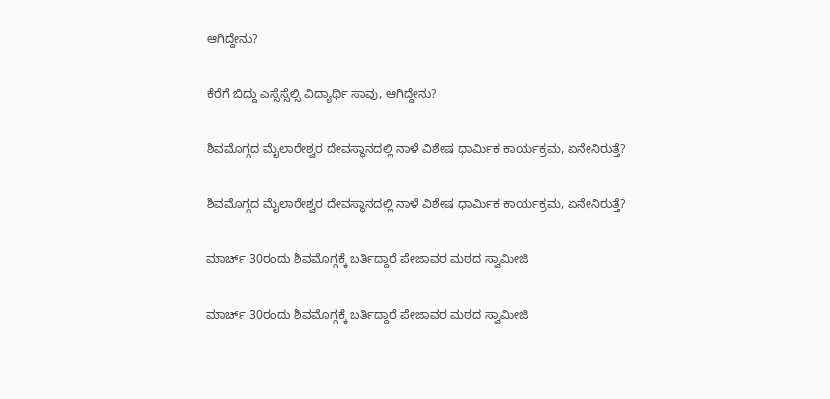ಆಗಿದ್ದೇನು?

ಕೆರೆಗೆ ಬಿದ್ದು ಎಸ್ಸೆಸ್ಸೆಲ್ಸಿ ವಿದ್ಯಾರ್ಥಿ ಸಾವು, ಆಗಿದ್ದೇನು?

ಶಿವಮೊಗ್ಗದ ಮೈಲಾರೇಶ್ವರ ದೇವಸ್ಥಾನದಲ್ಲಿ ನಾಳೆ ವಿಶೇಷ ಧಾರ್ಮಿಕ ಕಾರ್ಯಕ್ರಮ, ಏನೇನಿರುತ್ತೆ?

ಶಿವಮೊಗ್ಗದ ಮೈಲಾರೇಶ್ವರ ದೇವಸ್ಥಾನದಲ್ಲಿ ನಾಳೆ ವಿಶೇಷ ಧಾರ್ಮಿಕ ಕಾರ್ಯಕ್ರಮ, ಏನೇನಿರುತ್ತೆ?

ಮಾರ್ಚ್‌ 30ರಂದು ಶಿವಮೊಗ್ಗಕ್ಕೆ ಬರ್ತಿದ್ದಾರೆ ಪೇಜಾವರ ಮಠದ ಸ್ವಾಮೀಜಿ

ಮಾರ್ಚ್‌ 30ರಂದು ಶಿವಮೊಗ್ಗಕ್ಕೆ ಬರ್ತಿದ್ದಾರೆ ಪೇಜಾವರ ಮಠದ ಸ್ವಾಮೀಜಿ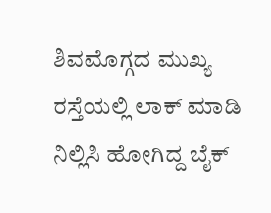ಶಿವಮೊಗ್ಗದ ಮುಖ್ಯ ರಸ್ತೆಯಲ್ಲಿ ಲಾಕ್ ಮಾಡಿ ನಿಲ್ಲಿಸಿ ಹೋಗಿದ್ದ ಬೈಕ್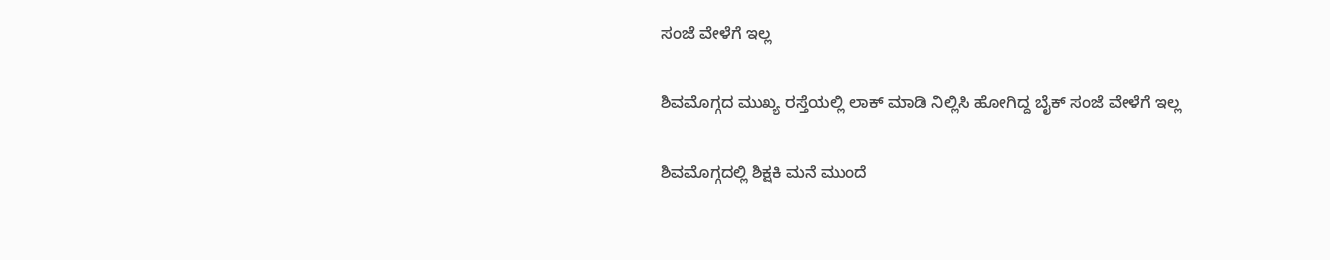ಸಂಜೆ ವೇಳೆಗೆ ಇಲ್ಲ

ಶಿವಮೊಗ್ಗದ ಮುಖ್ಯ ರಸ್ತೆಯಲ್ಲಿ ಲಾಕ್ ಮಾಡಿ ನಿಲ್ಲಿಸಿ ಹೋಗಿದ್ದ ಬೈಕ್ ಸಂಜೆ ವೇಳೆಗೆ ಇಲ್ಲ

ಶಿವಮೊಗ್ಗದಲ್ಲಿ ಶಿಕ್ಷಕಿ ಮನೆ ಮುಂದೆ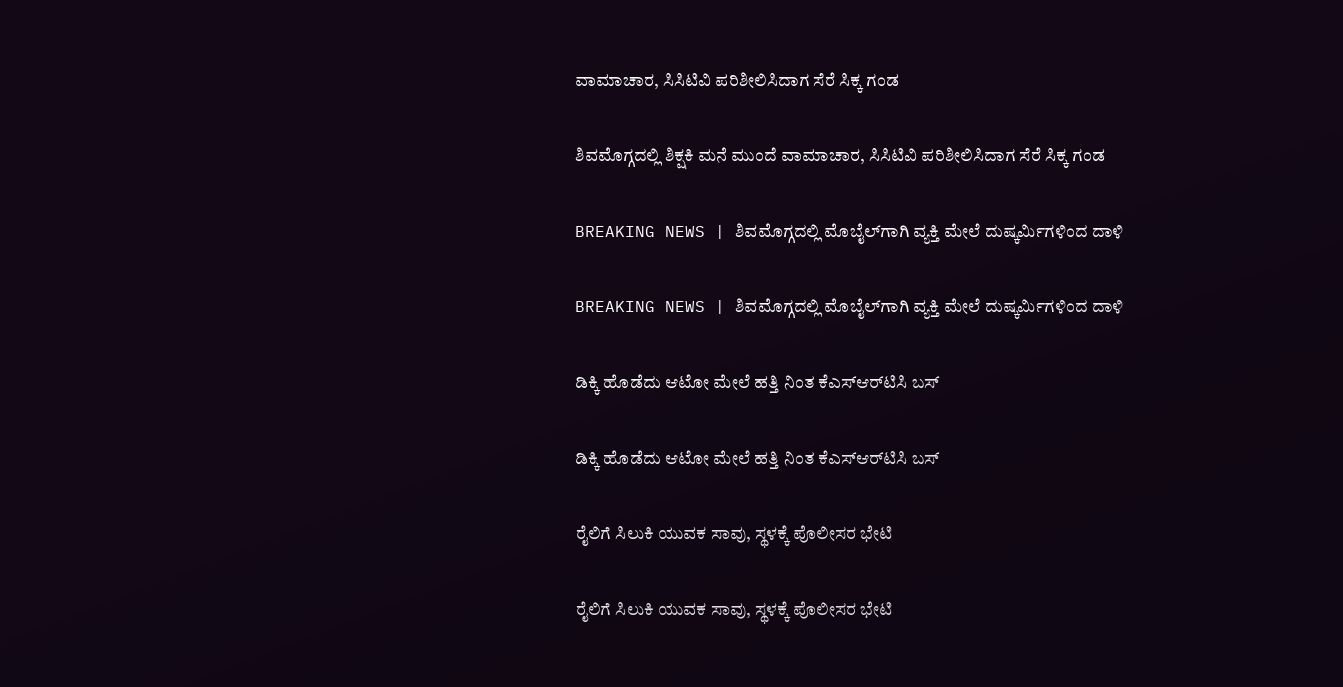ವಾಮಾಚಾರ, ಸಿಸಿಟಿವಿ ಪರಿಶೀಲಿಸಿದಾಗ ಸೆರೆ ಸಿಕ್ಕ ಗಂಡ

ಶಿವಮೊಗ್ಗದಲ್ಲಿ ಶಿಕ್ಷಕಿ ಮನೆ ಮುಂದೆ ವಾಮಾಚಾರ, ಸಿಸಿಟಿವಿ ಪರಿಶೀಲಿಸಿದಾಗ ಸೆರೆ ಸಿಕ್ಕ ಗಂಡ

BREAKING NEWS | ಶಿವಮೊಗ್ಗದಲ್ಲಿ ಮೊಬೈಲ್‌ಗಾಗಿ ವ್ಯಕ್ತಿ ಮೇಲೆ ದುಷ್ಕರ್ಮಿಗಳಿಂದ ದಾಳಿ

BREAKING NEWS | ಶಿವಮೊಗ್ಗದಲ್ಲಿ ಮೊಬೈಲ್‌ಗಾಗಿ ವ್ಯಕ್ತಿ ಮೇಲೆ ದುಷ್ಕರ್ಮಿಗಳಿಂದ ದಾಳಿ

ಡಿಕ್ಕಿ ಹೊಡೆದು ಆಟೋ ಮೇಲೆ ಹತ್ತಿ ನಿಂತ ಕೆಎಸ್‌ಆರ್‌ಟಿಸಿ ಬಸ್

ಡಿಕ್ಕಿ ಹೊಡೆದು ಆಟೋ ಮೇಲೆ ಹತ್ತಿ ನಿಂತ ಕೆಎಸ್‌ಆರ್‌ಟಿಸಿ ಬಸ್

ರೈಲಿಗೆ ಸಿಲುಕಿ ಯುವಕ ಸಾವು, ಸ್ಥಳಕ್ಕೆ ಪೊಲೀಸರ ಭೇಟಿ

ರೈಲಿಗೆ ಸಿಲುಕಿ ಯುವಕ ಸಾವು, ಸ್ಥಳಕ್ಕೆ ಪೊಲೀಸರ ಭೇಟಿ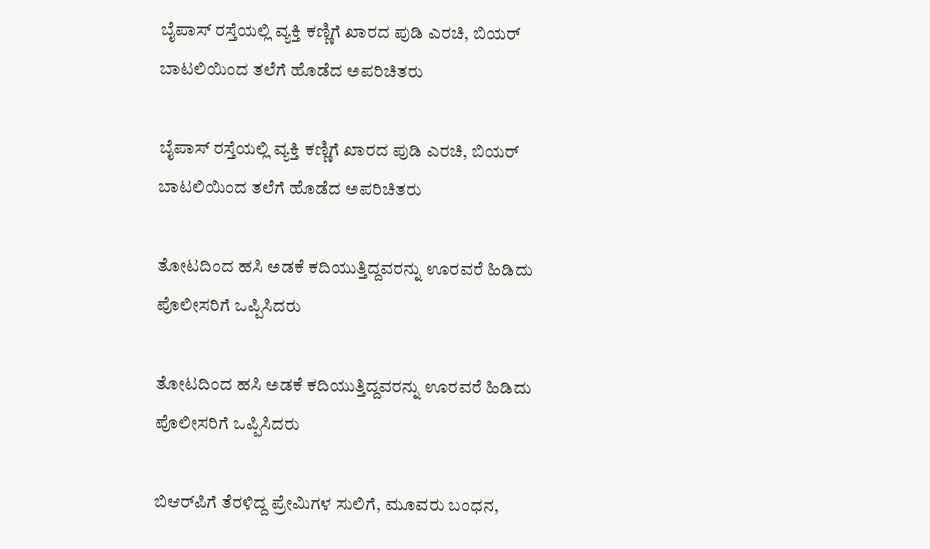ಬೈಪಾಸ್ ರಸ್ತೆಯಲ್ಲಿ ವ್ಯಕ್ತಿ ಕಣ್ಣಿಗೆ ಖಾರದ ಪುಡಿ ಎರಚಿ, ಬಿಯರ್ ಬಾಟಲಿಯಿಂದ ತಲೆಗೆ ಹೊಡೆದ ಅಪರಿಚಿತರು

ಬೈಪಾಸ್ ರಸ್ತೆಯಲ್ಲಿ ವ್ಯಕ್ತಿ ಕಣ್ಣಿಗೆ ಖಾರದ ಪುಡಿ ಎರಚಿ, ಬಿಯರ್ ಬಾಟಲಿಯಿಂದ ತಲೆಗೆ ಹೊಡೆದ ಅಪರಿಚಿತರು

ತೋಟದಿಂದ ಹಸಿ ಅಡಕೆ ಕದಿಯುತ್ತಿದ್ದವರನ್ನು ಊರವರೆ ಹಿಡಿದು ಪೊಲೀಸರಿಗೆ ಒಪ್ಪಿಸಿದರು

ತೋಟದಿಂದ ಹಸಿ ಅಡಕೆ ಕದಿಯುತ್ತಿದ್ದವರನ್ನು ಊರವರೆ ಹಿಡಿದು ಪೊಲೀಸರಿಗೆ ಒಪ್ಪಿಸಿದರು

ಬಿಆರ್‌ಪಿಗೆ ತೆರಳಿದ್ದ ಪ್ರೇಮಿಗಳ ಸುಲಿಗೆ, ಮೂವರು ಬಂಧನ,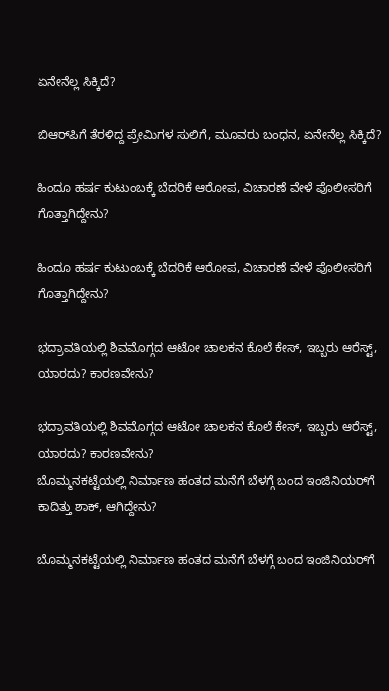ಏನೇನೆಲ್ಲ ಸಿಕ್ಕಿದೆ?

ಬಿಆರ್‌ಪಿಗೆ ತೆರಳಿದ್ದ ಪ್ರೇಮಿಗಳ ಸುಲಿಗೆ, ಮೂವರು ಬಂಧನ, ಏನೇನೆಲ್ಲ ಸಿಕ್ಕಿದೆ?

ಹಿಂದೂ ಹರ್ಷ ಕುಟುಂಬಕ್ಕೆ ಬೆದರಿಕೆ ಆರೋಪ, ವಿಚಾರಣೆ ವೇಳೆ ಪೊಲೀಸರಿಗೆ ಗೊತ್ತಾಗಿದ್ದೇನು?

ಹಿಂದೂ ಹರ್ಷ ಕುಟುಂಬಕ್ಕೆ ಬೆದರಿಕೆ ಆರೋಪ, ವಿಚಾರಣೆ ವೇಳೆ ಪೊಲೀಸರಿಗೆ ಗೊತ್ತಾಗಿದ್ದೇನು?

ಭದ್ರಾವತಿಯಲ್ಲಿ ಶಿವಮೊಗ್ಗದ ಆಟೋ ಚಾಲಕನ ಕೊಲೆ ಕೇಸ್, ಇಬ್ಬರು ಆರೆಸ್ಟ್, ಯಾರದು? ಕಾರಣವೇನು?

ಭದ್ರಾವತಿಯಲ್ಲಿ ಶಿವಮೊಗ್ಗದ ಆಟೋ ಚಾಲಕನ ಕೊಲೆ ಕೇಸ್, ಇಬ್ಬರು ಆರೆಸ್ಟ್, ಯಾರದು? ಕಾರಣವೇನು?
ಬೊಮ್ಮನಕಟ್ಟೆಯಲ್ಲಿ ನಿರ್ಮಾಣ ಹಂತದ ಮನೆಗೆ ಬೆಳಗ್ಗೆ ಬಂದ ಇಂಜಿನಿಯರ್‌ಗೆ ಕಾದಿತ್ತು ಶಾಕ್‌, ಆಗಿದ್ದೇನು?

ಬೊಮ್ಮನಕಟ್ಟೆಯಲ್ಲಿ ನಿರ್ಮಾಣ ಹಂತದ ಮನೆಗೆ ಬೆಳಗ್ಗೆ ಬಂದ ಇಂಜಿನಿಯರ್‌ಗೆ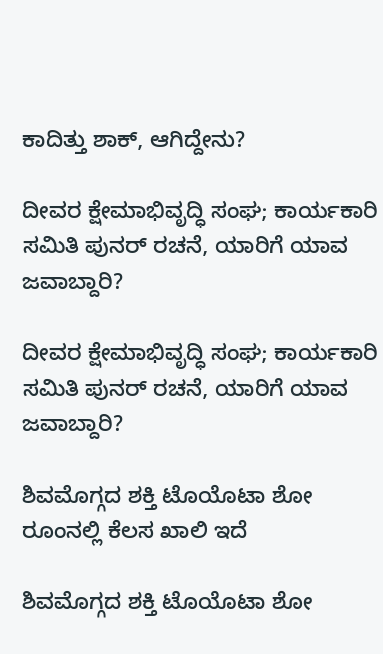ಕಾದಿತ್ತು ಶಾಕ್‌, ಆಗಿದ್ದೇನು?

ದೀವರ ಕ್ಷೇಮಾಭಿವೃದ್ಧಿ ಸಂಘ; ಕಾರ್ಯಕಾರಿ ಸಮಿತಿ ಪುನರ್‌ ರಚನೆ, ಯಾರಿಗೆ ಯಾವ ಜವಾಬ್ದಾರಿ?

ದೀವರ ಕ್ಷೇಮಾಭಿವೃದ್ಧಿ ಸಂಘ; ಕಾರ್ಯಕಾರಿ ಸಮಿತಿ ಪುನರ್‌ ರಚನೆ, ಯಾರಿಗೆ ಯಾವ ಜವಾಬ್ದಾರಿ?

ಶಿವಮೊಗ್ಗದ ಶಕ್ತಿ ಟೊಯೊಟಾ ಶೋ ರೂಂನಲ್ಲಿ ಕೆಲಸ ಖಾಲಿ ಇದೆ

ಶಿವಮೊಗ್ಗದ ಶಕ್ತಿ ಟೊಯೊಟಾ ಶೋ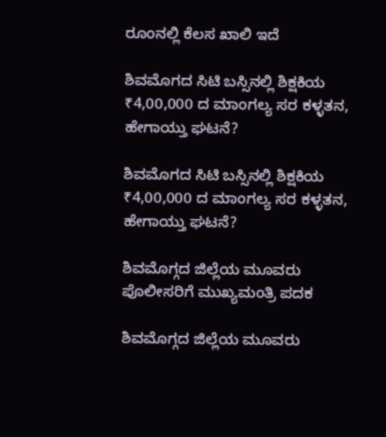ರೂಂನಲ್ಲಿ ಕೆಲಸ ಖಾಲಿ ಇದೆ

ಶಿವಮೊಗದ ಸಿಟಿ ಬಸ್ಸಿನಲ್ಲಿ ಶಿಕ್ಷಕಿಯ ₹4,00,000 ದ ಮಾಂಗಲ್ಯ ಸರ ಕಳ್ಳತನ, ಹೇಗಾಯ್ತು ಘಟನೆ?

ಶಿವಮೊಗದ ಸಿಟಿ ಬಸ್ಸಿನಲ್ಲಿ ಶಿಕ್ಷಕಿಯ ₹4,00,000 ದ ಮಾಂಗಲ್ಯ ಸರ ಕಳ್ಳತನ, ಹೇಗಾಯ್ತು ಘಟನೆ?

ಶಿವಮೊಗ್ಗದ ಜಿಲ್ಲೆಯ ಮೂವರು ಪೊಲೀಸರಿಗೆ ಮುಖ್ಯಮಂತ್ರಿ ಪದಕ

ಶಿವಮೊಗ್ಗದ ಜಿಲ್ಲೆಯ ಮೂವರು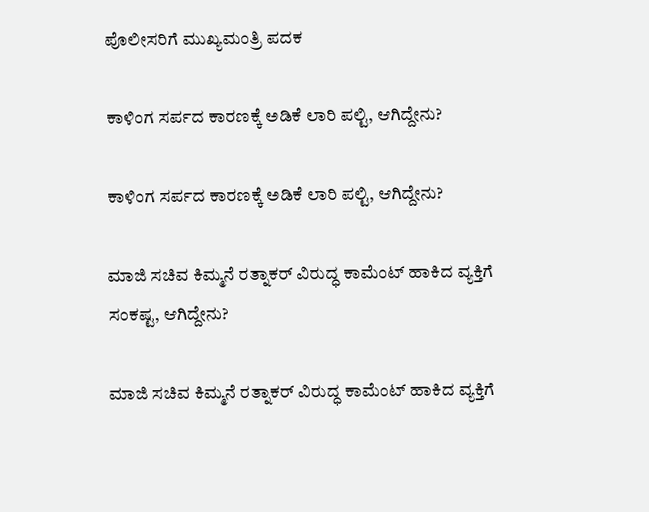ಪೊಲೀಸರಿಗೆ ಮುಖ್ಯಮಂತ್ರಿ ಪದಕ

ಕಾಳಿಂಗ ಸರ್ಪದ ಕಾರಣಕ್ಕೆ ಅಡಿಕೆ ಲಾರಿ ಪಲ್ಟಿ, ಆಗಿದ್ದೇನು?

ಕಾಳಿಂಗ ಸರ್ಪದ ಕಾರಣಕ್ಕೆ ಅಡಿಕೆ ಲಾರಿ ಪಲ್ಟಿ, ಆಗಿದ್ದೇನು?

ಮಾಜಿ ಸಚಿವ ಕಿಮ್ಮನೆ ರತ್ನಾಕರ್‌ ವಿರುದ್ಧ ಕಾಮೆಂಟ್‌ ಹಾಕಿದ ವ್ಯಕ್ತಿಗೆ ಸಂಕಷ್ಟ, ಆಗಿದ್ದೇನು?

ಮಾಜಿ ಸಚಿವ ಕಿಮ್ಮನೆ ರತ್ನಾಕರ್‌ ವಿರುದ್ಧ ಕಾಮೆಂಟ್‌ ಹಾಕಿದ ವ್ಯಕ್ತಿಗೆ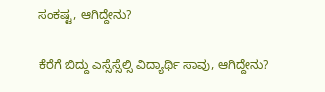ಸಂಕಷ್ಟ, ಆಗಿದ್ದೇನು?

ಕೆರೆಗೆ ಬಿದ್ದು ಎಸ್ಸೆಸ್ಸೆಲ್ಸಿ ವಿದ್ಯಾರ್ಥಿ ಸಾವು, ಆಗಿದ್ದೇನು?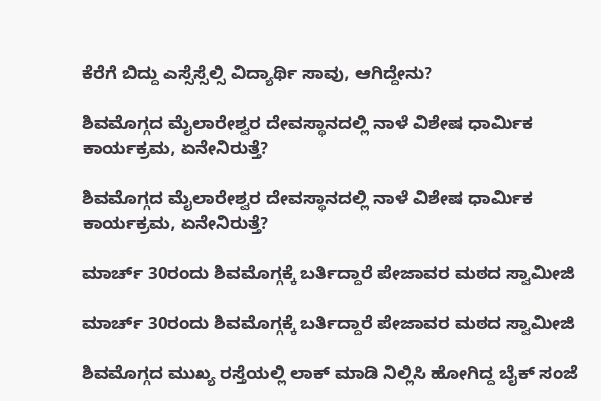ಕೆರೆಗೆ ಬಿದ್ದು ಎಸ್ಸೆಸ್ಸೆಲ್ಸಿ ವಿದ್ಯಾರ್ಥಿ ಸಾವು, ಆಗಿದ್ದೇನು?

ಶಿವಮೊಗ್ಗದ ಮೈಲಾರೇಶ್ವರ ದೇವಸ್ಥಾನದಲ್ಲಿ ನಾಳೆ ವಿಶೇಷ ಧಾರ್ಮಿಕ ಕಾರ್ಯಕ್ರಮ, ಏನೇನಿರುತ್ತೆ?

ಶಿವಮೊಗ್ಗದ ಮೈಲಾರೇಶ್ವರ ದೇವಸ್ಥಾನದಲ್ಲಿ ನಾಳೆ ವಿಶೇಷ ಧಾರ್ಮಿಕ ಕಾರ್ಯಕ್ರಮ, ಏನೇನಿರುತ್ತೆ?

ಮಾರ್ಚ್‌ 30ರಂದು ಶಿವಮೊಗ್ಗಕ್ಕೆ ಬರ್ತಿದ್ದಾರೆ ಪೇಜಾವರ ಮಠದ ಸ್ವಾಮೀಜಿ

ಮಾರ್ಚ್‌ 30ರಂದು ಶಿವಮೊಗ್ಗಕ್ಕೆ ಬರ್ತಿದ್ದಾರೆ ಪೇಜಾವರ ಮಠದ ಸ್ವಾಮೀಜಿ

ಶಿವಮೊಗ್ಗದ ಮುಖ್ಯ ರಸ್ತೆಯಲ್ಲಿ ಲಾಕ್ ಮಾಡಿ ನಿಲ್ಲಿಸಿ ಹೋಗಿದ್ದ ಬೈಕ್ ಸಂಜೆ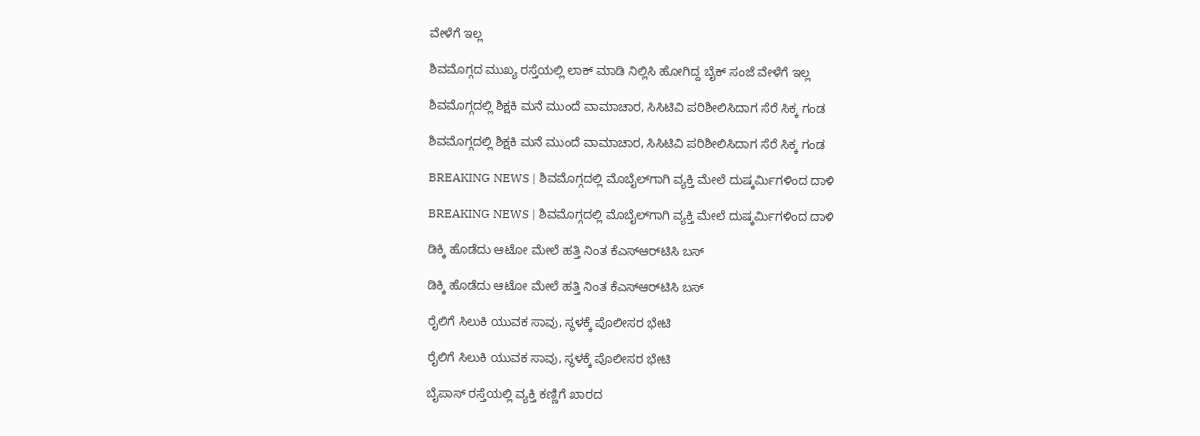ವೇಳೆಗೆ ಇಲ್ಲ

ಶಿವಮೊಗ್ಗದ ಮುಖ್ಯ ರಸ್ತೆಯಲ್ಲಿ ಲಾಕ್ ಮಾಡಿ ನಿಲ್ಲಿಸಿ ಹೋಗಿದ್ದ ಬೈಕ್ ಸಂಜೆ ವೇಳೆಗೆ ಇಲ್ಲ

ಶಿವಮೊಗ್ಗದಲ್ಲಿ ಶಿಕ್ಷಕಿ ಮನೆ ಮುಂದೆ ವಾಮಾಚಾರ, ಸಿಸಿಟಿವಿ ಪರಿಶೀಲಿಸಿದಾಗ ಸೆರೆ ಸಿಕ್ಕ ಗಂಡ

ಶಿವಮೊಗ್ಗದಲ್ಲಿ ಶಿಕ್ಷಕಿ ಮನೆ ಮುಂದೆ ವಾಮಾಚಾರ, ಸಿಸಿಟಿವಿ ಪರಿಶೀಲಿಸಿದಾಗ ಸೆರೆ ಸಿಕ್ಕ ಗಂಡ

BREAKING NEWS | ಶಿವಮೊಗ್ಗದಲ್ಲಿ ಮೊಬೈಲ್‌ಗಾಗಿ ವ್ಯಕ್ತಿ ಮೇಲೆ ದುಷ್ಕರ್ಮಿಗಳಿಂದ ದಾಳಿ

BREAKING NEWS | ಶಿವಮೊಗ್ಗದಲ್ಲಿ ಮೊಬೈಲ್‌ಗಾಗಿ ವ್ಯಕ್ತಿ ಮೇಲೆ ದುಷ್ಕರ್ಮಿಗಳಿಂದ ದಾಳಿ

ಡಿಕ್ಕಿ ಹೊಡೆದು ಆಟೋ ಮೇಲೆ ಹತ್ತಿ ನಿಂತ ಕೆಎಸ್‌ಆರ್‌ಟಿಸಿ ಬಸ್

ಡಿಕ್ಕಿ ಹೊಡೆದು ಆಟೋ ಮೇಲೆ ಹತ್ತಿ ನಿಂತ ಕೆಎಸ್‌ಆರ್‌ಟಿಸಿ ಬಸ್

ರೈಲಿಗೆ ಸಿಲುಕಿ ಯುವಕ ಸಾವು, ಸ್ಥಳಕ್ಕೆ ಪೊಲೀಸರ ಭೇಟಿ

ರೈಲಿಗೆ ಸಿಲುಕಿ ಯುವಕ ಸಾವು, ಸ್ಥಳಕ್ಕೆ ಪೊಲೀಸರ ಭೇಟಿ

ಬೈಪಾಸ್ ರಸ್ತೆಯಲ್ಲಿ ವ್ಯಕ್ತಿ ಕಣ್ಣಿಗೆ ಖಾರದ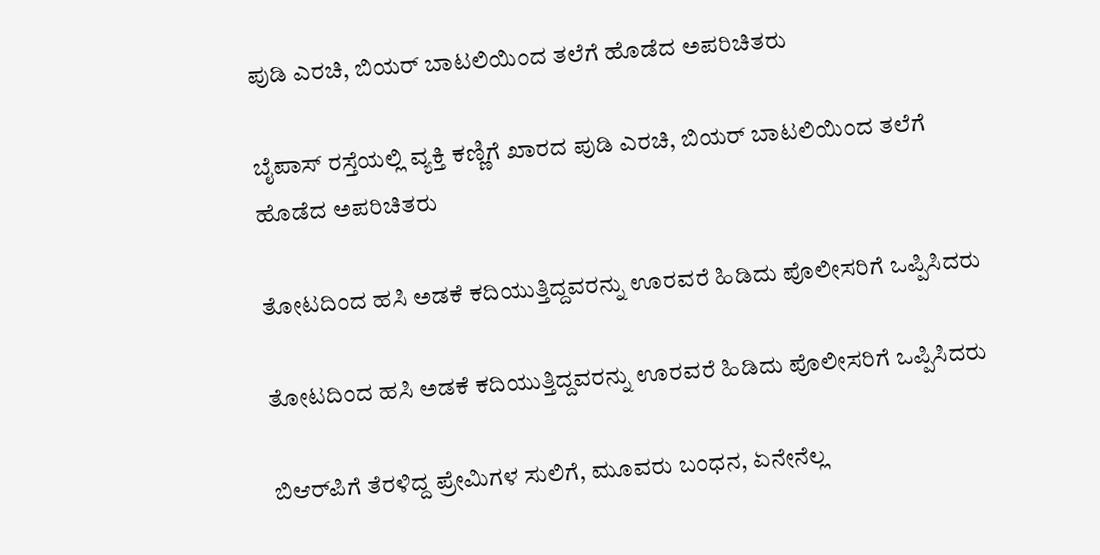ಪುಡಿ ಎರಚಿ, ಬಿಯರ್ ಬಾಟಲಿಯಿಂದ ತಲೆಗೆ ಹೊಡೆದ ಅಪರಿಚಿತರು

ಬೈಪಾಸ್ ರಸ್ತೆಯಲ್ಲಿ ವ್ಯಕ್ತಿ ಕಣ್ಣಿಗೆ ಖಾರದ ಪುಡಿ ಎರಚಿ, ಬಿಯರ್ ಬಾಟಲಿಯಿಂದ ತಲೆಗೆ ಹೊಡೆದ ಅಪರಿಚಿತರು

ತೋಟದಿಂದ ಹಸಿ ಅಡಕೆ ಕದಿಯುತ್ತಿದ್ದವರನ್ನು ಊರವರೆ ಹಿಡಿದು ಪೊಲೀಸರಿಗೆ ಒಪ್ಪಿಸಿದರು

ತೋಟದಿಂದ ಹಸಿ ಅಡಕೆ ಕದಿಯುತ್ತಿದ್ದವರನ್ನು ಊರವರೆ ಹಿಡಿದು ಪೊಲೀಸರಿಗೆ ಒಪ್ಪಿಸಿದರು

ಬಿಆರ್‌ಪಿಗೆ ತೆರಳಿದ್ದ ಪ್ರೇಮಿಗಳ ಸುಲಿಗೆ, ಮೂವರು ಬಂಧನ, ಏನೇನೆಲ್ಲ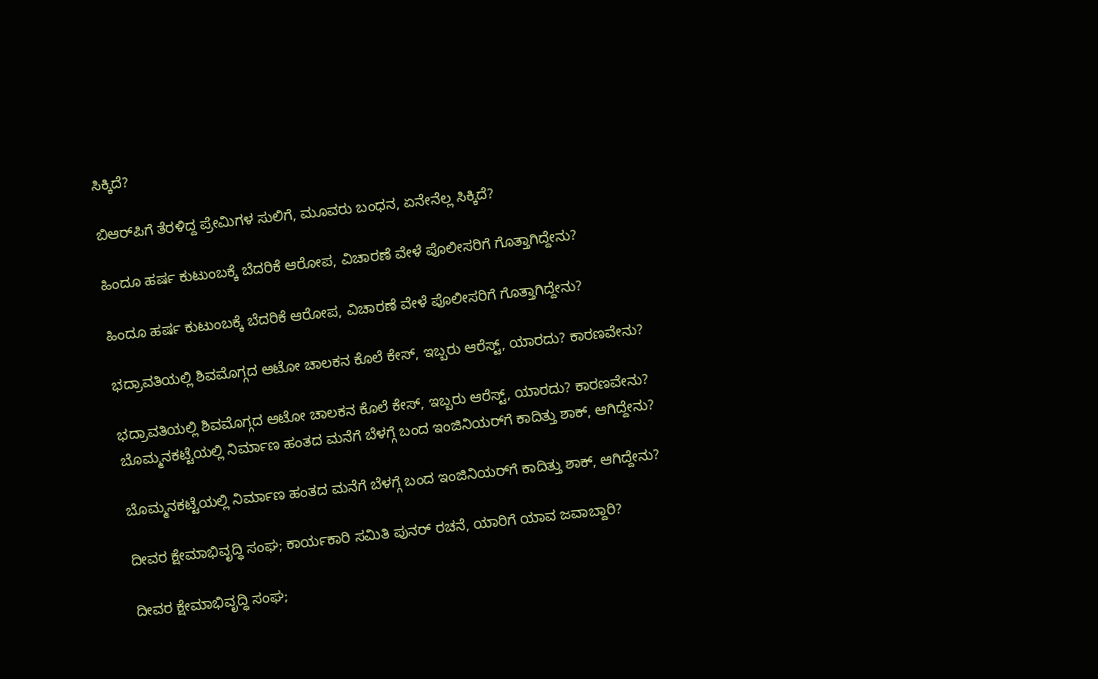ಸಿಕ್ಕಿದೆ?

ಬಿಆರ್‌ಪಿಗೆ ತೆರಳಿದ್ದ ಪ್ರೇಮಿಗಳ ಸುಲಿಗೆ, ಮೂವರು ಬಂಧನ, ಏನೇನೆಲ್ಲ ಸಿಕ್ಕಿದೆ?

ಹಿಂದೂ ಹರ್ಷ ಕುಟುಂಬಕ್ಕೆ ಬೆದರಿಕೆ ಆರೋಪ, ವಿಚಾರಣೆ ವೇಳೆ ಪೊಲೀಸರಿಗೆ ಗೊತ್ತಾಗಿದ್ದೇನು?

ಹಿಂದೂ ಹರ್ಷ ಕುಟುಂಬಕ್ಕೆ ಬೆದರಿಕೆ ಆರೋಪ, ವಿಚಾರಣೆ ವೇಳೆ ಪೊಲೀಸರಿಗೆ ಗೊತ್ತಾಗಿದ್ದೇನು?

ಭದ್ರಾವತಿಯಲ್ಲಿ ಶಿವಮೊಗ್ಗದ ಆಟೋ ಚಾಲಕನ ಕೊಲೆ ಕೇಸ್, ಇಬ್ಬರು ಆರೆಸ್ಟ್, ಯಾರದು? ಕಾರಣವೇನು?

ಭದ್ರಾವತಿಯಲ್ಲಿ ಶಿವಮೊಗ್ಗದ ಆಟೋ ಚಾಲಕನ ಕೊಲೆ ಕೇಸ್, ಇಬ್ಬರು ಆರೆಸ್ಟ್, ಯಾರದು? ಕಾರಣವೇನು?
ಬೊಮ್ಮನಕಟ್ಟೆಯಲ್ಲಿ ನಿರ್ಮಾಣ ಹಂತದ ಮನೆಗೆ ಬೆಳಗ್ಗೆ ಬಂದ ಇಂಜಿನಿಯರ್‌ಗೆ ಕಾದಿತ್ತು ಶಾಕ್‌, ಆಗಿದ್ದೇನು?

ಬೊಮ್ಮನಕಟ್ಟೆಯಲ್ಲಿ ನಿರ್ಮಾಣ ಹಂತದ ಮನೆಗೆ ಬೆಳಗ್ಗೆ ಬಂದ ಇಂಜಿನಿಯರ್‌ಗೆ ಕಾದಿತ್ತು ಶಾಕ್‌, ಆಗಿದ್ದೇನು?

ದೀವರ ಕ್ಷೇಮಾಭಿವೃದ್ಧಿ ಸಂಘ; ಕಾರ್ಯಕಾರಿ ಸಮಿತಿ ಪುನರ್‌ ರಚನೆ, ಯಾರಿಗೆ ಯಾವ ಜವಾಬ್ದಾರಿ?

ದೀವರ ಕ್ಷೇಮಾಭಿವೃದ್ಧಿ ಸಂಘ;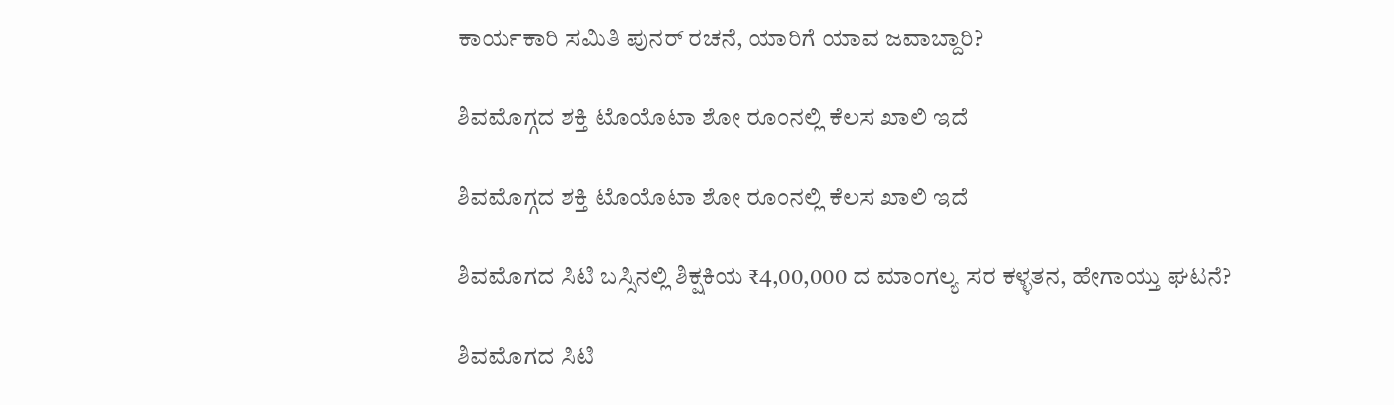ಕಾರ್ಯಕಾರಿ ಸಮಿತಿ ಪುನರ್‌ ರಚನೆ, ಯಾರಿಗೆ ಯಾವ ಜವಾಬ್ದಾರಿ?

ಶಿವಮೊಗ್ಗದ ಶಕ್ತಿ ಟೊಯೊಟಾ ಶೋ ರೂಂನಲ್ಲಿ ಕೆಲಸ ಖಾಲಿ ಇದೆ

ಶಿವಮೊಗ್ಗದ ಶಕ್ತಿ ಟೊಯೊಟಾ ಶೋ ರೂಂನಲ್ಲಿ ಕೆಲಸ ಖಾಲಿ ಇದೆ

ಶಿವಮೊಗದ ಸಿಟಿ ಬಸ್ಸಿನಲ್ಲಿ ಶಿಕ್ಷಕಿಯ ₹4,00,000 ದ ಮಾಂಗಲ್ಯ ಸರ ಕಳ್ಳತನ, ಹೇಗಾಯ್ತು ಘಟನೆ?

ಶಿವಮೊಗದ ಸಿಟಿ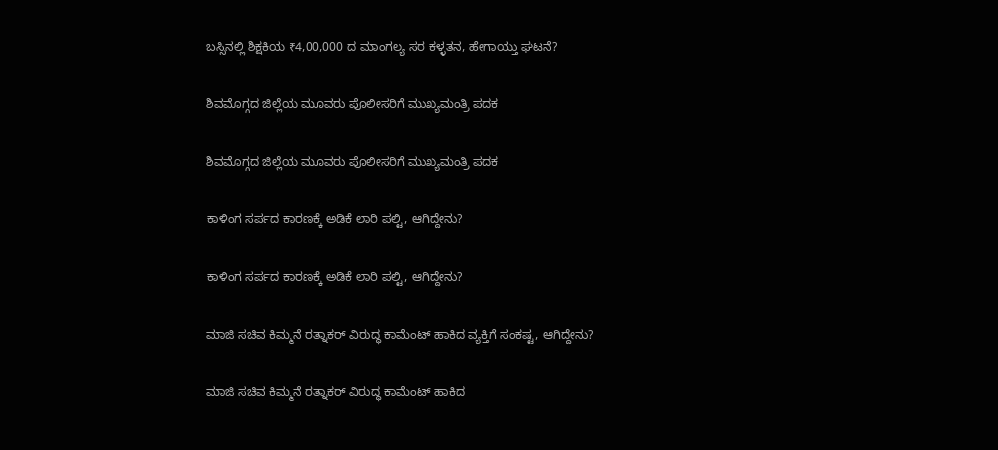ಬಸ್ಸಿನಲ್ಲಿ ಶಿಕ್ಷಕಿಯ ₹4,00,000 ದ ಮಾಂಗಲ್ಯ ಸರ ಕಳ್ಳತನ, ಹೇಗಾಯ್ತು ಘಟನೆ?

ಶಿವಮೊಗ್ಗದ ಜಿಲ್ಲೆಯ ಮೂವರು ಪೊಲೀಸರಿಗೆ ಮುಖ್ಯಮಂತ್ರಿ ಪದಕ

ಶಿವಮೊಗ್ಗದ ಜಿಲ್ಲೆಯ ಮೂವರು ಪೊಲೀಸರಿಗೆ ಮುಖ್ಯಮಂತ್ರಿ ಪದಕ

ಕಾಳಿಂಗ ಸರ್ಪದ ಕಾರಣಕ್ಕೆ ಅಡಿಕೆ ಲಾರಿ ಪಲ್ಟಿ, ಆಗಿದ್ದೇನು?

ಕಾಳಿಂಗ ಸರ್ಪದ ಕಾರಣಕ್ಕೆ ಅಡಿಕೆ ಲಾರಿ ಪಲ್ಟಿ, ಆಗಿದ್ದೇನು?

ಮಾಜಿ ಸಚಿವ ಕಿಮ್ಮನೆ ರತ್ನಾಕರ್‌ ವಿರುದ್ಧ ಕಾಮೆಂಟ್‌ ಹಾಕಿದ ವ್ಯಕ್ತಿಗೆ ಸಂಕಷ್ಟ, ಆಗಿದ್ದೇನು?

ಮಾಜಿ ಸಚಿವ ಕಿಮ್ಮನೆ ರತ್ನಾಕರ್‌ ವಿರುದ್ಧ ಕಾಮೆಂಟ್‌ ಹಾಕಿದ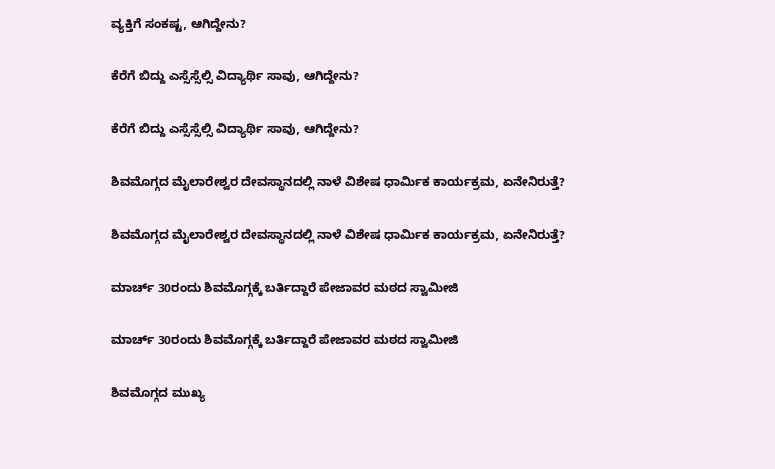ವ್ಯಕ್ತಿಗೆ ಸಂಕಷ್ಟ, ಆಗಿದ್ದೇನು?

ಕೆರೆಗೆ ಬಿದ್ದು ಎಸ್ಸೆಸ್ಸೆಲ್ಸಿ ವಿದ್ಯಾರ್ಥಿ ಸಾವು, ಆಗಿದ್ದೇನು?

ಕೆರೆಗೆ ಬಿದ್ದು ಎಸ್ಸೆಸ್ಸೆಲ್ಸಿ ವಿದ್ಯಾರ್ಥಿ ಸಾವು, ಆಗಿದ್ದೇನು?

ಶಿವಮೊಗ್ಗದ ಮೈಲಾರೇಶ್ವರ ದೇವಸ್ಥಾನದಲ್ಲಿ ನಾಳೆ ವಿಶೇಷ ಧಾರ್ಮಿಕ ಕಾರ್ಯಕ್ರಮ, ಏನೇನಿರುತ್ತೆ?

ಶಿವಮೊಗ್ಗದ ಮೈಲಾರೇಶ್ವರ ದೇವಸ್ಥಾನದಲ್ಲಿ ನಾಳೆ ವಿಶೇಷ ಧಾರ್ಮಿಕ ಕಾರ್ಯಕ್ರಮ, ಏನೇನಿರುತ್ತೆ?

ಮಾರ್ಚ್‌ 30ರಂದು ಶಿವಮೊಗ್ಗಕ್ಕೆ ಬರ್ತಿದ್ದಾರೆ ಪೇಜಾವರ ಮಠದ ಸ್ವಾಮೀಜಿ

ಮಾರ್ಚ್‌ 30ರಂದು ಶಿವಮೊಗ್ಗಕ್ಕೆ ಬರ್ತಿದ್ದಾರೆ ಪೇಜಾವರ ಮಠದ ಸ್ವಾಮೀಜಿ

ಶಿವಮೊಗ್ಗದ ಮುಖ್ಯ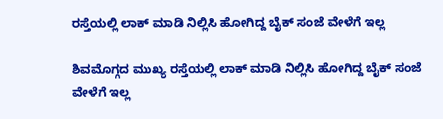ರಸ್ತೆಯಲ್ಲಿ ಲಾಕ್ ಮಾಡಿ ನಿಲ್ಲಿಸಿ ಹೋಗಿದ್ದ ಬೈಕ್ ಸಂಜೆ ವೇಳೆಗೆ ಇಲ್ಲ

ಶಿವಮೊಗ್ಗದ ಮುಖ್ಯ ರಸ್ತೆಯಲ್ಲಿ ಲಾಕ್ ಮಾಡಿ ನಿಲ್ಲಿಸಿ ಹೋಗಿದ್ದ ಬೈಕ್ ಸಂಜೆ ವೇಳೆಗೆ ಇಲ್ಲ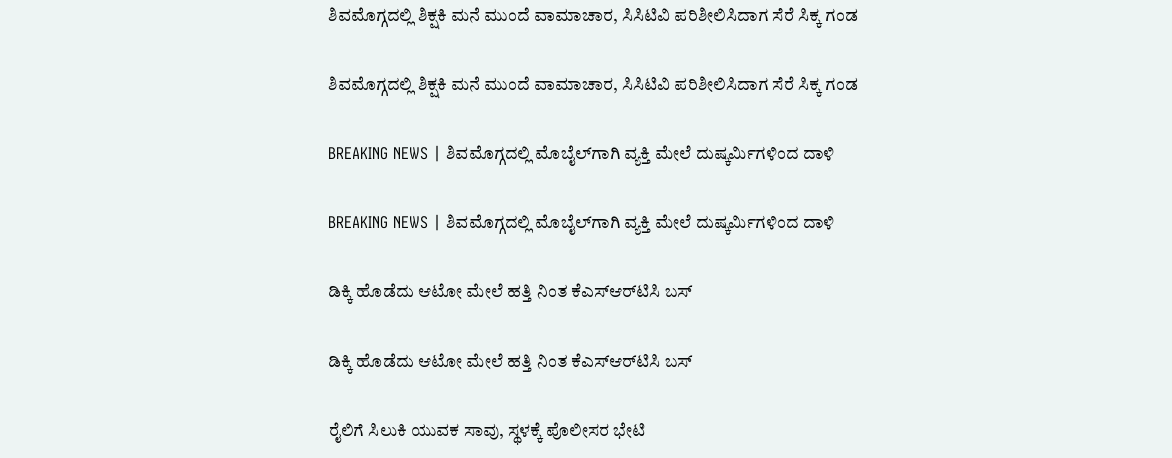ಶಿವಮೊಗ್ಗದಲ್ಲಿ ಶಿಕ್ಷಕಿ ಮನೆ ಮುಂದೆ ವಾಮಾಚಾರ, ಸಿಸಿಟಿವಿ ಪರಿಶೀಲಿಸಿದಾಗ ಸೆರೆ ಸಿಕ್ಕ ಗಂಡ

ಶಿವಮೊಗ್ಗದಲ್ಲಿ ಶಿಕ್ಷಕಿ ಮನೆ ಮುಂದೆ ವಾಮಾಚಾರ, ಸಿಸಿಟಿವಿ ಪರಿಶೀಲಿಸಿದಾಗ ಸೆರೆ ಸಿಕ್ಕ ಗಂಡ

BREAKING NEWS | ಶಿವಮೊಗ್ಗದಲ್ಲಿ ಮೊಬೈಲ್‌ಗಾಗಿ ವ್ಯಕ್ತಿ ಮೇಲೆ ದುಷ್ಕರ್ಮಿಗಳಿಂದ ದಾಳಿ

BREAKING NEWS | ಶಿವಮೊಗ್ಗದಲ್ಲಿ ಮೊಬೈಲ್‌ಗಾಗಿ ವ್ಯಕ್ತಿ ಮೇಲೆ ದುಷ್ಕರ್ಮಿಗಳಿಂದ ದಾಳಿ

ಡಿಕ್ಕಿ ಹೊಡೆದು ಆಟೋ ಮೇಲೆ ಹತ್ತಿ ನಿಂತ ಕೆಎಸ್‌ಆರ್‌ಟಿಸಿ ಬಸ್

ಡಿಕ್ಕಿ ಹೊಡೆದು ಆಟೋ ಮೇಲೆ ಹತ್ತಿ ನಿಂತ ಕೆಎಸ್‌ಆರ್‌ಟಿಸಿ ಬಸ್

ರೈಲಿಗೆ ಸಿಲುಕಿ ಯುವಕ ಸಾವು, ಸ್ಥಳಕ್ಕೆ ಪೊಲೀಸರ ಭೇಟಿ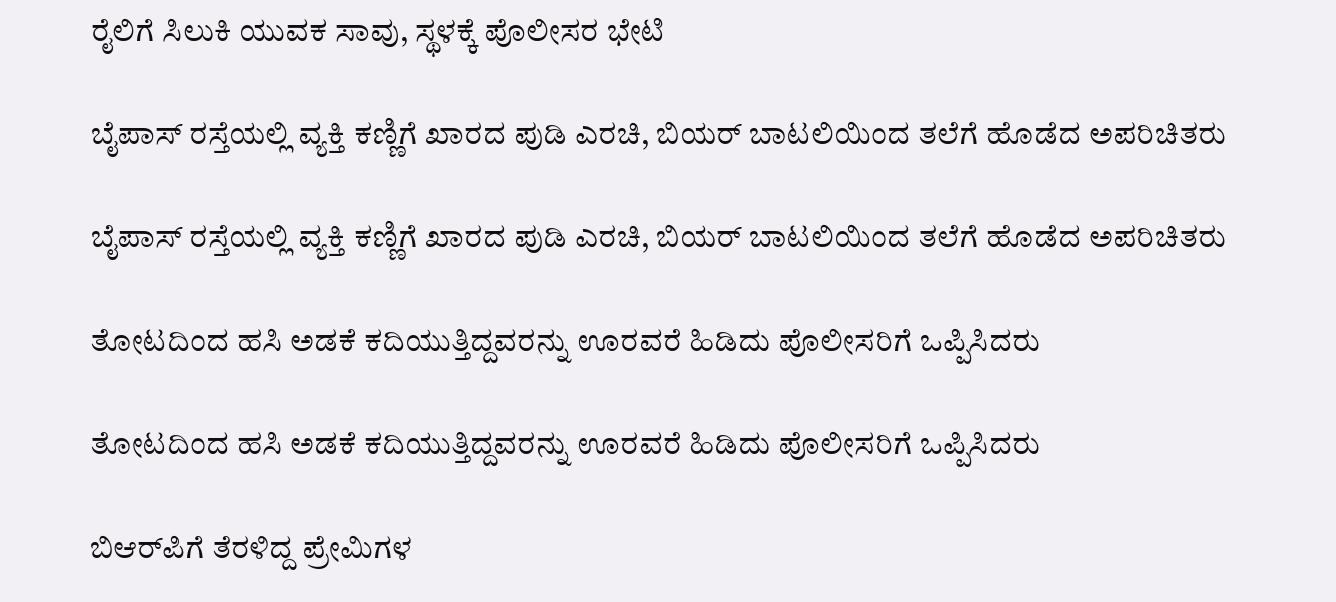ರೈಲಿಗೆ ಸಿಲುಕಿ ಯುವಕ ಸಾವು, ಸ್ಥಳಕ್ಕೆ ಪೊಲೀಸರ ಭೇಟಿ

ಬೈಪಾಸ್ ರಸ್ತೆಯಲ್ಲಿ ವ್ಯಕ್ತಿ ಕಣ್ಣಿಗೆ ಖಾರದ ಪುಡಿ ಎರಚಿ, ಬಿಯರ್ ಬಾಟಲಿಯಿಂದ ತಲೆಗೆ ಹೊಡೆದ ಅಪರಿಚಿತರು

ಬೈಪಾಸ್ ರಸ್ತೆಯಲ್ಲಿ ವ್ಯಕ್ತಿ ಕಣ್ಣಿಗೆ ಖಾರದ ಪುಡಿ ಎರಚಿ, ಬಿಯರ್ ಬಾಟಲಿಯಿಂದ ತಲೆಗೆ ಹೊಡೆದ ಅಪರಿಚಿತರು

ತೋಟದಿಂದ ಹಸಿ ಅಡಕೆ ಕದಿಯುತ್ತಿದ್ದವರನ್ನು ಊರವರೆ ಹಿಡಿದು ಪೊಲೀಸರಿಗೆ ಒಪ್ಪಿಸಿದರು

ತೋಟದಿಂದ ಹಸಿ ಅಡಕೆ ಕದಿಯುತ್ತಿದ್ದವರನ್ನು ಊರವರೆ ಹಿಡಿದು ಪೊಲೀಸರಿಗೆ ಒಪ್ಪಿಸಿದರು

ಬಿಆರ್‌ಪಿಗೆ ತೆರಳಿದ್ದ ಪ್ರೇಮಿಗಳ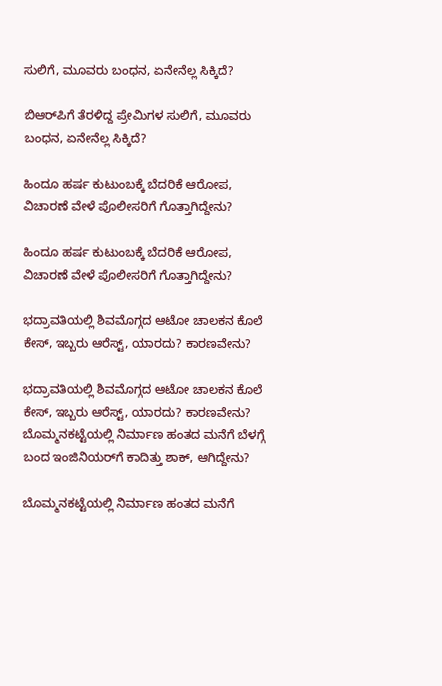ಸುಲಿಗೆ, ಮೂವರು ಬಂಧನ, ಏನೇನೆಲ್ಲ ಸಿಕ್ಕಿದೆ?

ಬಿಆರ್‌ಪಿಗೆ ತೆರಳಿದ್ದ ಪ್ರೇಮಿಗಳ ಸುಲಿಗೆ, ಮೂವರು ಬಂಧನ, ಏನೇನೆಲ್ಲ ಸಿಕ್ಕಿದೆ?

ಹಿಂದೂ ಹರ್ಷ ಕುಟುಂಬಕ್ಕೆ ಬೆದರಿಕೆ ಆರೋಪ, ವಿಚಾರಣೆ ವೇಳೆ ಪೊಲೀಸರಿಗೆ ಗೊತ್ತಾಗಿದ್ದೇನು?

ಹಿಂದೂ ಹರ್ಷ ಕುಟುಂಬಕ್ಕೆ ಬೆದರಿಕೆ ಆರೋಪ, ವಿಚಾರಣೆ ವೇಳೆ ಪೊಲೀಸರಿಗೆ ಗೊತ್ತಾಗಿದ್ದೇನು?

ಭದ್ರಾವತಿಯಲ್ಲಿ ಶಿವಮೊಗ್ಗದ ಆಟೋ ಚಾಲಕನ ಕೊಲೆ ಕೇಸ್, ಇಬ್ಬರು ಆರೆಸ್ಟ್, ಯಾರದು? ಕಾರಣವೇನು?

ಭದ್ರಾವತಿಯಲ್ಲಿ ಶಿವಮೊಗ್ಗದ ಆಟೋ ಚಾಲಕನ ಕೊಲೆ ಕೇಸ್, ಇಬ್ಬರು ಆರೆಸ್ಟ್, ಯಾರದು? ಕಾರಣವೇನು?
ಬೊಮ್ಮನಕಟ್ಟೆಯಲ್ಲಿ ನಿರ್ಮಾಣ ಹಂತದ ಮನೆಗೆ ಬೆಳಗ್ಗೆ ಬಂದ ಇಂಜಿನಿಯರ್‌ಗೆ ಕಾದಿತ್ತು ಶಾಕ್‌, ಆಗಿದ್ದೇನು?

ಬೊಮ್ಮನಕಟ್ಟೆಯಲ್ಲಿ ನಿರ್ಮಾಣ ಹಂತದ ಮನೆಗೆ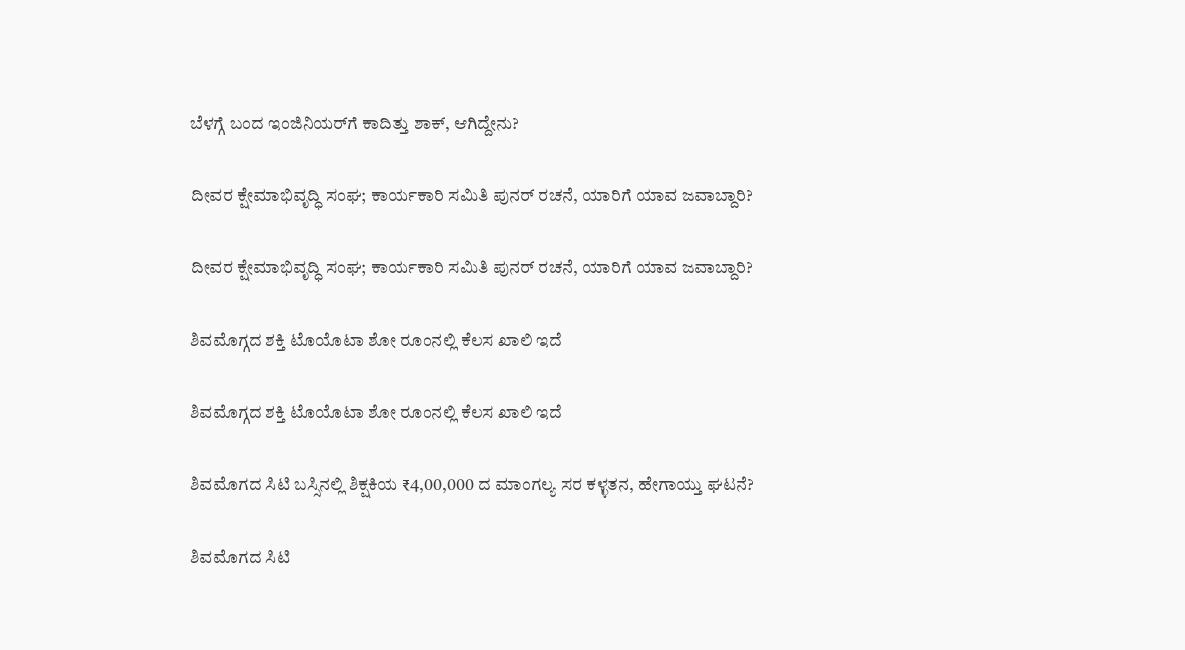ಬೆಳಗ್ಗೆ ಬಂದ ಇಂಜಿನಿಯರ್‌ಗೆ ಕಾದಿತ್ತು ಶಾಕ್‌, ಆಗಿದ್ದೇನು?

ದೀವರ ಕ್ಷೇಮಾಭಿವೃದ್ಧಿ ಸಂಘ; ಕಾರ್ಯಕಾರಿ ಸಮಿತಿ ಪುನರ್‌ ರಚನೆ, ಯಾರಿಗೆ ಯಾವ ಜವಾಬ್ದಾರಿ?

ದೀವರ ಕ್ಷೇಮಾಭಿವೃದ್ಧಿ ಸಂಘ; ಕಾರ್ಯಕಾರಿ ಸಮಿತಿ ಪುನರ್‌ ರಚನೆ, ಯಾರಿಗೆ ಯಾವ ಜವಾಬ್ದಾರಿ?

ಶಿವಮೊಗ್ಗದ ಶಕ್ತಿ ಟೊಯೊಟಾ ಶೋ ರೂಂನಲ್ಲಿ ಕೆಲಸ ಖಾಲಿ ಇದೆ

ಶಿವಮೊಗ್ಗದ ಶಕ್ತಿ ಟೊಯೊಟಾ ಶೋ ರೂಂನಲ್ಲಿ ಕೆಲಸ ಖಾಲಿ ಇದೆ

ಶಿವಮೊಗದ ಸಿಟಿ ಬಸ್ಸಿನಲ್ಲಿ ಶಿಕ್ಷಕಿಯ ₹4,00,000 ದ ಮಾಂಗಲ್ಯ ಸರ ಕಳ್ಳತನ, ಹೇಗಾಯ್ತು ಘಟನೆ?

ಶಿವಮೊಗದ ಸಿಟಿ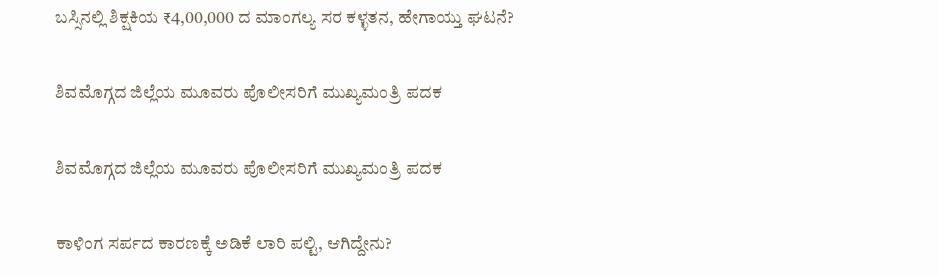ಬಸ್ಸಿನಲ್ಲಿ ಶಿಕ್ಷಕಿಯ ₹4,00,000 ದ ಮಾಂಗಲ್ಯ ಸರ ಕಳ್ಳತನ, ಹೇಗಾಯ್ತು ಘಟನೆ?

ಶಿವಮೊಗ್ಗದ ಜಿಲ್ಲೆಯ ಮೂವರು ಪೊಲೀಸರಿಗೆ ಮುಖ್ಯಮಂತ್ರಿ ಪದಕ

ಶಿವಮೊಗ್ಗದ ಜಿಲ್ಲೆಯ ಮೂವರು ಪೊಲೀಸರಿಗೆ ಮುಖ್ಯಮಂತ್ರಿ ಪದಕ

ಕಾಳಿಂಗ ಸರ್ಪದ ಕಾರಣಕ್ಕೆ ಅಡಿಕೆ ಲಾರಿ ಪಲ್ಟಿ, ಆಗಿದ್ದೇನು?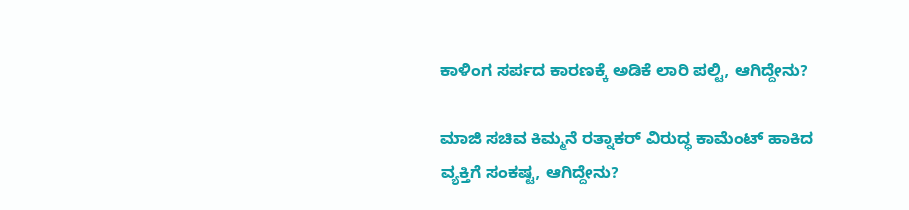ಕಾಳಿಂಗ ಸರ್ಪದ ಕಾರಣಕ್ಕೆ ಅಡಿಕೆ ಲಾರಿ ಪಲ್ಟಿ, ಆಗಿದ್ದೇನು?

ಮಾಜಿ ಸಚಿವ ಕಿಮ್ಮನೆ ರತ್ನಾಕರ್‌ ವಿರುದ್ಧ ಕಾಮೆಂಟ್‌ ಹಾಕಿದ ವ್ಯಕ್ತಿಗೆ ಸಂಕಷ್ಟ, ಆಗಿದ್ದೇನು?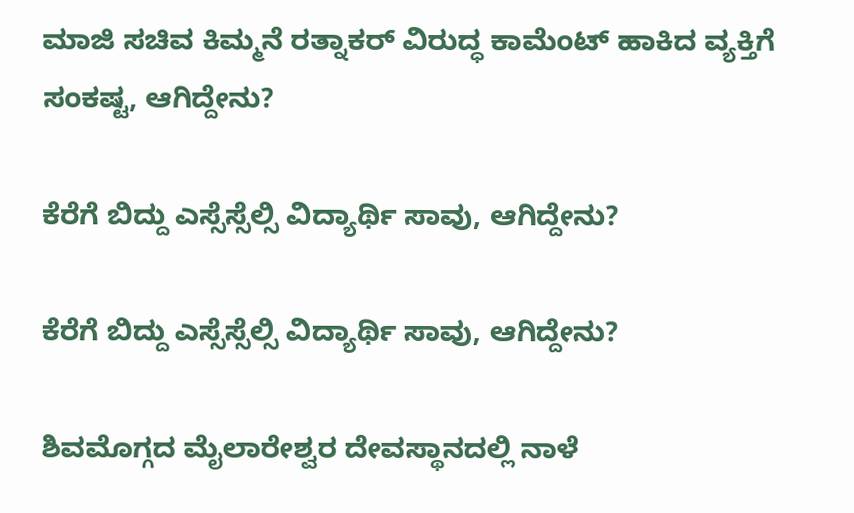ಮಾಜಿ ಸಚಿವ ಕಿಮ್ಮನೆ ರತ್ನಾಕರ್‌ ವಿರುದ್ಧ ಕಾಮೆಂಟ್‌ ಹಾಕಿದ ವ್ಯಕ್ತಿಗೆ ಸಂಕಷ್ಟ, ಆಗಿದ್ದೇನು?

ಕೆರೆಗೆ ಬಿದ್ದು ಎಸ್ಸೆಸ್ಸೆಲ್ಸಿ ವಿದ್ಯಾರ್ಥಿ ಸಾವು, ಆಗಿದ್ದೇನು?

ಕೆರೆಗೆ ಬಿದ್ದು ಎಸ್ಸೆಸ್ಸೆಲ್ಸಿ ವಿದ್ಯಾರ್ಥಿ ಸಾವು, ಆಗಿದ್ದೇನು?

ಶಿವಮೊಗ್ಗದ ಮೈಲಾರೇಶ್ವರ ದೇವಸ್ಥಾನದಲ್ಲಿ ನಾಳೆ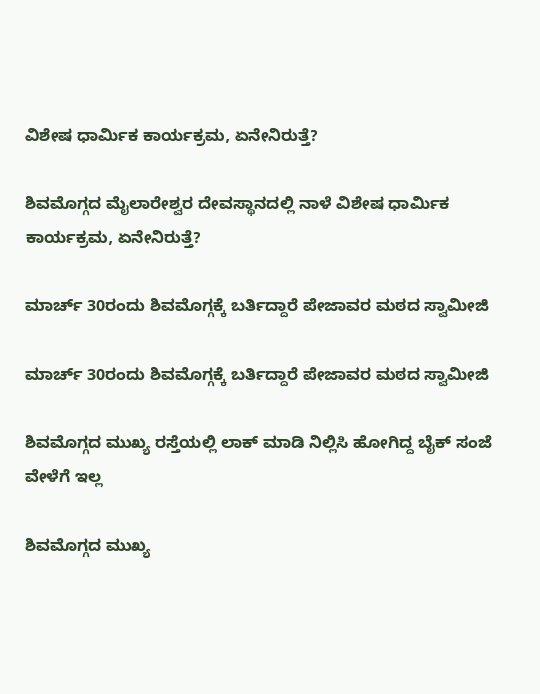ವಿಶೇಷ ಧಾರ್ಮಿಕ ಕಾರ್ಯಕ್ರಮ, ಏನೇನಿರುತ್ತೆ?

ಶಿವಮೊಗ್ಗದ ಮೈಲಾರೇಶ್ವರ ದೇವಸ್ಥಾನದಲ್ಲಿ ನಾಳೆ ವಿಶೇಷ ಧಾರ್ಮಿಕ ಕಾರ್ಯಕ್ರಮ, ಏನೇನಿರುತ್ತೆ?

ಮಾರ್ಚ್‌ 30ರಂದು ಶಿವಮೊಗ್ಗಕ್ಕೆ ಬರ್ತಿದ್ದಾರೆ ಪೇಜಾವರ ಮಠದ ಸ್ವಾಮೀಜಿ

ಮಾರ್ಚ್‌ 30ರಂದು ಶಿವಮೊಗ್ಗಕ್ಕೆ ಬರ್ತಿದ್ದಾರೆ ಪೇಜಾವರ ಮಠದ ಸ್ವಾಮೀಜಿ

ಶಿವಮೊಗ್ಗದ ಮುಖ್ಯ ರಸ್ತೆಯಲ್ಲಿ ಲಾಕ್ ಮಾಡಿ ನಿಲ್ಲಿಸಿ ಹೋಗಿದ್ದ ಬೈಕ್ ಸಂಜೆ ವೇಳೆಗೆ ಇಲ್ಲ

ಶಿವಮೊಗ್ಗದ ಮುಖ್ಯ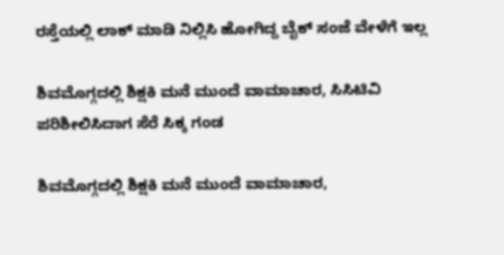ರಸ್ತೆಯಲ್ಲಿ ಲಾಕ್ ಮಾಡಿ ನಿಲ್ಲಿಸಿ ಹೋಗಿದ್ದ ಬೈಕ್ ಸಂಜೆ ವೇಳೆಗೆ ಇಲ್ಲ

ಶಿವಮೊಗ್ಗದಲ್ಲಿ ಶಿಕ್ಷಕಿ ಮನೆ ಮುಂದೆ ವಾಮಾಚಾರ, ಸಿಸಿಟಿವಿ ಪರಿಶೀಲಿಸಿದಾಗ ಸೆರೆ ಸಿಕ್ಕ ಗಂಡ

ಶಿವಮೊಗ್ಗದಲ್ಲಿ ಶಿಕ್ಷಕಿ ಮನೆ ಮುಂದೆ ವಾಮಾಚಾರ,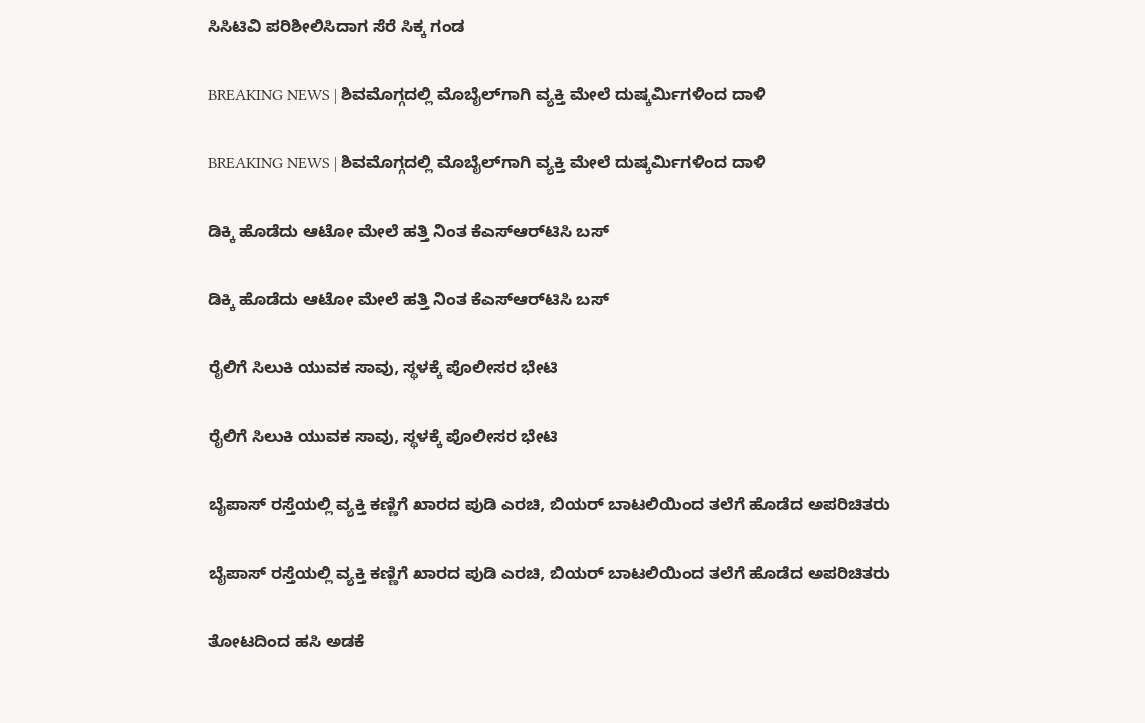ಸಿಸಿಟಿವಿ ಪರಿಶೀಲಿಸಿದಾಗ ಸೆರೆ ಸಿಕ್ಕ ಗಂಡ

BREAKING NEWS | ಶಿವಮೊಗ್ಗದಲ್ಲಿ ಮೊಬೈಲ್‌ಗಾಗಿ ವ್ಯಕ್ತಿ ಮೇಲೆ ದುಷ್ಕರ್ಮಿಗಳಿಂದ ದಾಳಿ

BREAKING NEWS | ಶಿವಮೊಗ್ಗದಲ್ಲಿ ಮೊಬೈಲ್‌ಗಾಗಿ ವ್ಯಕ್ತಿ ಮೇಲೆ ದುಷ್ಕರ್ಮಿಗಳಿಂದ ದಾಳಿ

ಡಿಕ್ಕಿ ಹೊಡೆದು ಆಟೋ ಮೇಲೆ ಹತ್ತಿ ನಿಂತ ಕೆಎಸ್‌ಆರ್‌ಟಿಸಿ ಬಸ್

ಡಿಕ್ಕಿ ಹೊಡೆದು ಆಟೋ ಮೇಲೆ ಹತ್ತಿ ನಿಂತ ಕೆಎಸ್‌ಆರ್‌ಟಿಸಿ ಬಸ್

ರೈಲಿಗೆ ಸಿಲುಕಿ ಯುವಕ ಸಾವು, ಸ್ಥಳಕ್ಕೆ ಪೊಲೀಸರ ಭೇಟಿ

ರೈಲಿಗೆ ಸಿಲುಕಿ ಯುವಕ ಸಾವು, ಸ್ಥಳಕ್ಕೆ ಪೊಲೀಸರ ಭೇಟಿ

ಬೈಪಾಸ್ ರಸ್ತೆಯಲ್ಲಿ ವ್ಯಕ್ತಿ ಕಣ್ಣಿಗೆ ಖಾರದ ಪುಡಿ ಎರಚಿ, ಬಿಯರ್ ಬಾಟಲಿಯಿಂದ ತಲೆಗೆ ಹೊಡೆದ ಅಪರಿಚಿತರು

ಬೈಪಾಸ್ ರಸ್ತೆಯಲ್ಲಿ ವ್ಯಕ್ತಿ ಕಣ್ಣಿಗೆ ಖಾರದ ಪುಡಿ ಎರಚಿ, ಬಿಯರ್ ಬಾಟಲಿಯಿಂದ ತಲೆಗೆ ಹೊಡೆದ ಅಪರಿಚಿತರು

ತೋಟದಿಂದ ಹಸಿ ಅಡಕೆ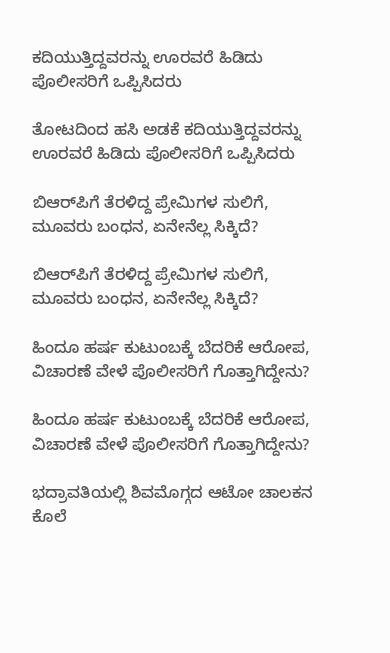ಕದಿಯುತ್ತಿದ್ದವರನ್ನು ಊರವರೆ ಹಿಡಿದು ಪೊಲೀಸರಿಗೆ ಒಪ್ಪಿಸಿದರು

ತೋಟದಿಂದ ಹಸಿ ಅಡಕೆ ಕದಿಯುತ್ತಿದ್ದವರನ್ನು ಊರವರೆ ಹಿಡಿದು ಪೊಲೀಸರಿಗೆ ಒಪ್ಪಿಸಿದರು

ಬಿಆರ್‌ಪಿಗೆ ತೆರಳಿದ್ದ ಪ್ರೇಮಿಗಳ ಸುಲಿಗೆ, ಮೂವರು ಬಂಧನ, ಏನೇನೆಲ್ಲ ಸಿಕ್ಕಿದೆ?

ಬಿಆರ್‌ಪಿಗೆ ತೆರಳಿದ್ದ ಪ್ರೇಮಿಗಳ ಸುಲಿಗೆ, ಮೂವರು ಬಂಧನ, ಏನೇನೆಲ್ಲ ಸಿಕ್ಕಿದೆ?

ಹಿಂದೂ ಹರ್ಷ ಕುಟುಂಬಕ್ಕೆ ಬೆದರಿಕೆ ಆರೋಪ, ವಿಚಾರಣೆ ವೇಳೆ ಪೊಲೀಸರಿಗೆ ಗೊತ್ತಾಗಿದ್ದೇನು?

ಹಿಂದೂ ಹರ್ಷ ಕುಟುಂಬಕ್ಕೆ ಬೆದರಿಕೆ ಆರೋಪ, ವಿಚಾರಣೆ ವೇಳೆ ಪೊಲೀಸರಿಗೆ ಗೊತ್ತಾಗಿದ್ದೇನು?

ಭದ್ರಾವತಿಯಲ್ಲಿ ಶಿವಮೊಗ್ಗದ ಆಟೋ ಚಾಲಕನ ಕೊಲೆ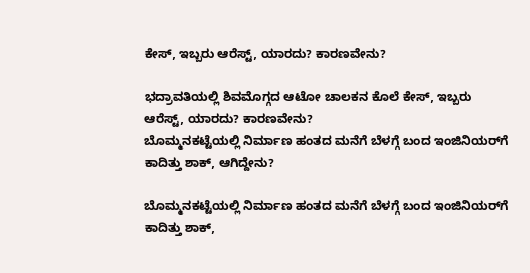ಕೇಸ್, ಇಬ್ಬರು ಆರೆಸ್ಟ್, ಯಾರದು? ಕಾರಣವೇನು?

ಭದ್ರಾವತಿಯಲ್ಲಿ ಶಿವಮೊಗ್ಗದ ಆಟೋ ಚಾಲಕನ ಕೊಲೆ ಕೇಸ್, ಇಬ್ಬರು ಆರೆಸ್ಟ್, ಯಾರದು? ಕಾರಣವೇನು?
ಬೊಮ್ಮನಕಟ್ಟೆಯಲ್ಲಿ ನಿರ್ಮಾಣ ಹಂತದ ಮನೆಗೆ ಬೆಳಗ್ಗೆ ಬಂದ ಇಂಜಿನಿಯರ್‌ಗೆ ಕಾದಿತ್ತು ಶಾಕ್‌, ಆಗಿದ್ದೇನು?

ಬೊಮ್ಮನಕಟ್ಟೆಯಲ್ಲಿ ನಿರ್ಮಾಣ ಹಂತದ ಮನೆಗೆ ಬೆಳಗ್ಗೆ ಬಂದ ಇಂಜಿನಿಯರ್‌ಗೆ ಕಾದಿತ್ತು ಶಾಕ್‌,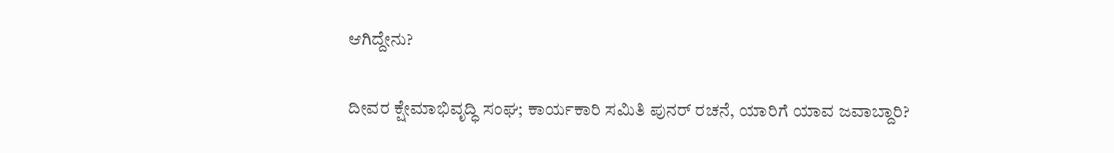ಆಗಿದ್ದೇನು?

ದೀವರ ಕ್ಷೇಮಾಭಿವೃದ್ಧಿ ಸಂಘ; ಕಾರ್ಯಕಾರಿ ಸಮಿತಿ ಪುನರ್‌ ರಚನೆ, ಯಾರಿಗೆ ಯಾವ ಜವಾಬ್ದಾರಿ?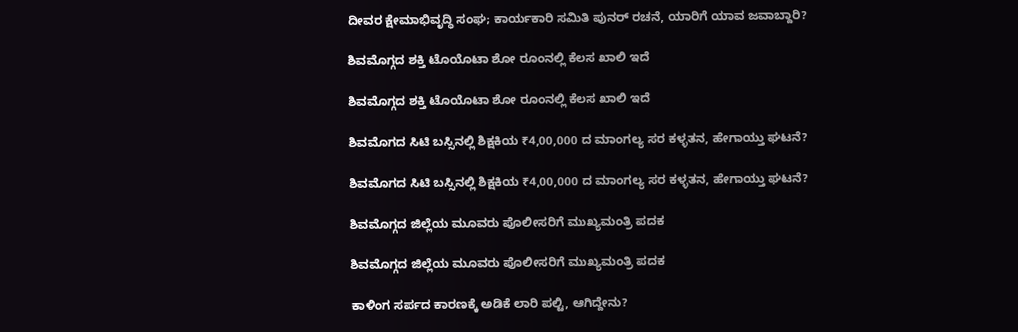ದೀವರ ಕ್ಷೇಮಾಭಿವೃದ್ಧಿ ಸಂಘ; ಕಾರ್ಯಕಾರಿ ಸಮಿತಿ ಪುನರ್‌ ರಚನೆ, ಯಾರಿಗೆ ಯಾವ ಜವಾಬ್ದಾರಿ?

ಶಿವಮೊಗ್ಗದ ಶಕ್ತಿ ಟೊಯೊಟಾ ಶೋ ರೂಂನಲ್ಲಿ ಕೆಲಸ ಖಾಲಿ ಇದೆ

ಶಿವಮೊಗ್ಗದ ಶಕ್ತಿ ಟೊಯೊಟಾ ಶೋ ರೂಂನಲ್ಲಿ ಕೆಲಸ ಖಾಲಿ ಇದೆ

ಶಿವಮೊಗದ ಸಿಟಿ ಬಸ್ಸಿನಲ್ಲಿ ಶಿಕ್ಷಕಿಯ ₹4,00,000 ದ ಮಾಂಗಲ್ಯ ಸರ ಕಳ್ಳತನ, ಹೇಗಾಯ್ತು ಘಟನೆ?

ಶಿವಮೊಗದ ಸಿಟಿ ಬಸ್ಸಿನಲ್ಲಿ ಶಿಕ್ಷಕಿಯ ₹4,00,000 ದ ಮಾಂಗಲ್ಯ ಸರ ಕಳ್ಳತನ, ಹೇಗಾಯ್ತು ಘಟನೆ?

ಶಿವಮೊಗ್ಗದ ಜಿಲ್ಲೆಯ ಮೂವರು ಪೊಲೀಸರಿಗೆ ಮುಖ್ಯಮಂತ್ರಿ ಪದಕ

ಶಿವಮೊಗ್ಗದ ಜಿಲ್ಲೆಯ ಮೂವರು ಪೊಲೀಸರಿಗೆ ಮುಖ್ಯಮಂತ್ರಿ ಪದಕ

ಕಾಳಿಂಗ ಸರ್ಪದ ಕಾರಣಕ್ಕೆ ಅಡಿಕೆ ಲಾರಿ ಪಲ್ಟಿ, ಆಗಿದ್ದೇನು?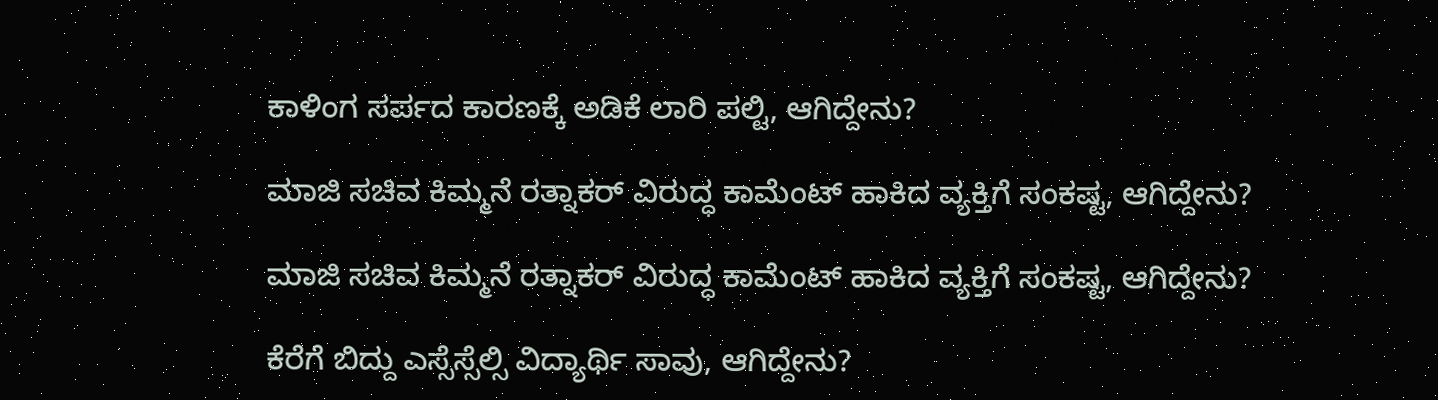ಕಾಳಿಂಗ ಸರ್ಪದ ಕಾರಣಕ್ಕೆ ಅಡಿಕೆ ಲಾರಿ ಪಲ್ಟಿ, ಆಗಿದ್ದೇನು?

ಮಾಜಿ ಸಚಿವ ಕಿಮ್ಮನೆ ರತ್ನಾಕರ್‌ ವಿರುದ್ಧ ಕಾಮೆಂಟ್‌ ಹಾಕಿದ ವ್ಯಕ್ತಿಗೆ ಸಂಕಷ್ಟ, ಆಗಿದ್ದೇನು?

ಮಾಜಿ ಸಚಿವ ಕಿಮ್ಮನೆ ರತ್ನಾಕರ್‌ ವಿರುದ್ಧ ಕಾಮೆಂಟ್‌ ಹಾಕಿದ ವ್ಯಕ್ತಿಗೆ ಸಂಕಷ್ಟ, ಆಗಿದ್ದೇನು?

ಕೆರೆಗೆ ಬಿದ್ದು ಎಸ್ಸೆಸ್ಸೆಲ್ಸಿ ವಿದ್ಯಾರ್ಥಿ ಸಾವು, ಆಗಿದ್ದೇನು?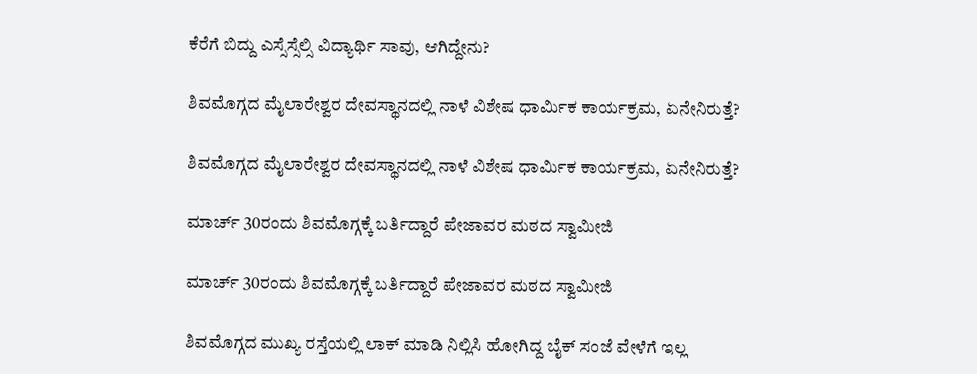ಕೆರೆಗೆ ಬಿದ್ದು ಎಸ್ಸೆಸ್ಸೆಲ್ಸಿ ವಿದ್ಯಾರ್ಥಿ ಸಾವು, ಆಗಿದ್ದೇನು?

ಶಿವಮೊಗ್ಗದ ಮೈಲಾರೇಶ್ವರ ದೇವಸ್ಥಾನದಲ್ಲಿ ನಾಳೆ ವಿಶೇಷ ಧಾರ್ಮಿಕ ಕಾರ್ಯಕ್ರಮ, ಏನೇನಿರುತ್ತೆ?

ಶಿವಮೊಗ್ಗದ ಮೈಲಾರೇಶ್ವರ ದೇವಸ್ಥಾನದಲ್ಲಿ ನಾಳೆ ವಿಶೇಷ ಧಾರ್ಮಿಕ ಕಾರ್ಯಕ್ರಮ, ಏನೇನಿರುತ್ತೆ?

ಮಾರ್ಚ್‌ 30ರಂದು ಶಿವಮೊಗ್ಗಕ್ಕೆ ಬರ್ತಿದ್ದಾರೆ ಪೇಜಾವರ ಮಠದ ಸ್ವಾಮೀಜಿ

ಮಾರ್ಚ್‌ 30ರಂದು ಶಿವಮೊಗ್ಗಕ್ಕೆ ಬರ್ತಿದ್ದಾರೆ ಪೇಜಾವರ ಮಠದ ಸ್ವಾಮೀಜಿ

ಶಿವಮೊಗ್ಗದ ಮುಖ್ಯ ರಸ್ತೆಯಲ್ಲಿ ಲಾಕ್ ಮಾಡಿ ನಿಲ್ಲಿಸಿ ಹೋಗಿದ್ದ ಬೈಕ್ ಸಂಜೆ ವೇಳೆಗೆ ಇಲ್ಲ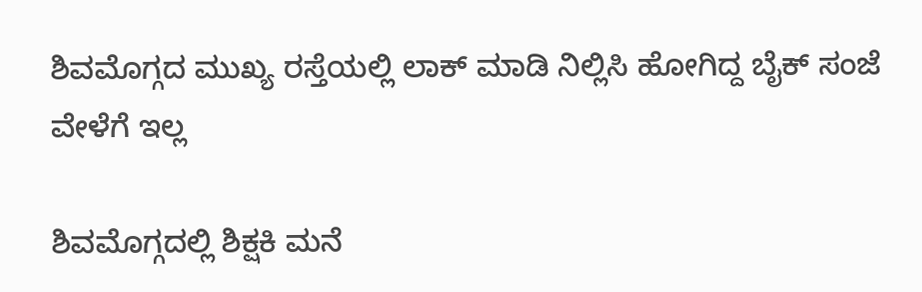ಶಿವಮೊಗ್ಗದ ಮುಖ್ಯ ರಸ್ತೆಯಲ್ಲಿ ಲಾಕ್ ಮಾಡಿ ನಿಲ್ಲಿಸಿ ಹೋಗಿದ್ದ ಬೈಕ್ ಸಂಜೆ ವೇಳೆಗೆ ಇಲ್ಲ

ಶಿವಮೊಗ್ಗದಲ್ಲಿ ಶಿಕ್ಷಕಿ ಮನೆ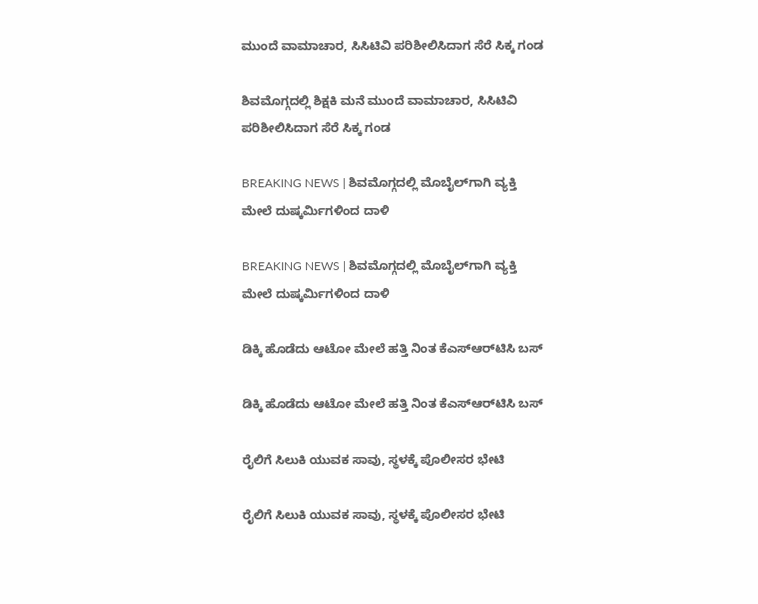ಮುಂದೆ ವಾಮಾಚಾರ, ಸಿಸಿಟಿವಿ ಪರಿಶೀಲಿಸಿದಾಗ ಸೆರೆ ಸಿಕ್ಕ ಗಂಡ

ಶಿವಮೊಗ್ಗದಲ್ಲಿ ಶಿಕ್ಷಕಿ ಮನೆ ಮುಂದೆ ವಾಮಾಚಾರ, ಸಿಸಿಟಿವಿ ಪರಿಶೀಲಿಸಿದಾಗ ಸೆರೆ ಸಿಕ್ಕ ಗಂಡ

BREAKING NEWS | ಶಿವಮೊಗ್ಗದಲ್ಲಿ ಮೊಬೈಲ್‌ಗಾಗಿ ವ್ಯಕ್ತಿ ಮೇಲೆ ದುಷ್ಕರ್ಮಿಗಳಿಂದ ದಾಳಿ

BREAKING NEWS | ಶಿವಮೊಗ್ಗದಲ್ಲಿ ಮೊಬೈಲ್‌ಗಾಗಿ ವ್ಯಕ್ತಿ ಮೇಲೆ ದುಷ್ಕರ್ಮಿಗಳಿಂದ ದಾಳಿ

ಡಿಕ್ಕಿ ಹೊಡೆದು ಆಟೋ ಮೇಲೆ ಹತ್ತಿ ನಿಂತ ಕೆಎಸ್‌ಆರ್‌ಟಿಸಿ ಬಸ್

ಡಿಕ್ಕಿ ಹೊಡೆದು ಆಟೋ ಮೇಲೆ ಹತ್ತಿ ನಿಂತ ಕೆಎಸ್‌ಆರ್‌ಟಿಸಿ ಬಸ್

ರೈಲಿಗೆ ಸಿಲುಕಿ ಯುವಕ ಸಾವು, ಸ್ಥಳಕ್ಕೆ ಪೊಲೀಸರ ಭೇಟಿ

ರೈಲಿಗೆ ಸಿಲುಕಿ ಯುವಕ ಸಾವು, ಸ್ಥಳಕ್ಕೆ ಪೊಲೀಸರ ಭೇಟಿ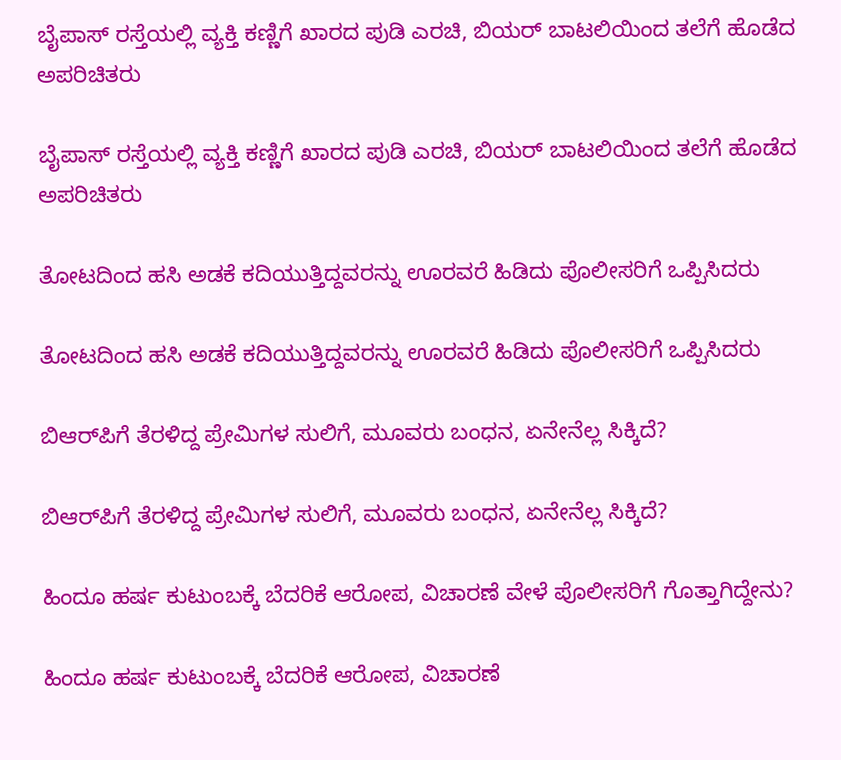ಬೈಪಾಸ್ ರಸ್ತೆಯಲ್ಲಿ ವ್ಯಕ್ತಿ ಕಣ್ಣಿಗೆ ಖಾರದ ಪುಡಿ ಎರಚಿ, ಬಿಯರ್ ಬಾಟಲಿಯಿಂದ ತಲೆಗೆ ಹೊಡೆದ ಅಪರಿಚಿತರು

ಬೈಪಾಸ್ ರಸ್ತೆಯಲ್ಲಿ ವ್ಯಕ್ತಿ ಕಣ್ಣಿಗೆ ಖಾರದ ಪುಡಿ ಎರಚಿ, ಬಿಯರ್ ಬಾಟಲಿಯಿಂದ ತಲೆಗೆ ಹೊಡೆದ ಅಪರಿಚಿತರು

ತೋಟದಿಂದ ಹಸಿ ಅಡಕೆ ಕದಿಯುತ್ತಿದ್ದವರನ್ನು ಊರವರೆ ಹಿಡಿದು ಪೊಲೀಸರಿಗೆ ಒಪ್ಪಿಸಿದರು

ತೋಟದಿಂದ ಹಸಿ ಅಡಕೆ ಕದಿಯುತ್ತಿದ್ದವರನ್ನು ಊರವರೆ ಹಿಡಿದು ಪೊಲೀಸರಿಗೆ ಒಪ್ಪಿಸಿದರು

ಬಿಆರ್‌ಪಿಗೆ ತೆರಳಿದ್ದ ಪ್ರೇಮಿಗಳ ಸುಲಿಗೆ, ಮೂವರು ಬಂಧನ, ಏನೇನೆಲ್ಲ ಸಿಕ್ಕಿದೆ?

ಬಿಆರ್‌ಪಿಗೆ ತೆರಳಿದ್ದ ಪ್ರೇಮಿಗಳ ಸುಲಿಗೆ, ಮೂವರು ಬಂಧನ, ಏನೇನೆಲ್ಲ ಸಿಕ್ಕಿದೆ?

ಹಿಂದೂ ಹರ್ಷ ಕುಟುಂಬಕ್ಕೆ ಬೆದರಿಕೆ ಆರೋಪ, ವಿಚಾರಣೆ ವೇಳೆ ಪೊಲೀಸರಿಗೆ ಗೊತ್ತಾಗಿದ್ದೇನು?

ಹಿಂದೂ ಹರ್ಷ ಕುಟುಂಬಕ್ಕೆ ಬೆದರಿಕೆ ಆರೋಪ, ವಿಚಾರಣೆ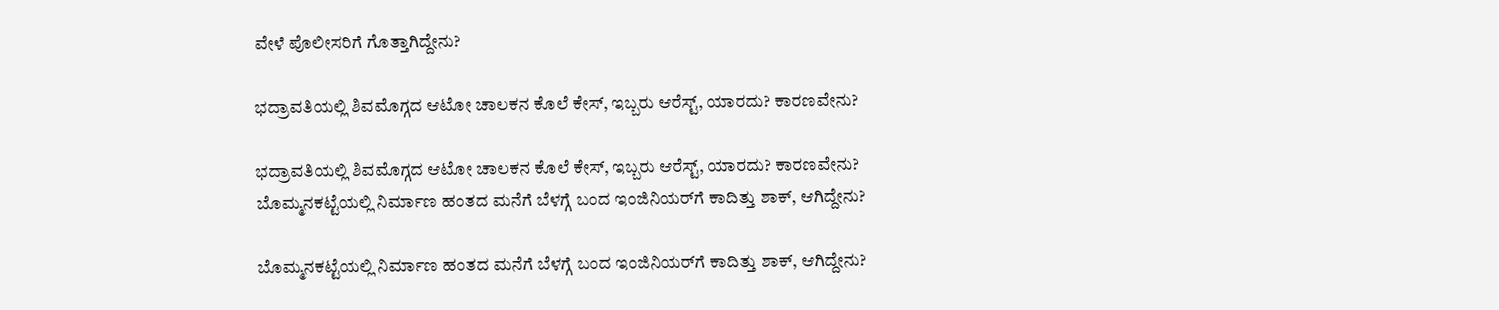ವೇಳೆ ಪೊಲೀಸರಿಗೆ ಗೊತ್ತಾಗಿದ್ದೇನು?

ಭದ್ರಾವತಿಯಲ್ಲಿ ಶಿವಮೊಗ್ಗದ ಆಟೋ ಚಾಲಕನ ಕೊಲೆ ಕೇಸ್, ಇಬ್ಬರು ಆರೆಸ್ಟ್, ಯಾರದು? ಕಾರಣವೇನು?

ಭದ್ರಾವತಿಯಲ್ಲಿ ಶಿವಮೊಗ್ಗದ ಆಟೋ ಚಾಲಕನ ಕೊಲೆ ಕೇಸ್, ಇಬ್ಬರು ಆರೆಸ್ಟ್, ಯಾರದು? ಕಾರಣವೇನು?
ಬೊಮ್ಮನಕಟ್ಟೆಯಲ್ಲಿ ನಿರ್ಮಾಣ ಹಂತದ ಮನೆಗೆ ಬೆಳಗ್ಗೆ ಬಂದ ಇಂಜಿನಿಯರ್‌ಗೆ ಕಾದಿತ್ತು ಶಾಕ್‌, ಆಗಿದ್ದೇನು?

ಬೊಮ್ಮನಕಟ್ಟೆಯಲ್ಲಿ ನಿರ್ಮಾಣ ಹಂತದ ಮನೆಗೆ ಬೆಳಗ್ಗೆ ಬಂದ ಇಂಜಿನಿಯರ್‌ಗೆ ಕಾದಿತ್ತು ಶಾಕ್‌, ಆಗಿದ್ದೇನು?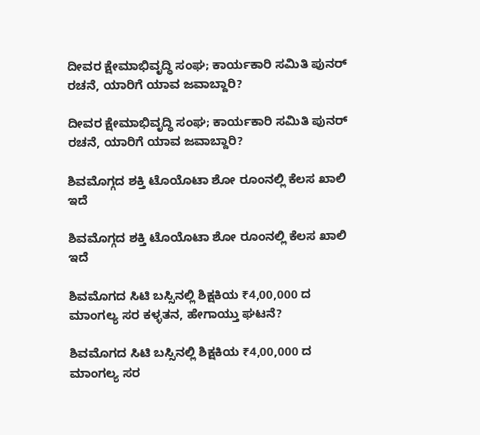ದೀವರ ಕ್ಷೇಮಾಭಿವೃದ್ಧಿ ಸಂಘ; ಕಾರ್ಯಕಾರಿ ಸಮಿತಿ ಪುನರ್‌ ರಚನೆ, ಯಾರಿಗೆ ಯಾವ ಜವಾಬ್ದಾರಿ?

ದೀವರ ಕ್ಷೇಮಾಭಿವೃದ್ಧಿ ಸಂಘ; ಕಾರ್ಯಕಾರಿ ಸಮಿತಿ ಪುನರ್‌ ರಚನೆ, ಯಾರಿಗೆ ಯಾವ ಜವಾಬ್ದಾರಿ?

ಶಿವಮೊಗ್ಗದ ಶಕ್ತಿ ಟೊಯೊಟಾ ಶೋ ರೂಂನಲ್ಲಿ ಕೆಲಸ ಖಾಲಿ ಇದೆ

ಶಿವಮೊಗ್ಗದ ಶಕ್ತಿ ಟೊಯೊಟಾ ಶೋ ರೂಂನಲ್ಲಿ ಕೆಲಸ ಖಾಲಿ ಇದೆ

ಶಿವಮೊಗದ ಸಿಟಿ ಬಸ್ಸಿನಲ್ಲಿ ಶಿಕ್ಷಕಿಯ ₹4,00,000 ದ ಮಾಂಗಲ್ಯ ಸರ ಕಳ್ಳತನ, ಹೇಗಾಯ್ತು ಘಟನೆ?

ಶಿವಮೊಗದ ಸಿಟಿ ಬಸ್ಸಿನಲ್ಲಿ ಶಿಕ್ಷಕಿಯ ₹4,00,000 ದ ಮಾಂಗಲ್ಯ ಸರ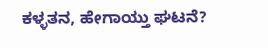ಕಳ್ಳತನ, ಹೇಗಾಯ್ತು ಘಟನೆ?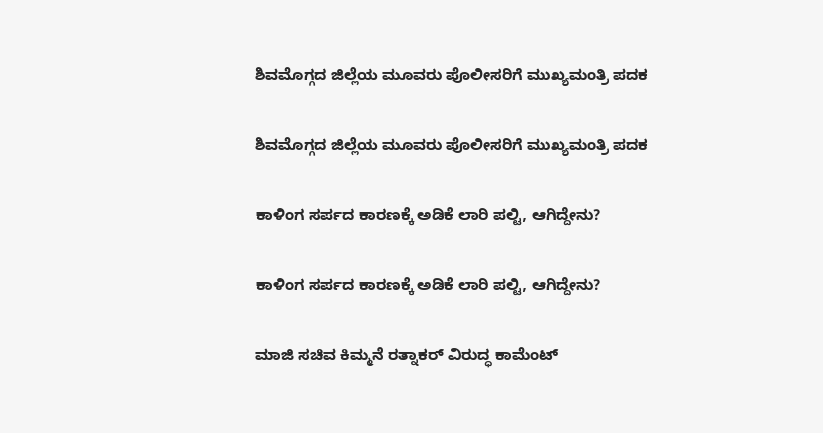ಶಿವಮೊಗ್ಗದ ಜಿಲ್ಲೆಯ ಮೂವರು ಪೊಲೀಸರಿಗೆ ಮುಖ್ಯಮಂತ್ರಿ ಪದಕ

ಶಿವಮೊಗ್ಗದ ಜಿಲ್ಲೆಯ ಮೂವರು ಪೊಲೀಸರಿಗೆ ಮುಖ್ಯಮಂತ್ರಿ ಪದಕ

ಕಾಳಿಂಗ ಸರ್ಪದ ಕಾರಣಕ್ಕೆ ಅಡಿಕೆ ಲಾರಿ ಪಲ್ಟಿ, ಆಗಿದ್ದೇನು?

ಕಾಳಿಂಗ ಸರ್ಪದ ಕಾರಣಕ್ಕೆ ಅಡಿಕೆ ಲಾರಿ ಪಲ್ಟಿ, ಆಗಿದ್ದೇನು?

ಮಾಜಿ ಸಚಿವ ಕಿಮ್ಮನೆ ರತ್ನಾಕರ್‌ ವಿರುದ್ಧ ಕಾಮೆಂಟ್‌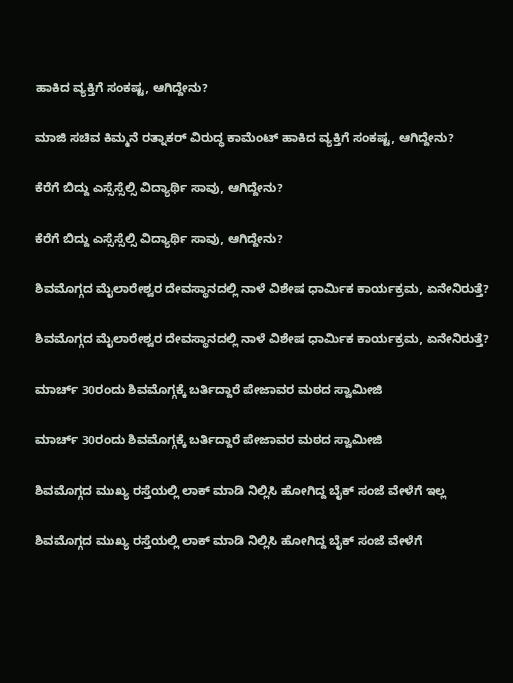ಹಾಕಿದ ವ್ಯಕ್ತಿಗೆ ಸಂಕಷ್ಟ, ಆಗಿದ್ದೇನು?

ಮಾಜಿ ಸಚಿವ ಕಿಮ್ಮನೆ ರತ್ನಾಕರ್‌ ವಿರುದ್ಧ ಕಾಮೆಂಟ್‌ ಹಾಕಿದ ವ್ಯಕ್ತಿಗೆ ಸಂಕಷ್ಟ, ಆಗಿದ್ದೇನು?

ಕೆರೆಗೆ ಬಿದ್ದು ಎಸ್ಸೆಸ್ಸೆಲ್ಸಿ ವಿದ್ಯಾರ್ಥಿ ಸಾವು, ಆಗಿದ್ದೇನು?

ಕೆರೆಗೆ ಬಿದ್ದು ಎಸ್ಸೆಸ್ಸೆಲ್ಸಿ ವಿದ್ಯಾರ್ಥಿ ಸಾವು, ಆಗಿದ್ದೇನು?

ಶಿವಮೊಗ್ಗದ ಮೈಲಾರೇಶ್ವರ ದೇವಸ್ಥಾನದಲ್ಲಿ ನಾಳೆ ವಿಶೇಷ ಧಾರ್ಮಿಕ ಕಾರ್ಯಕ್ರಮ, ಏನೇನಿರುತ್ತೆ?

ಶಿವಮೊಗ್ಗದ ಮೈಲಾರೇಶ್ವರ ದೇವಸ್ಥಾನದಲ್ಲಿ ನಾಳೆ ವಿಶೇಷ ಧಾರ್ಮಿಕ ಕಾರ್ಯಕ್ರಮ, ಏನೇನಿರುತ್ತೆ?

ಮಾರ್ಚ್‌ 30ರಂದು ಶಿವಮೊಗ್ಗಕ್ಕೆ ಬರ್ತಿದ್ದಾರೆ ಪೇಜಾವರ ಮಠದ ಸ್ವಾಮೀಜಿ

ಮಾರ್ಚ್‌ 30ರಂದು ಶಿವಮೊಗ್ಗಕ್ಕೆ ಬರ್ತಿದ್ದಾರೆ ಪೇಜಾವರ ಮಠದ ಸ್ವಾಮೀಜಿ

ಶಿವಮೊಗ್ಗದ ಮುಖ್ಯ ರಸ್ತೆಯಲ್ಲಿ ಲಾಕ್ ಮಾಡಿ ನಿಲ್ಲಿಸಿ ಹೋಗಿದ್ದ ಬೈಕ್ ಸಂಜೆ ವೇಳೆಗೆ ಇಲ್ಲ

ಶಿವಮೊಗ್ಗದ ಮುಖ್ಯ ರಸ್ತೆಯಲ್ಲಿ ಲಾಕ್ ಮಾಡಿ ನಿಲ್ಲಿಸಿ ಹೋಗಿದ್ದ ಬೈಕ್ ಸಂಜೆ ವೇಳೆಗೆ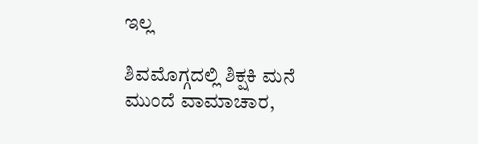ಇಲ್ಲ

ಶಿವಮೊಗ್ಗದಲ್ಲಿ ಶಿಕ್ಷಕಿ ಮನೆ ಮುಂದೆ ವಾಮಾಚಾರ,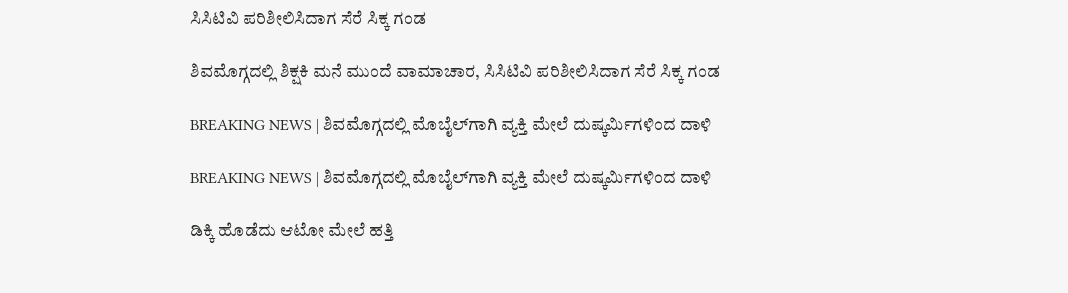ಸಿಸಿಟಿವಿ ಪರಿಶೀಲಿಸಿದಾಗ ಸೆರೆ ಸಿಕ್ಕ ಗಂಡ

ಶಿವಮೊಗ್ಗದಲ್ಲಿ ಶಿಕ್ಷಕಿ ಮನೆ ಮುಂದೆ ವಾಮಾಚಾರ, ಸಿಸಿಟಿವಿ ಪರಿಶೀಲಿಸಿದಾಗ ಸೆರೆ ಸಿಕ್ಕ ಗಂಡ

BREAKING NEWS | ಶಿವಮೊಗ್ಗದಲ್ಲಿ ಮೊಬೈಲ್‌ಗಾಗಿ ವ್ಯಕ್ತಿ ಮೇಲೆ ದುಷ್ಕರ್ಮಿಗಳಿಂದ ದಾಳಿ

BREAKING NEWS | ಶಿವಮೊಗ್ಗದಲ್ಲಿ ಮೊಬೈಲ್‌ಗಾಗಿ ವ್ಯಕ್ತಿ ಮೇಲೆ ದುಷ್ಕರ್ಮಿಗಳಿಂದ ದಾಳಿ

ಡಿಕ್ಕಿ ಹೊಡೆದು ಆಟೋ ಮೇಲೆ ಹತ್ತಿ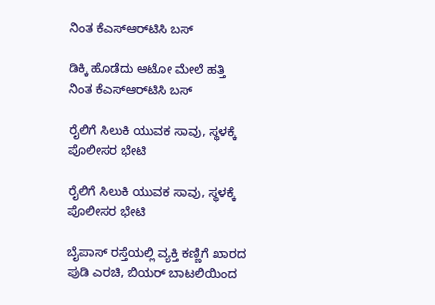ನಿಂತ ಕೆಎಸ್‌ಆರ್‌ಟಿಸಿ ಬಸ್

ಡಿಕ್ಕಿ ಹೊಡೆದು ಆಟೋ ಮೇಲೆ ಹತ್ತಿ ನಿಂತ ಕೆಎಸ್‌ಆರ್‌ಟಿಸಿ ಬಸ್

ರೈಲಿಗೆ ಸಿಲುಕಿ ಯುವಕ ಸಾವು, ಸ್ಥಳಕ್ಕೆ ಪೊಲೀಸರ ಭೇಟಿ

ರೈಲಿಗೆ ಸಿಲುಕಿ ಯುವಕ ಸಾವು, ಸ್ಥಳಕ್ಕೆ ಪೊಲೀಸರ ಭೇಟಿ

ಬೈಪಾಸ್ ರಸ್ತೆಯಲ್ಲಿ ವ್ಯಕ್ತಿ ಕಣ್ಣಿಗೆ ಖಾರದ ಪುಡಿ ಎರಚಿ, ಬಿಯರ್ ಬಾಟಲಿಯಿಂದ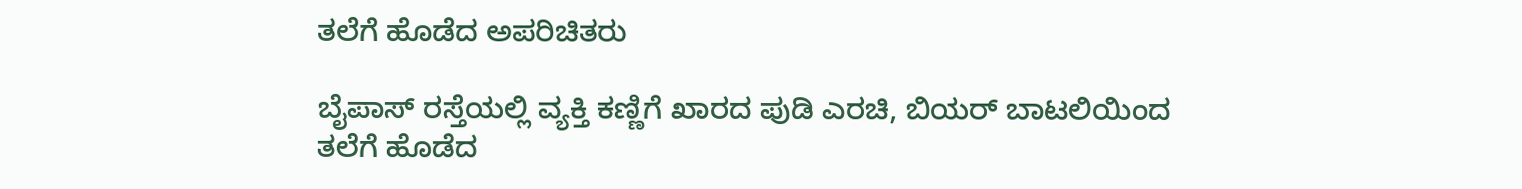ತಲೆಗೆ ಹೊಡೆದ ಅಪರಿಚಿತರು

ಬೈಪಾಸ್ ರಸ್ತೆಯಲ್ಲಿ ವ್ಯಕ್ತಿ ಕಣ್ಣಿಗೆ ಖಾರದ ಪುಡಿ ಎರಚಿ, ಬಿಯರ್ ಬಾಟಲಿಯಿಂದ ತಲೆಗೆ ಹೊಡೆದ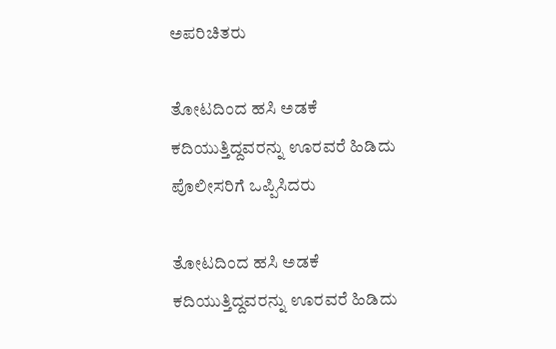ಅಪರಿಚಿತರು

ತೋಟದಿಂದ ಹಸಿ ಅಡಕೆ ಕದಿಯುತ್ತಿದ್ದವರನ್ನು ಊರವರೆ ಹಿಡಿದು ಪೊಲೀಸರಿಗೆ ಒಪ್ಪಿಸಿದರು

ತೋಟದಿಂದ ಹಸಿ ಅಡಕೆ ಕದಿಯುತ್ತಿದ್ದವರನ್ನು ಊರವರೆ ಹಿಡಿದು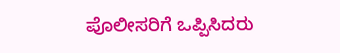ಪೊಲೀಸರಿಗೆ ಒಪ್ಪಿಸಿದರು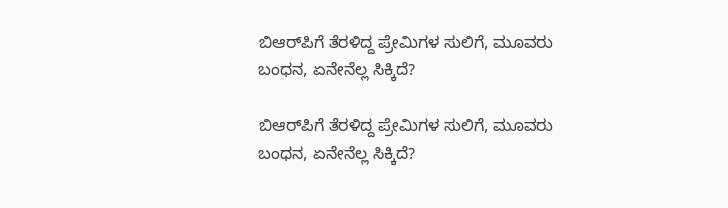ಬಿಆರ್‌ಪಿಗೆ ತೆರಳಿದ್ದ ಪ್ರೇಮಿಗಳ ಸುಲಿಗೆ, ಮೂವರು ಬಂಧನ, ಏನೇನೆಲ್ಲ ಸಿಕ್ಕಿದೆ?

ಬಿಆರ್‌ಪಿಗೆ ತೆರಳಿದ್ದ ಪ್ರೇಮಿಗಳ ಸುಲಿಗೆ, ಮೂವರು ಬಂಧನ, ಏನೇನೆಲ್ಲ ಸಿಕ್ಕಿದೆ?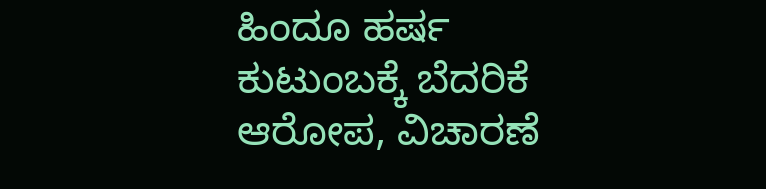ಹಿಂದೂ ಹರ್ಷ ಕುಟುಂಬಕ್ಕೆ ಬೆದರಿಕೆ ಆರೋಪ, ವಿಚಾರಣೆ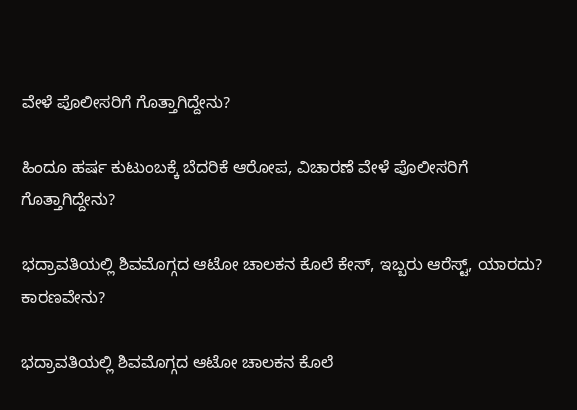ವೇಳೆ ಪೊಲೀಸರಿಗೆ ಗೊತ್ತಾಗಿದ್ದೇನು?

ಹಿಂದೂ ಹರ್ಷ ಕುಟುಂಬಕ್ಕೆ ಬೆದರಿಕೆ ಆರೋಪ, ವಿಚಾರಣೆ ವೇಳೆ ಪೊಲೀಸರಿಗೆ ಗೊತ್ತಾಗಿದ್ದೇನು?

ಭದ್ರಾವತಿಯಲ್ಲಿ ಶಿವಮೊಗ್ಗದ ಆಟೋ ಚಾಲಕನ ಕೊಲೆ ಕೇಸ್, ಇಬ್ಬರು ಆರೆಸ್ಟ್, ಯಾರದು? ಕಾರಣವೇನು?

ಭದ್ರಾವತಿಯಲ್ಲಿ ಶಿವಮೊಗ್ಗದ ಆಟೋ ಚಾಲಕನ ಕೊಲೆ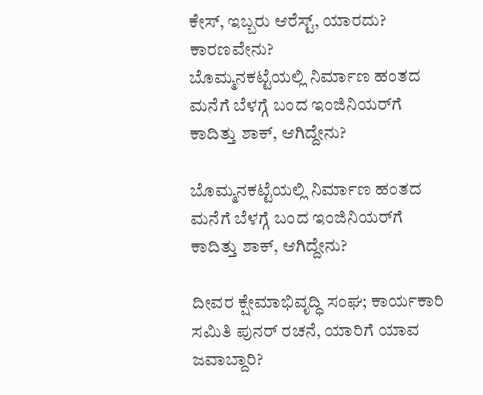ಕೇಸ್, ಇಬ್ಬರು ಆರೆಸ್ಟ್, ಯಾರದು? ಕಾರಣವೇನು?
ಬೊಮ್ಮನಕಟ್ಟೆಯಲ್ಲಿ ನಿರ್ಮಾಣ ಹಂತದ ಮನೆಗೆ ಬೆಳಗ್ಗೆ ಬಂದ ಇಂಜಿನಿಯರ್‌ಗೆ ಕಾದಿತ್ತು ಶಾಕ್‌, ಆಗಿದ್ದೇನು?

ಬೊಮ್ಮನಕಟ್ಟೆಯಲ್ಲಿ ನಿರ್ಮಾಣ ಹಂತದ ಮನೆಗೆ ಬೆಳಗ್ಗೆ ಬಂದ ಇಂಜಿನಿಯರ್‌ಗೆ ಕಾದಿತ್ತು ಶಾಕ್‌, ಆಗಿದ್ದೇನು?

ದೀವರ ಕ್ಷೇಮಾಭಿವೃದ್ಧಿ ಸಂಘ; ಕಾರ್ಯಕಾರಿ ಸಮಿತಿ ಪುನರ್‌ ರಚನೆ, ಯಾರಿಗೆ ಯಾವ ಜವಾಬ್ದಾರಿ?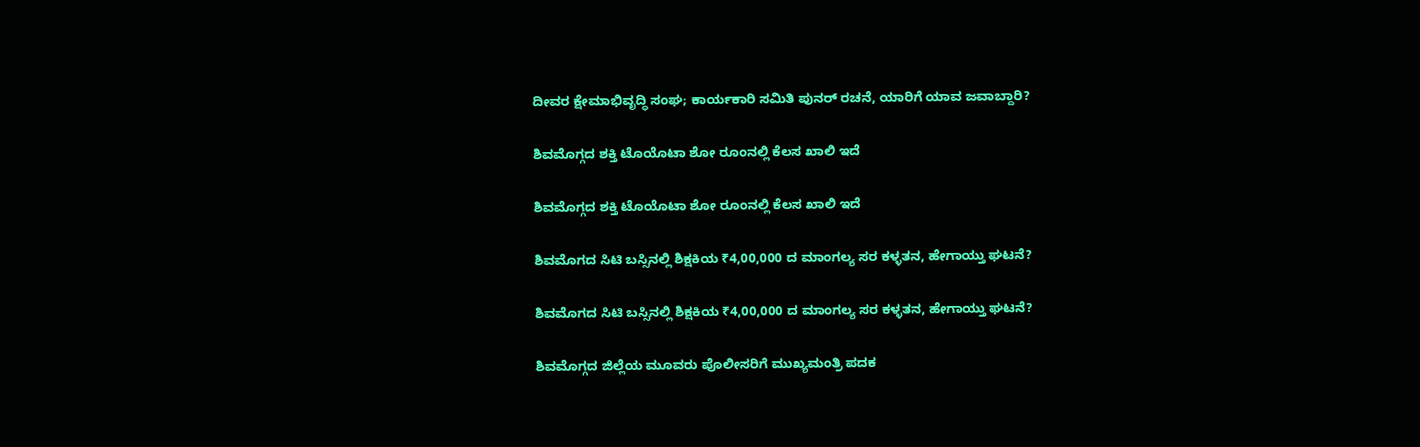ದೀವರ ಕ್ಷೇಮಾಭಿವೃದ್ಧಿ ಸಂಘ; ಕಾರ್ಯಕಾರಿ ಸಮಿತಿ ಪುನರ್‌ ರಚನೆ, ಯಾರಿಗೆ ಯಾವ ಜವಾಬ್ದಾರಿ?

ಶಿವಮೊಗ್ಗದ ಶಕ್ತಿ ಟೊಯೊಟಾ ಶೋ ರೂಂನಲ್ಲಿ ಕೆಲಸ ಖಾಲಿ ಇದೆ

ಶಿವಮೊಗ್ಗದ ಶಕ್ತಿ ಟೊಯೊಟಾ ಶೋ ರೂಂನಲ್ಲಿ ಕೆಲಸ ಖಾಲಿ ಇದೆ

ಶಿವಮೊಗದ ಸಿಟಿ ಬಸ್ಸಿನಲ್ಲಿ ಶಿಕ್ಷಕಿಯ ₹4,00,000 ದ ಮಾಂಗಲ್ಯ ಸರ ಕಳ್ಳತನ, ಹೇಗಾಯ್ತು ಘಟನೆ?

ಶಿವಮೊಗದ ಸಿಟಿ ಬಸ್ಸಿನಲ್ಲಿ ಶಿಕ್ಷಕಿಯ ₹4,00,000 ದ ಮಾಂಗಲ್ಯ ಸರ ಕಳ್ಳತನ, ಹೇಗಾಯ್ತು ಘಟನೆ?

ಶಿವಮೊಗ್ಗದ ಜಿಲ್ಲೆಯ ಮೂವರು ಪೊಲೀಸರಿಗೆ ಮುಖ್ಯಮಂತ್ರಿ ಪದಕ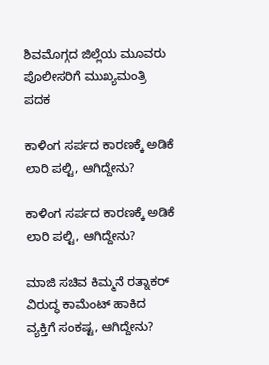ಶಿವಮೊಗ್ಗದ ಜಿಲ್ಲೆಯ ಮೂವರು ಪೊಲೀಸರಿಗೆ ಮುಖ್ಯಮಂತ್ರಿ ಪದಕ

ಕಾಳಿಂಗ ಸರ್ಪದ ಕಾರಣಕ್ಕೆ ಅಡಿಕೆ ಲಾರಿ ಪಲ್ಟಿ, ಆಗಿದ್ದೇನು?

ಕಾಳಿಂಗ ಸರ್ಪದ ಕಾರಣಕ್ಕೆ ಅಡಿಕೆ ಲಾರಿ ಪಲ್ಟಿ, ಆಗಿದ್ದೇನು?

ಮಾಜಿ ಸಚಿವ ಕಿಮ್ಮನೆ ರತ್ನಾಕರ್‌ ವಿರುದ್ಧ ಕಾಮೆಂಟ್‌ ಹಾಕಿದ ವ್ಯಕ್ತಿಗೆ ಸಂಕಷ್ಟ, ಆಗಿದ್ದೇನು?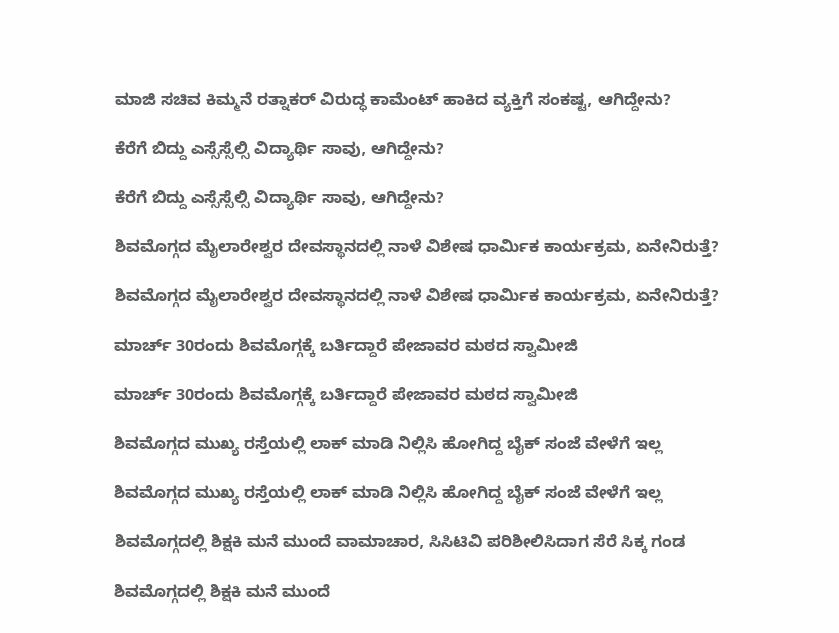ಮಾಜಿ ಸಚಿವ ಕಿಮ್ಮನೆ ರತ್ನಾಕರ್‌ ವಿರುದ್ಧ ಕಾಮೆಂಟ್‌ ಹಾಕಿದ ವ್ಯಕ್ತಿಗೆ ಸಂಕಷ್ಟ, ಆಗಿದ್ದೇನು?

ಕೆರೆಗೆ ಬಿದ್ದು ಎಸ್ಸೆಸ್ಸೆಲ್ಸಿ ವಿದ್ಯಾರ್ಥಿ ಸಾವು, ಆಗಿದ್ದೇನು?

ಕೆರೆಗೆ ಬಿದ್ದು ಎಸ್ಸೆಸ್ಸೆಲ್ಸಿ ವಿದ್ಯಾರ್ಥಿ ಸಾವು, ಆಗಿದ್ದೇನು?

ಶಿವಮೊಗ್ಗದ ಮೈಲಾರೇಶ್ವರ ದೇವಸ್ಥಾನದಲ್ಲಿ ನಾಳೆ ವಿಶೇಷ ಧಾರ್ಮಿಕ ಕಾರ್ಯಕ್ರಮ, ಏನೇನಿರುತ್ತೆ?

ಶಿವಮೊಗ್ಗದ ಮೈಲಾರೇಶ್ವರ ದೇವಸ್ಥಾನದಲ್ಲಿ ನಾಳೆ ವಿಶೇಷ ಧಾರ್ಮಿಕ ಕಾರ್ಯಕ್ರಮ, ಏನೇನಿರುತ್ತೆ?

ಮಾರ್ಚ್‌ 30ರಂದು ಶಿವಮೊಗ್ಗಕ್ಕೆ ಬರ್ತಿದ್ದಾರೆ ಪೇಜಾವರ ಮಠದ ಸ್ವಾಮೀಜಿ

ಮಾರ್ಚ್‌ 30ರಂದು ಶಿವಮೊಗ್ಗಕ್ಕೆ ಬರ್ತಿದ್ದಾರೆ ಪೇಜಾವರ ಮಠದ ಸ್ವಾಮೀಜಿ

ಶಿವಮೊಗ್ಗದ ಮುಖ್ಯ ರಸ್ತೆಯಲ್ಲಿ ಲಾಕ್ ಮಾಡಿ ನಿಲ್ಲಿಸಿ ಹೋಗಿದ್ದ ಬೈಕ್ ಸಂಜೆ ವೇಳೆಗೆ ಇಲ್ಲ

ಶಿವಮೊಗ್ಗದ ಮುಖ್ಯ ರಸ್ತೆಯಲ್ಲಿ ಲಾಕ್ ಮಾಡಿ ನಿಲ್ಲಿಸಿ ಹೋಗಿದ್ದ ಬೈಕ್ ಸಂಜೆ ವೇಳೆಗೆ ಇಲ್ಲ

ಶಿವಮೊಗ್ಗದಲ್ಲಿ ಶಿಕ್ಷಕಿ ಮನೆ ಮುಂದೆ ವಾಮಾಚಾರ, ಸಿಸಿಟಿವಿ ಪರಿಶೀಲಿಸಿದಾಗ ಸೆರೆ ಸಿಕ್ಕ ಗಂಡ

ಶಿವಮೊಗ್ಗದಲ್ಲಿ ಶಿಕ್ಷಕಿ ಮನೆ ಮುಂದೆ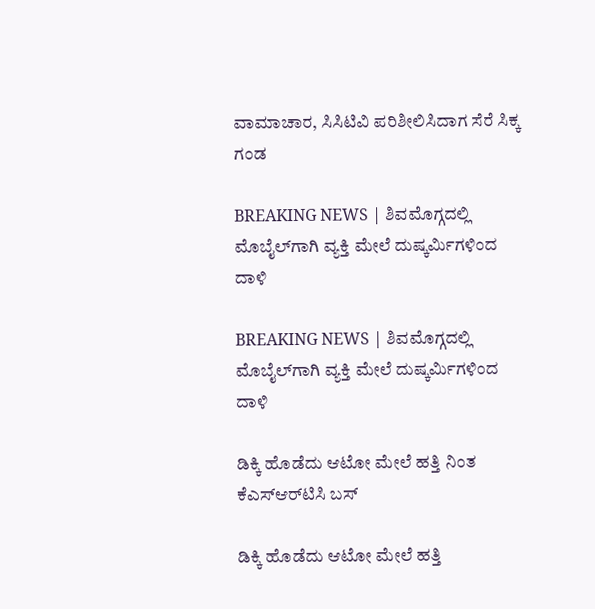ವಾಮಾಚಾರ, ಸಿಸಿಟಿವಿ ಪರಿಶೀಲಿಸಿದಾಗ ಸೆರೆ ಸಿಕ್ಕ ಗಂಡ

BREAKING NEWS | ಶಿವಮೊಗ್ಗದಲ್ಲಿ ಮೊಬೈಲ್‌ಗಾಗಿ ವ್ಯಕ್ತಿ ಮೇಲೆ ದುಷ್ಕರ್ಮಿಗಳಿಂದ ದಾಳಿ

BREAKING NEWS | ಶಿವಮೊಗ್ಗದಲ್ಲಿ ಮೊಬೈಲ್‌ಗಾಗಿ ವ್ಯಕ್ತಿ ಮೇಲೆ ದುಷ್ಕರ್ಮಿಗಳಿಂದ ದಾಳಿ

ಡಿಕ್ಕಿ ಹೊಡೆದು ಆಟೋ ಮೇಲೆ ಹತ್ತಿ ನಿಂತ ಕೆಎಸ್‌ಆರ್‌ಟಿಸಿ ಬಸ್

ಡಿಕ್ಕಿ ಹೊಡೆದು ಆಟೋ ಮೇಲೆ ಹತ್ತಿ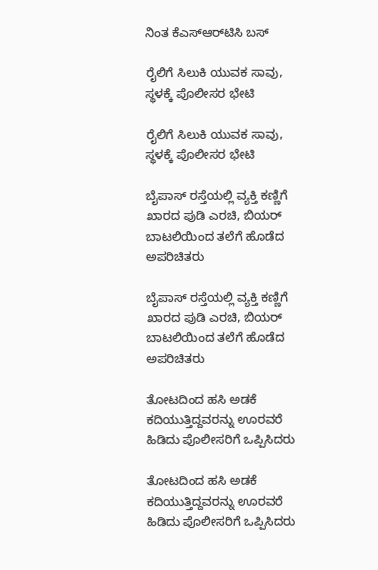ನಿಂತ ಕೆಎಸ್‌ಆರ್‌ಟಿಸಿ ಬಸ್

ರೈಲಿಗೆ ಸಿಲುಕಿ ಯುವಕ ಸಾವು, ಸ್ಥಳಕ್ಕೆ ಪೊಲೀಸರ ಭೇಟಿ

ರೈಲಿಗೆ ಸಿಲುಕಿ ಯುವಕ ಸಾವು, ಸ್ಥಳಕ್ಕೆ ಪೊಲೀಸರ ಭೇಟಿ

ಬೈಪಾಸ್ ರಸ್ತೆಯಲ್ಲಿ ವ್ಯಕ್ತಿ ಕಣ್ಣಿಗೆ ಖಾರದ ಪುಡಿ ಎರಚಿ, ಬಿಯರ್ ಬಾಟಲಿಯಿಂದ ತಲೆಗೆ ಹೊಡೆದ ಅಪರಿಚಿತರು

ಬೈಪಾಸ್ ರಸ್ತೆಯಲ್ಲಿ ವ್ಯಕ್ತಿ ಕಣ್ಣಿಗೆ ಖಾರದ ಪುಡಿ ಎರಚಿ, ಬಿಯರ್ ಬಾಟಲಿಯಿಂದ ತಲೆಗೆ ಹೊಡೆದ ಅಪರಿಚಿತರು

ತೋಟದಿಂದ ಹಸಿ ಅಡಕೆ ಕದಿಯುತ್ತಿದ್ದವರನ್ನು ಊರವರೆ ಹಿಡಿದು ಪೊಲೀಸರಿಗೆ ಒಪ್ಪಿಸಿದರು

ತೋಟದಿಂದ ಹಸಿ ಅಡಕೆ ಕದಿಯುತ್ತಿದ್ದವರನ್ನು ಊರವರೆ ಹಿಡಿದು ಪೊಲೀಸರಿಗೆ ಒಪ್ಪಿಸಿದರು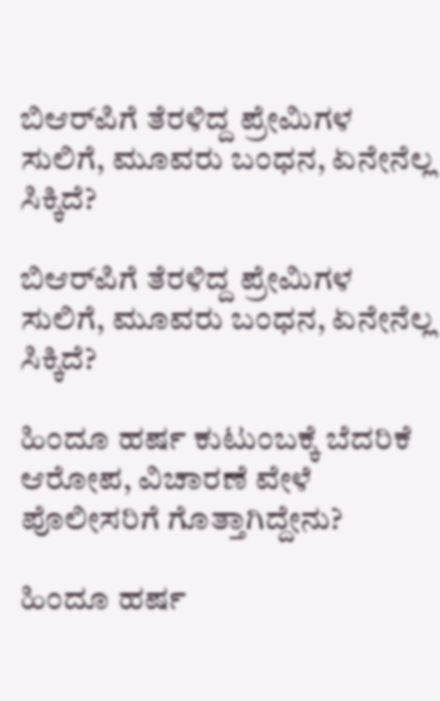ಬಿಆರ್‌ಪಿಗೆ ತೆರಳಿದ್ದ ಪ್ರೇಮಿಗಳ ಸುಲಿಗೆ, ಮೂವರು ಬಂಧನ, ಏನೇನೆಲ್ಲ ಸಿಕ್ಕಿದೆ?

ಬಿಆರ್‌ಪಿಗೆ ತೆರಳಿದ್ದ ಪ್ರೇಮಿಗಳ ಸುಲಿಗೆ, ಮೂವರು ಬಂಧನ, ಏನೇನೆಲ್ಲ ಸಿಕ್ಕಿದೆ?

ಹಿಂದೂ ಹರ್ಷ ಕುಟುಂಬಕ್ಕೆ ಬೆದರಿಕೆ ಆರೋಪ, ವಿಚಾರಣೆ ವೇಳೆ ಪೊಲೀಸರಿಗೆ ಗೊತ್ತಾಗಿದ್ದೇನು?

ಹಿಂದೂ ಹರ್ಷ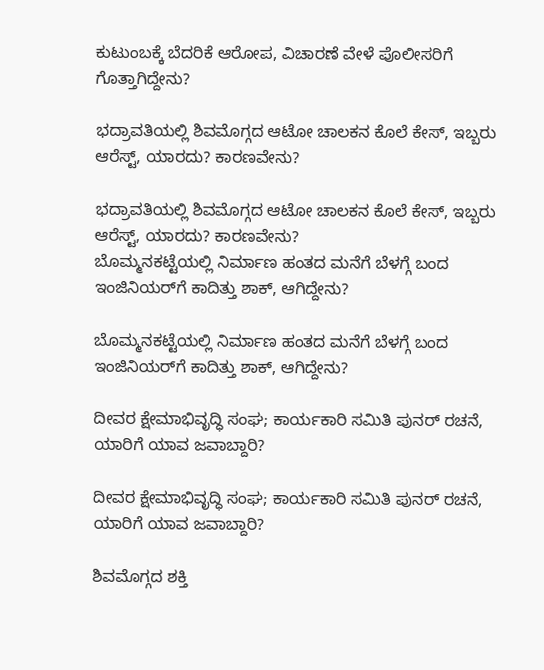ಕುಟುಂಬಕ್ಕೆ ಬೆದರಿಕೆ ಆರೋಪ, ವಿಚಾರಣೆ ವೇಳೆ ಪೊಲೀಸರಿಗೆ ಗೊತ್ತಾಗಿದ್ದೇನು?

ಭದ್ರಾವತಿಯಲ್ಲಿ ಶಿವಮೊಗ್ಗದ ಆಟೋ ಚಾಲಕನ ಕೊಲೆ ಕೇಸ್, ಇಬ್ಬರು ಆರೆಸ್ಟ್, ಯಾರದು? ಕಾರಣವೇನು?

ಭದ್ರಾವತಿಯಲ್ಲಿ ಶಿವಮೊಗ್ಗದ ಆಟೋ ಚಾಲಕನ ಕೊಲೆ ಕೇಸ್, ಇಬ್ಬರು ಆರೆಸ್ಟ್, ಯಾರದು? ಕಾರಣವೇನು?
ಬೊಮ್ಮನಕಟ್ಟೆಯಲ್ಲಿ ನಿರ್ಮಾಣ ಹಂತದ ಮನೆಗೆ ಬೆಳಗ್ಗೆ ಬಂದ ಇಂಜಿನಿಯರ್‌ಗೆ ಕಾದಿತ್ತು ಶಾಕ್‌, ಆಗಿದ್ದೇನು?

ಬೊಮ್ಮನಕಟ್ಟೆಯಲ್ಲಿ ನಿರ್ಮಾಣ ಹಂತದ ಮನೆಗೆ ಬೆಳಗ್ಗೆ ಬಂದ ಇಂಜಿನಿಯರ್‌ಗೆ ಕಾದಿತ್ತು ಶಾಕ್‌, ಆಗಿದ್ದೇನು?

ದೀವರ ಕ್ಷೇಮಾಭಿವೃದ್ಧಿ ಸಂಘ; ಕಾರ್ಯಕಾರಿ ಸಮಿತಿ ಪುನರ್‌ ರಚನೆ, ಯಾರಿಗೆ ಯಾವ ಜವಾಬ್ದಾರಿ?

ದೀವರ ಕ್ಷೇಮಾಭಿವೃದ್ಧಿ ಸಂಘ; ಕಾರ್ಯಕಾರಿ ಸಮಿತಿ ಪುನರ್‌ ರಚನೆ, ಯಾರಿಗೆ ಯಾವ ಜವಾಬ್ದಾರಿ?

ಶಿವಮೊಗ್ಗದ ಶಕ್ತಿ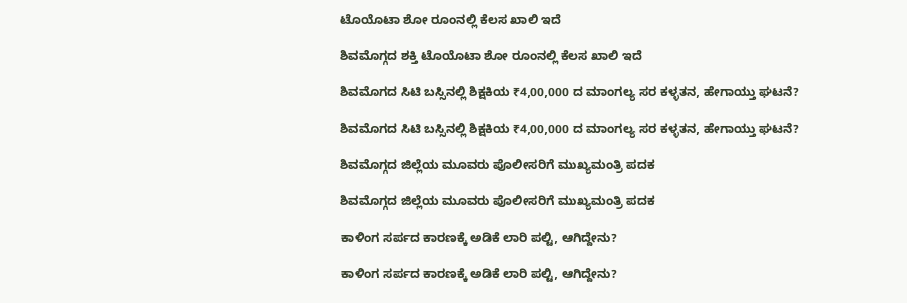ಟೊಯೊಟಾ ಶೋ ರೂಂನಲ್ಲಿ ಕೆಲಸ ಖಾಲಿ ಇದೆ

ಶಿವಮೊಗ್ಗದ ಶಕ್ತಿ ಟೊಯೊಟಾ ಶೋ ರೂಂನಲ್ಲಿ ಕೆಲಸ ಖಾಲಿ ಇದೆ

ಶಿವಮೊಗದ ಸಿಟಿ ಬಸ್ಸಿನಲ್ಲಿ ಶಿಕ್ಷಕಿಯ ₹4,00,000 ದ ಮಾಂಗಲ್ಯ ಸರ ಕಳ್ಳತನ, ಹೇಗಾಯ್ತು ಘಟನೆ?

ಶಿವಮೊಗದ ಸಿಟಿ ಬಸ್ಸಿನಲ್ಲಿ ಶಿಕ್ಷಕಿಯ ₹4,00,000 ದ ಮಾಂಗಲ್ಯ ಸರ ಕಳ್ಳತನ, ಹೇಗಾಯ್ತು ಘಟನೆ?

ಶಿವಮೊಗ್ಗದ ಜಿಲ್ಲೆಯ ಮೂವರು ಪೊಲೀಸರಿಗೆ ಮುಖ್ಯಮಂತ್ರಿ ಪದಕ

ಶಿವಮೊಗ್ಗದ ಜಿಲ್ಲೆಯ ಮೂವರು ಪೊಲೀಸರಿಗೆ ಮುಖ್ಯಮಂತ್ರಿ ಪದಕ

ಕಾಳಿಂಗ ಸರ್ಪದ ಕಾರಣಕ್ಕೆ ಅಡಿಕೆ ಲಾರಿ ಪಲ್ಟಿ, ಆಗಿದ್ದೇನು?

ಕಾಳಿಂಗ ಸರ್ಪದ ಕಾರಣಕ್ಕೆ ಅಡಿಕೆ ಲಾರಿ ಪಲ್ಟಿ, ಆಗಿದ್ದೇನು?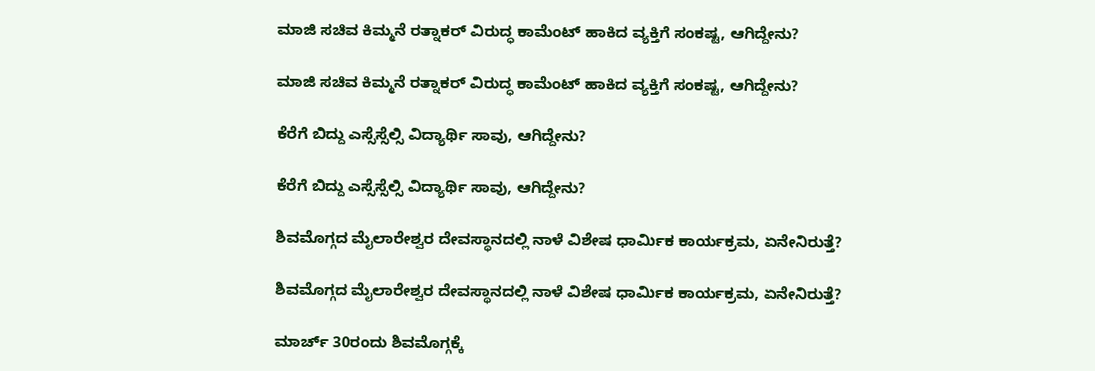ಮಾಜಿ ಸಚಿವ ಕಿಮ್ಮನೆ ರತ್ನಾಕರ್‌ ವಿರುದ್ಧ ಕಾಮೆಂಟ್‌ ಹಾಕಿದ ವ್ಯಕ್ತಿಗೆ ಸಂಕಷ್ಟ, ಆಗಿದ್ದೇನು?

ಮಾಜಿ ಸಚಿವ ಕಿಮ್ಮನೆ ರತ್ನಾಕರ್‌ ವಿರುದ್ಧ ಕಾಮೆಂಟ್‌ ಹಾಕಿದ ವ್ಯಕ್ತಿಗೆ ಸಂಕಷ್ಟ, ಆಗಿದ್ದೇನು?

ಕೆರೆಗೆ ಬಿದ್ದು ಎಸ್ಸೆಸ್ಸೆಲ್ಸಿ ವಿದ್ಯಾರ್ಥಿ ಸಾವು, ಆಗಿದ್ದೇನು?

ಕೆರೆಗೆ ಬಿದ್ದು ಎಸ್ಸೆಸ್ಸೆಲ್ಸಿ ವಿದ್ಯಾರ್ಥಿ ಸಾವು, ಆಗಿದ್ದೇನು?

ಶಿವಮೊಗ್ಗದ ಮೈಲಾರೇಶ್ವರ ದೇವಸ್ಥಾನದಲ್ಲಿ ನಾಳೆ ವಿಶೇಷ ಧಾರ್ಮಿಕ ಕಾರ್ಯಕ್ರಮ, ಏನೇನಿರುತ್ತೆ?

ಶಿವಮೊಗ್ಗದ ಮೈಲಾರೇಶ್ವರ ದೇವಸ್ಥಾನದಲ್ಲಿ ನಾಳೆ ವಿಶೇಷ ಧಾರ್ಮಿಕ ಕಾರ್ಯಕ್ರಮ, ಏನೇನಿರುತ್ತೆ?

ಮಾರ್ಚ್‌ 30ರಂದು ಶಿವಮೊಗ್ಗಕ್ಕೆ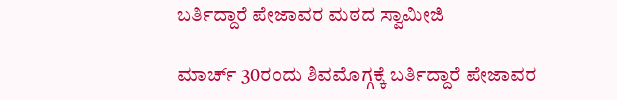ಬರ್ತಿದ್ದಾರೆ ಪೇಜಾವರ ಮಠದ ಸ್ವಾಮೀಜಿ

ಮಾರ್ಚ್‌ 30ರಂದು ಶಿವಮೊಗ್ಗಕ್ಕೆ ಬರ್ತಿದ್ದಾರೆ ಪೇಜಾವರ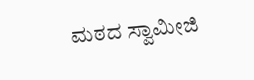ಮಠದ ಸ್ವಾಮೀಜಿ